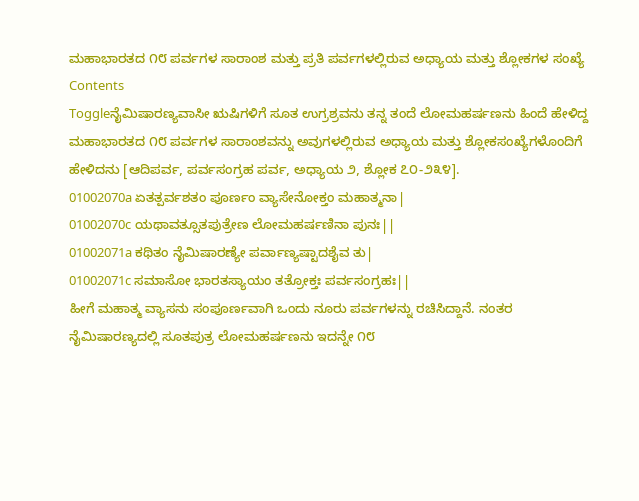ಮಹಾಭಾರತದ ೧೮ ಪರ್ವಗಳ ಸಾರಾಂಶ ಮತ್ತು ಪ್ರತಿ ಪರ್ವಗಳಲ್ಲಿರುವ ಅಧ್ಯಾಯ ಮತ್ತು ಶ್ಲೋಕಗಳ ಸಂಖ್ಯೆ
Contents
Toggleನೈಮಿಷಾರಣ್ಯವಾಸೀ ಋಷಿಗಳಿಗೆ ಸೂತ ಉಗ್ರಶ್ರವನು ತನ್ನ ತಂದೆ ಲೋಮಹರ್ಷಣನು ಹಿಂದೆ ಹೇಳಿದ್ದ ಮಹಾಭಾರತದ ೧೮ ಪರ್ವಗಳ ಸಾರಾಂಶವನ್ನು ಅವುಗಳಲ್ಲಿರುವ ಅಧ್ಯಾಯ ಮತ್ತು ಶ್ಲೋಕಸಂಖ್ಯೆಗಳೊಂದಿಗೆ ಹೇಳಿದನು [ಆದಿಪರ್ವ, ಪರ್ವಸಂಗ್ರಹ ಪರ್ವ, ಅಧ್ಯಾಯ ೨, ಶ್ಲೋಕ ೭೦-೨೩೪].
01002070a ಏತತ್ಪರ್ವಶತಂ ಪೂರ್ಣಂ ವ್ಯಾಸೇನೋಕ್ತಂ ಮಹಾತ್ಮನಾ|
01002070c ಯಥಾವತ್ಸೂತಪುತ್ರೇಣ ಲೋಮಹರ್ಷಣಿನಾ ಪುನಃ||
01002071a ಕಥಿತಂ ನೈಮಿಷಾರಣ್ಯೇ ಪರ್ವಾಣ್ಯಷ್ಟಾದಶೈವ ತು|
01002071c ಸಮಾಸೋ ಭಾರತಸ್ಯಾಯಂ ತತ್ರೋಕ್ತಃ ಪರ್ವಸಂಗ್ರಹಃ||
ಹೀಗೆ ಮಹಾತ್ಮ ವ್ಯಾಸನು ಸಂಪೂರ್ಣವಾಗಿ ಒಂದು ನೂರು ಪರ್ವಗಳನ್ನು ರಚಿಸಿದ್ದಾನೆ. ನಂತರ ನೈಮಿಷಾರಣ್ಯದಲ್ಲಿ ಸೂತಪುತ್ರ ಲೋಮಹರ್ಷಣನು ಇದನ್ನೇ ೧೮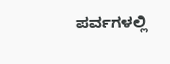ಪರ್ವಗಳಲ್ಲಿ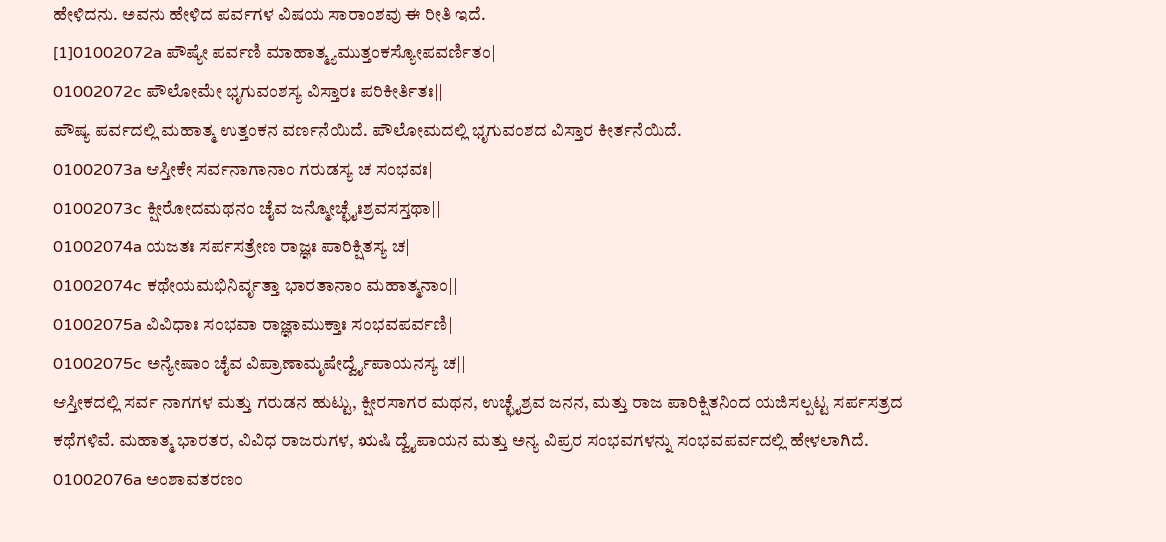ಹೇಳಿದನು. ಅವನು ಹೇಳಿದ ಪರ್ವಗಳ ವಿಷಯ ಸಾರಾಂಶವು ಈ ರೀತಿ ಇದೆ.
[1]01002072a ಪೌಷ್ಯೇ ಪರ್ವಣಿ ಮಾಹಾತ್ಮ್ಯಮುತ್ತಂಕಸ್ಯೋಪವರ್ಣಿತಂ|
01002072c ಪೌಲೋಮೇ ಭೃಗುವಂಶಸ್ಯ ವಿಸ್ತಾರಃ ಪರಿಕೀರ್ತಿತಃ||
ಪೌಷ್ಯ ಪರ್ವದಲ್ಲಿ ಮಹಾತ್ಮ ಉತ್ತಂಕನ ವರ್ಣನೆಯಿದೆ. ಪೌಲೋಮದಲ್ಲಿ ಭೃಗುವಂಶದ ವಿಸ್ತಾರ ಕೀರ್ತನೆಯಿದೆ.
01002073a ಆಸ್ತೀಕೇ ಸರ್ವನಾಗಾನಾಂ ಗರುಡಸ್ಯ ಚ ಸಂಭವಃ|
01002073c ಕ್ಷೀರೋದಮಥನಂ ಚೈವ ಜನ್ಮೋಚ್ಛೈಃಶ್ರವಸಸ್ತಥಾ||
01002074a ಯಜತಃ ಸರ್ಪಸತ್ರೇಣ ರಾಜ್ಞಃ ಪಾರಿಕ್ಷಿತಸ್ಯ ಚ|
01002074c ಕಥೇಯಮಭಿನಿರ್ವೃತ್ತಾ ಭಾರತಾನಾಂ ಮಹಾತ್ಮನಾಂ||
01002075a ವಿವಿಧಾಃ ಸಂಭವಾ ರಾಜ್ಞಾಮುಕ್ತಾಃ ಸಂಭವಪರ್ವಣಿ|
01002075c ಅನ್ಯೇಷಾಂ ಚೈವ ವಿಪ್ರಾಣಾಮೃಷೇರ್ದ್ವೈಪಾಯನಸ್ಯ ಚ||
ಆಸ್ತೀಕದಲ್ಲಿ ಸರ್ವ ನಾಗಗಳ ಮತ್ತು ಗರುಡನ ಹುಟ್ಟು, ಕ್ಷೀರಸಾಗರ ಮಥನ, ಉಚ್ಛೈಶ್ರವ ಜನನ, ಮತ್ತು ರಾಜ ಪಾರಿಕ್ಷಿತನಿಂದ ಯಜಿಸಲ್ಪಟ್ಟ ಸರ್ಪಸತ್ರದ ಕಥೆಗಳಿವೆ. ಮಹಾತ್ಮ ಭಾರತರ, ವಿವಿಧ ರಾಜರುಗಳ, ಋಷಿ ದ್ವೈಪಾಯನ ಮತ್ತು ಅನ್ಯ ವಿಪ್ರರ ಸಂಭವಗಳನ್ನು ಸಂಭವಪರ್ವದಲ್ಲಿ ಹೇಳಲಾಗಿದೆ.
01002076a ಅಂಶಾವತರಣಂ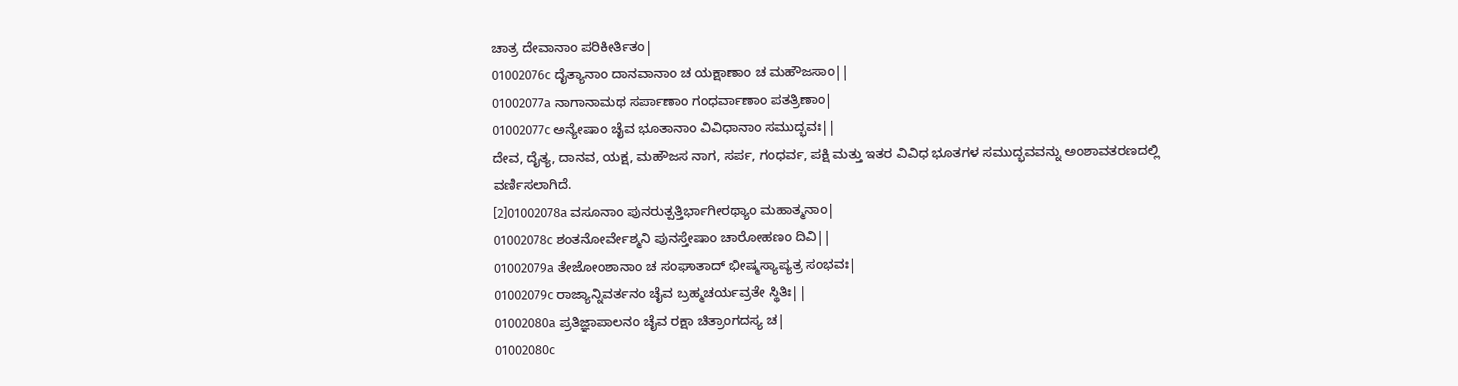ಚಾತ್ರ ದೇವಾನಾಂ ಪರಿಕೀರ್ತಿತಂ|
01002076c ದೈತ್ಯಾನಾಂ ದಾನವಾನಾಂ ಚ ಯಕ್ಷಾಣಾಂ ಚ ಮಹೌಜಸಾಂ||
01002077a ನಾಗಾನಾಮಥ ಸರ್ಪಾಣಾಂ ಗಂಧರ್ವಾಣಾಂ ಪತತ್ರಿಣಾಂ|
01002077c ಅನ್ಯೇಷಾಂ ಚೈವ ಭೂತಾನಾಂ ವಿವಿಧಾನಾಂ ಸಮುದ್ಭವಃ||
ದೇವ, ದೈತ್ಯ, ದಾನವ, ಯಕ್ಷ, ಮಹೌಜಸ ನಾಗ, ಸರ್ಪ, ಗಂಧರ್ವ, ಪಕ್ಷಿ ಮತ್ತು ಇತರ ವಿವಿಧ ಭೂತಗಳ ಸಮುದ್ಭವವನ್ನು ಅಂಶಾವತರಣದಲ್ಲಿ ವರ್ಣಿಸಲಾಗಿದೆ.
[2]01002078a ವಸೂನಾಂ ಪುನರುತ್ಪತ್ತಿರ್ಭಾಗೀರಥ್ಯಾಂ ಮಹಾತ್ಮನಾಂ|
01002078c ಶಂತನೋರ್ವೇಶ್ಮನಿ ಪುನಸ್ತೇಷಾಂ ಚಾರೋಹಣಂ ದಿವಿ||
01002079a ತೇಜೋಂಶಾನಾಂ ಚ ಸಂಘಾತಾದ್ ಭೀಷ್ಮಸ್ಯಾಪ್ಯತ್ರ ಸಂಭವಃ|
01002079c ರಾಜ್ಯಾನ್ನಿವರ್ತನಂ ಚೈವ ಬ್ರಹ್ಮಚರ್ಯವ್ರತೇ ಸ್ಥಿತಿಃ||
01002080a ಪ್ರತಿಜ್ಞಾಪಾಲನಂ ಚೈವ ರಕ್ಷಾ ಚಿತ್ರಾಂಗದಸ್ಯ ಚ|
01002080c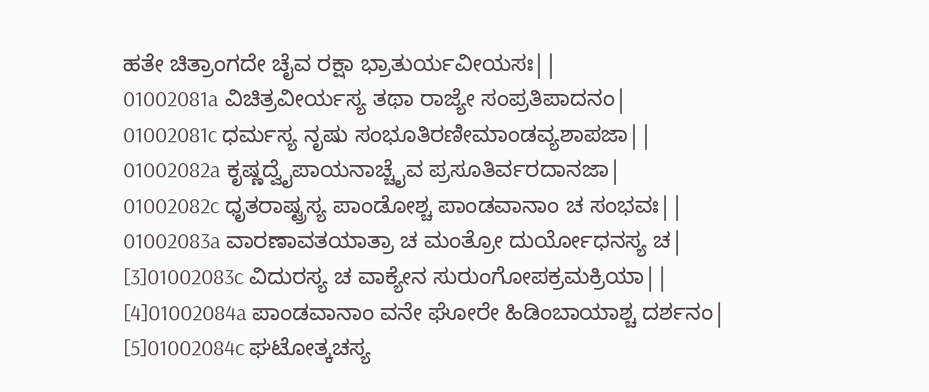ಹತೇ ಚಿತ್ರಾಂಗದೇ ಚೈವ ರಕ್ಷಾ ಭ್ರಾತುರ್ಯವೀಯಸಃ||
01002081a ವಿಚಿತ್ರವೀರ್ಯಸ್ಯ ತಥಾ ರಾಜ್ಯೇ ಸಂಪ್ರತಿಪಾದನಂ|
01002081c ಧರ್ಮಸ್ಯ ನೃಷು ಸಂಭೂತಿರಣೀಮಾಂಡವ್ಯಶಾಪಜಾ||
01002082a ಕೃಷ್ಣದ್ವೈಪಾಯನಾಚ್ಚೈವ ಪ್ರಸೂತಿರ್ವರದಾನಜಾ|
01002082c ಧೃತರಾಷ್ಟ್ರಸ್ಯ ಪಾಂಡೋಶ್ಚ ಪಾಂಡವಾನಾಂ ಚ ಸಂಭವಃ||
01002083a ವಾರಣಾವತಯಾತ್ರಾ ಚ ಮಂತ್ರೋ ದುರ್ಯೋಧನಸ್ಯ ಚ|
[3]01002083c ವಿದುರಸ್ಯ ಚ ವಾಕ್ಯೇನ ಸುರುಂಗೋಪಕ್ರಮಕ್ರಿಯಾ||
[4]01002084a ಪಾಂಡವಾನಾಂ ವನೇ ಘೋರೇ ಹಿಡಿಂಬಾಯಾಶ್ಚ ದರ್ಶನಂ|
[5]01002084c ಘಟೋತ್ಕಚಸ್ಯ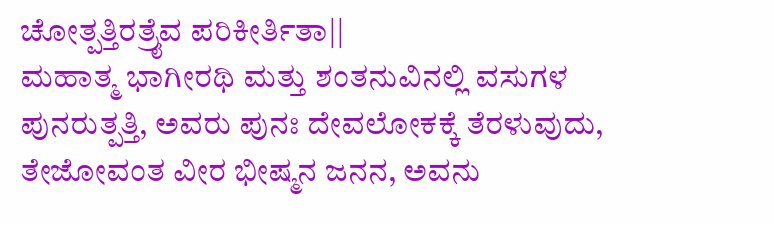ಚೋತ್ಪತ್ತಿರತ್ರೈವ ಪರಿಕೀರ್ತಿತಾ||
ಮಹಾತ್ಮ ಭಾಗೀರಥಿ ಮತ್ತು ಶಂತನುವಿನಲ್ಲಿ ವಸುಗಳ ಪುನರುತ್ಪತ್ತಿ, ಅವರು ಪುನಃ ದೇವಲೋಕಕ್ಕೆ ತೆರಳುವುದು, ತೇಜೋವಂತ ವೀರ ಭೀಷ್ಮನ ಜನನ, ಅವನು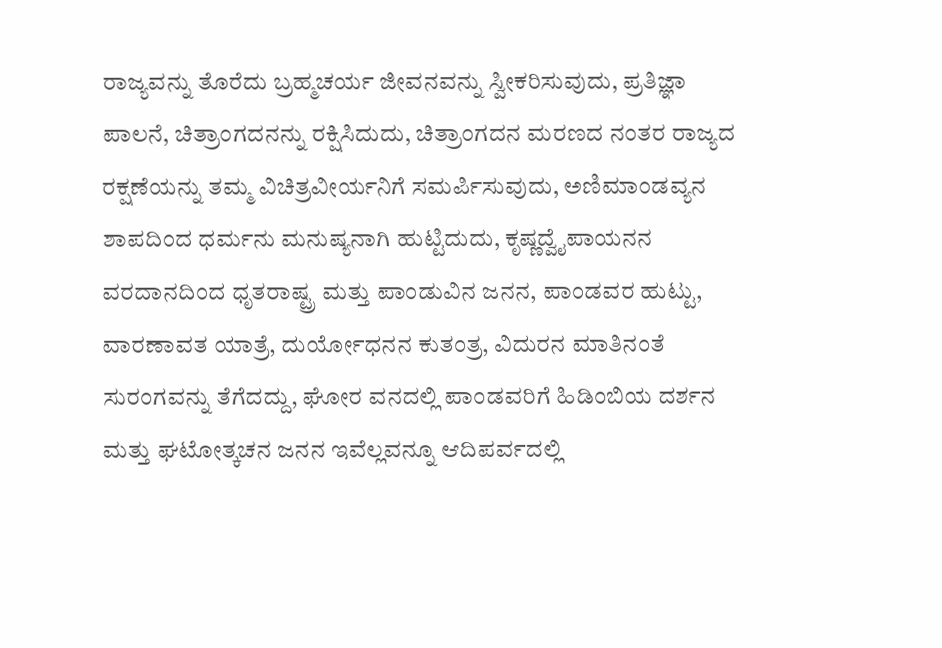ರಾಜ್ಯವನ್ನು ತೊರೆದು ಬ್ರಹ್ಮಚರ್ಯ ಜೀವನವನ್ನು ಸ್ವೀಕರಿಸುವುದು, ಪ್ರತಿಜ್ಞಾ ಪಾಲನೆ, ಚಿತ್ರಾಂಗದನನ್ನು ರಕ್ಷಿಸಿದುದು, ಚಿತ್ರಾಂಗದನ ಮರಣದ ನಂತರ ರಾಜ್ಯದ ರಕ್ಷಣೆಯನ್ನು ತಮ್ಮ ವಿಚಿತ್ರವೀರ್ಯನಿಗೆ ಸಮರ್ಪಿಸುವುದು, ಅಣಿಮಾಂಡವ್ಯನ ಶಾಪದಿಂದ ಧರ್ಮನು ಮನುಷ್ಯನಾಗಿ ಹುಟ್ಟಿದುದು, ಕೃಷ್ಣದ್ವೈಪಾಯನನ ವರದಾನದಿಂದ ಧೃತರಾಷ್ಟ್ರ ಮತ್ತು ಪಾಂಡುವಿನ ಜನನ, ಪಾಂಡವರ ಹುಟ್ಟು, ವಾರಣಾವತ ಯಾತ್ರೆ, ದುರ್ಯೋಧನನ ಕುತಂತ್ರ, ವಿದುರನ ಮಾತಿನಂತೆ ಸುರಂಗವನ್ನು ತೆಗೆದದ್ದು, ಘೋರ ವನದಲ್ಲಿ ಪಾಂಡವರಿಗೆ ಹಿಡಿಂಬಿಯ ದರ್ಶನ ಮತ್ತು ಘಟೋತ್ಕಚನ ಜನನ ಇವೆಲ್ಲವನ್ನೂ ಆದಿಪರ್ವದಲ್ಲಿ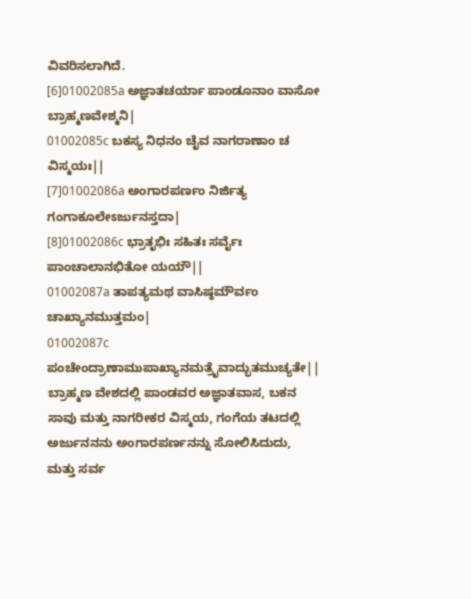ವಿವರಿಸಲಾಗಿದೆ.
[6]01002085a ಅಜ್ಞಾತಚರ್ಯಾ ಪಾಂಡೂನಾಂ ವಾಸೋ ಬ್ರಾಹ್ಮಣವೇಶ್ಮನಿ|
01002085c ಬಕಸ್ಯ ನಿಧನಂ ಚೈವ ನಾಗರಾಣಾಂ ಚ ವಿಸ್ಮಯಃ||
[7]01002086a ಅಂಗಾರಪರ್ಣಂ ನಿರ್ಜಿತ್ಯ ಗಂಗಾಕೂಲೇಽರ್ಜುನಸ್ತದಾ|
[8]01002086c ಭ್ರಾತೃಭಿಃ ಸಹಿತಃ ಸರ್ವೈಃ ಪಾಂಚಾಲಾನಭಿತೋ ಯಯೌ||
01002087a ತಾಪತ್ಯಮಥ ವಾಸಿಷ್ಠಮೌರ್ವಂ ಚಾಖ್ಯಾನಮುತ್ತಮಂ|
01002087c ಪಂಚೇಂದ್ರಾಣಾಮುಪಾಖ್ಯಾನಮತ್ರೈವಾದ್ಭುತಮುಚ್ಯತೇ||
ಬ್ರಾಹ್ಮಣ ವೇಶದಲ್ಲಿ ಪಾಂಡವರ ಅಜ್ಞಾತವಾಸ, ಬಕನ ಸಾವು ಮತ್ತು ನಾಗರೀಕರ ವಿಸ್ಮಯ, ಗಂಗೆಯ ತಟದಲ್ಲಿ ಅರ್ಜುನನನು ಅಂಗಾರಪರ್ಣನನ್ನು ಸೋಲಿಸಿದುದು, ಮತ್ತು ಸರ್ವ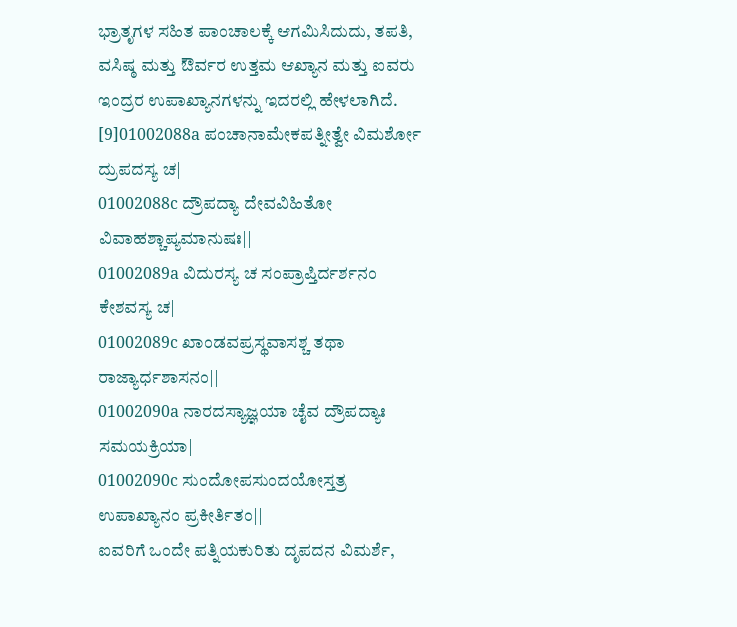ಭ್ರಾತೃಗಳ ಸಹಿತ ಪಾಂಚಾಲಕ್ಕೆ ಆಗಮಿಸಿದುದು, ತಪತಿ, ವಸಿಷ್ಠ ಮತ್ತು ಔರ್ವರ ಉತ್ತಮ ಆಖ್ಯಾನ ಮತ್ತು ಐವರು ಇಂದ್ರರ ಉಪಾಖ್ಯಾನಗಳನ್ನು ಇದರಲ್ಲಿ ಹೇಳಲಾಗಿದೆ.
[9]01002088a ಪಂಚಾನಾಮೇಕಪತ್ನೀತ್ವೇ ವಿಮರ್ಶೋ ದ್ರುಪದಸ್ಯ ಚ|
01002088c ದ್ರೌಪದ್ಯಾ ದೇವವಿಹಿತೋ ವಿವಾಹಶ್ಚಾಪ್ಯಮಾನುಷಃ||
01002089a ವಿದುರಸ್ಯ ಚ ಸಂಪ್ರಾಪ್ತಿರ್ದರ್ಶನಂ ಕೇಶವಸ್ಯ ಚ|
01002089c ಖಾಂಡವಪ್ರಸ್ಥವಾಸಶ್ಚ ತಥಾ ರಾಜ್ಯಾರ್ಧಶಾಸನಂ||
01002090a ನಾರದಸ್ಯಾಜ್ಞಯಾ ಚೈವ ದ್ರೌಪದ್ಯಾಃ ಸಮಯಕ್ರಿಯಾ|
01002090c ಸುಂದೋಪಸುಂದಯೋಸ್ತತ್ರ ಉಪಾಖ್ಯಾನಂ ಪ್ರಕೀರ್ತಿತಂ||
ಐವರಿಗೆ ಒಂದೇ ಪತ್ನಿಯಕುರಿತು ದೃಪದನ ವಿಮರ್ಶೆ,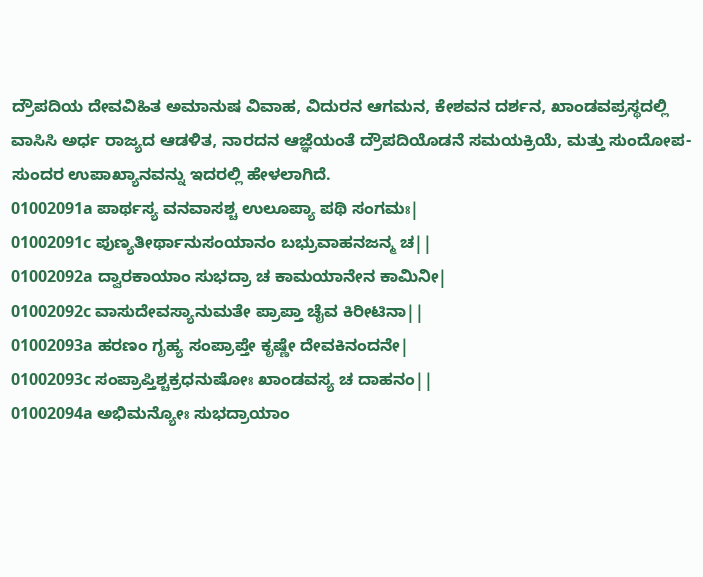ದ್ರೌಪದಿಯ ದೇವವಿಹಿತ ಅಮಾನುಷ ವಿವಾಹ, ವಿದುರನ ಆಗಮನ, ಕೇಶವನ ದರ್ಶನ, ಖಾಂಡವಪ್ರಸ್ಥದಲ್ಲಿ ವಾಸಿಸಿ ಅರ್ಧ ರಾಜ್ಯದ ಆಡಳಿತ, ನಾರದನ ಆಜ್ಞೆಯಂತೆ ದ್ರೌಪದಿಯೊಡನೆ ಸಮಯಕ್ರಿಯೆ, ಮತ್ತು ಸುಂದೋಪ-ಸುಂದರ ಉಪಾಖ್ಯಾನವನ್ನು ಇದರಲ್ಲಿ ಹೇಳಲಾಗಿದೆ.
01002091a ಪಾರ್ಥಸ್ಯ ವನವಾಸಶ್ಚ ಉಲೂಪ್ಯಾ ಪಥಿ ಸಂಗಮಃ|
01002091c ಪುಣ್ಯತೀರ್ಥಾನುಸಂಯಾನಂ ಬಭ್ರುವಾಹನಜನ್ಮ ಚ||
01002092a ದ್ವಾರಕಾಯಾಂ ಸುಭದ್ರಾ ಚ ಕಾಮಯಾನೇನ ಕಾಮಿನೀ|
01002092c ವಾಸುದೇವಸ್ಯಾನುಮತೇ ಪ್ರಾಪ್ತಾ ಚೈವ ಕಿರೀಟಿನಾ||
01002093a ಹರಣಂ ಗೃಹ್ಯ ಸಂಪ್ರಾಪ್ತೇ ಕೃಷ್ಣೇ ದೇವಕಿನಂದನೇ|
01002093c ಸಂಪ್ರಾಪ್ತಿಶ್ಚಕ್ರಧನುಷೋಃ ಖಾಂಡವಸ್ಯ ಚ ದಾಹನಂ||
01002094a ಅಭಿಮನ್ಯೋಃ ಸುಭದ್ರಾಯಾಂ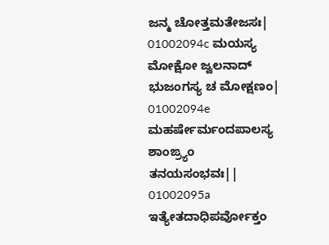ಜನ್ಮ ಚೋತ್ತಮತೇಜಸಃ|
01002094c ಮಯಸ್ಯ ಮೋಕ್ಷೋ ಜ್ವಲನಾದ್ ಭುಜಂಗಸ್ಯ ಚ ಮೋಕ್ಷಣಂ|
01002094e ಮಹರ್ಷೇರ್ಮಂದಪಾಲಸ್ಯ ಶಾಂಙ್ರ್ಯಂ ತನಯಸಂಭವಃ||
01002095a ಇತ್ಯೇತದಾಧಿಪರ್ವೋಕ್ತಂ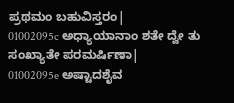ಪ್ರಥಮಂ ಬಹುವಿಸ್ತರಂ|
01002095c ಅಧ್ಯಾಯಾನಾಂ ಶತೇ ದ್ವೇ ತು ಸಂಖ್ಯಾತೇ ಪರಮರ್ಷಿಣಾ|
01002095e ಅಷ್ಟಾದಶೈವ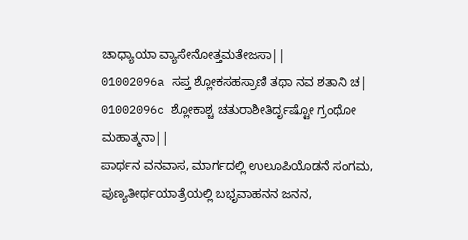ಚಾಧ್ಯಾಯಾ ವ್ಯಾಸೇನೋತ್ತಮತೇಜಸಾ||
01002096a ಸಪ್ತ ಶ್ಲೋಕಸಹಸ್ರಾಣಿ ತಥಾ ನವ ಶತಾನಿ ಚ|
01002096c ಶ್ಲೋಕಾಶ್ಚ ಚತುರಾಶೀತಿರ್ದೃಷ್ಟೋ ಗ್ರಂಥೋ ಮಹಾತ್ಮನಾ||
ಪಾರ್ಥನ ವನವಾಸ, ಮಾರ್ಗದಲ್ಲಿ ಉಲೂಪಿಯೊಡನೆ ಸಂಗಮ, ಪುಣ್ಯತೀರ್ಥಯಾತ್ರೆಯಲ್ಲಿ ಬಭೃವಾಹನನ ಜನನ,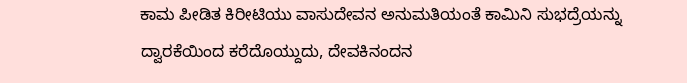ಕಾಮ ಪೀಡಿತ ಕಿರೀಟಿಯು ವಾಸುದೇವನ ಅನುಮತಿಯಂತೆ ಕಾಮಿನಿ ಸುಭದ್ರೆಯನ್ನು ದ್ವಾರಕೆಯಿಂದ ಕರೆದೊಯ್ದುದು, ದೇವಕಿನಂದನ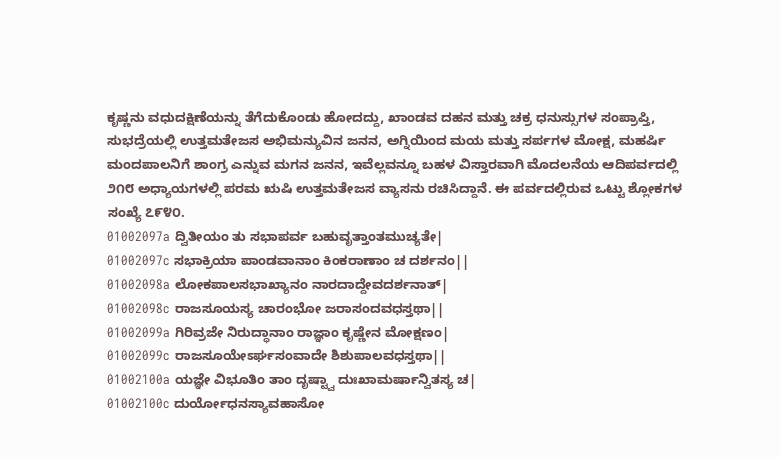ಕೃಷ್ಣನು ವಧುದಕ್ಷಿಣೆಯನ್ನು ತೆಗೆದುಕೊಂಡು ಹೋದದ್ದು, ಖಾಂಡವ ದಹನ ಮತ್ತು ಚಕ್ರ ಧನುಸ್ಸುಗಳ ಸಂಪ್ರಾಪ್ತಿ, ಸುಭದ್ರೆಯಲ್ಲಿ ಉತ್ತಮತೇಜಸ ಅಭಿಮನ್ಯುವಿನ ಜನನ, ಅಗ್ನಿಯಿಂದ ಮಯ ಮತ್ತು ಸರ್ಪಗಳ ಮೋಕ್ಷ, ಮಹರ್ಷಿ ಮಂದಪಾಲನಿಗೆ ಶಾಂಗ್ರ ಎನ್ನುವ ಮಗನ ಜನನ, ಇವೆಲ್ಲವನ್ನೂ ಬಹಳ ವಿಸ್ತಾರವಾಗಿ ಮೊದಲನೆಯ ಆದಿಪರ್ವದಲ್ಲಿ ೨೧೮ ಅಧ್ಯಾಯಗಳಲ್ಲಿ ಪರಮ ಋಷಿ ಉತ್ತಮತೇಜಸ ವ್ಯಾಸನು ರಚಿಸಿದ್ದಾನೆ. ಈ ಪರ್ವದಲ್ಲಿರುವ ಒಟ್ಟು ಶ್ಲೋಕಗಳ ಸಂಖ್ಯೆ ೭೯೪೦.
01002097a ದ್ವಿತೀಯಂ ತು ಸಭಾಪರ್ವ ಬಹುವೃತ್ತಾಂತಮುಚ್ಯತೇ|
01002097c ಸಭಾಕ್ರಿಯಾ ಪಾಂಡವಾನಾಂ ಕಿಂಕರಾಣಾಂ ಚ ದರ್ಶನಂ||
01002098a ಲೋಕಪಾಲಸಭಾಖ್ಯಾನಂ ನಾರದಾದ್ದೇವದರ್ಶನಾತ್|
01002098c ರಾಜಸೂಯಸ್ಯ ಚಾರಂಭೋ ಜರಾಸಂದವಧಸ್ತಥಾ||
01002099a ಗಿರಿವ್ರಜೇ ನಿರುದ್ಧಾನಾಂ ರಾಜ್ಞಾಂ ಕೃಷ್ಣೇನ ಮೋಕ್ಷಣಂ|
01002099c ರಾಜಸೂಯೇಽರ್ಘಸಂವಾದೇ ಶಿಶುಪಾಲವಧಸ್ತಥಾ||
01002100a ಯಜ್ಞೇ ವಿಭೂತಿಂ ತಾಂ ದೃಷ್ಟ್ವಾ ದುಃಖಾಮರ್ಷಾನ್ವಿತಸ್ಯ ಚ|
01002100c ದುರ್ಯೋಧನಸ್ಯಾವಹಾಸೋ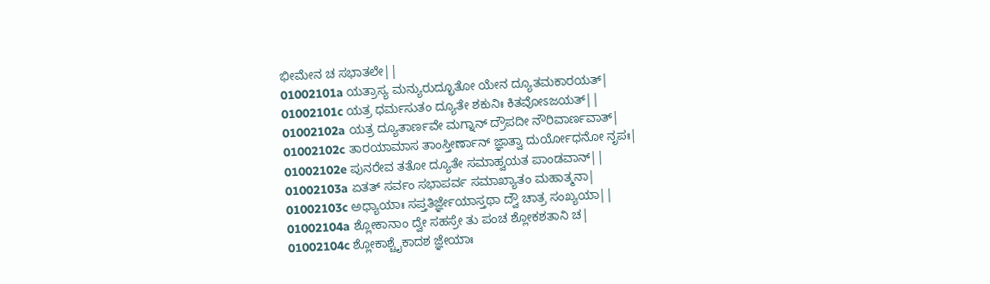ಭೀಮೇನ ಚ ಸಭಾತಲೇ||
01002101a ಯತ್ರಾಸ್ಯ ಮನ್ಯುರುದ್ಭೂತೋ ಯೇನ ದ್ಯೂತಮಕಾರಯತ್|
01002101c ಯತ್ರ ಧರ್ಮಸುತಂ ದ್ಯೂತೇ ಶಕುನಿಃ ಕಿತವೋಽಜಯತ್||
01002102a ಯತ್ರ ದ್ಯೂತಾರ್ಣವೇ ಮಗ್ನಾನ್ ದ್ರೌಪದೀ ನೌರಿವಾರ್ಣವಾತ್|
01002102c ತಾರಯಾಮಾಸ ತಾಂಸ್ತೀರ್ಣಾನ್ ಜ್ಞಾತ್ವಾ ದುರ್ಯೋಧನೋ ನೃಪಃ|
01002102e ಪುನರೇವ ತತೋ ದ್ಯೂತೇ ಸಮಾಹ್ವಯತ ಪಾಂಡವಾನ್||
01002103a ಏತತ್ ಸರ್ವಂ ಸಭಾಪರ್ವ ಸಮಾಖ್ಯಾತಂ ಮಹಾತ್ಮನಾ|
01002103c ಅಧ್ಯಾಯಾಃ ಸಪ್ತತಿರ್ಜ್ಞೇಯಾಸ್ತಥಾ ದ್ವೌ ಚಾತ್ರ ಸಂಖ್ಯಯಾ||
01002104a ಶ್ಲೋಕಾನಾಂ ದ್ವೇ ಸಹಸ್ರೇ ತು ಪಂಚ ಶ್ಲೋಕಶತಾನಿ ಚ|
01002104c ಶ್ಲೋಕಾಶ್ಚೈಕಾದಶ ಜ್ಞೇಯಾಃ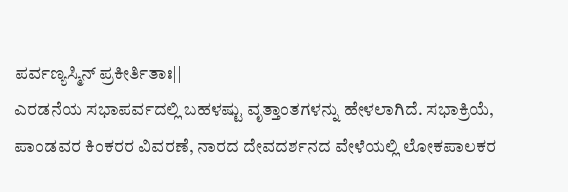ಪರ್ವಣ್ಯಸ್ಮಿನ್ ಪ್ರಕೀರ್ತಿತಾಃ||
ಎರಡನೆಯ ಸಭಾಪರ್ವದಲ್ಲಿ ಬಹಳಷ್ಟು ವೃತ್ತಾಂತಗಳನ್ನು ಹೇಳಲಾಗಿದೆ. ಸಭಾಕ್ರಿಯೆ, ಪಾಂಡವರ ಕಿಂಕರರ ವಿವರಣೆ, ನಾರದ ದೇವದರ್ಶನದ ವೇಳೆಯಲ್ಲಿ ಲೋಕಪಾಲಕರ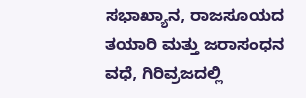ಸಭಾಖ್ಯಾನ, ರಾಜಸೂಯದ ತಯಾರಿ ಮತ್ತು ಜರಾಸಂಧನ ವಧೆ, ಗಿರಿವ್ರಜದಲ್ಲಿ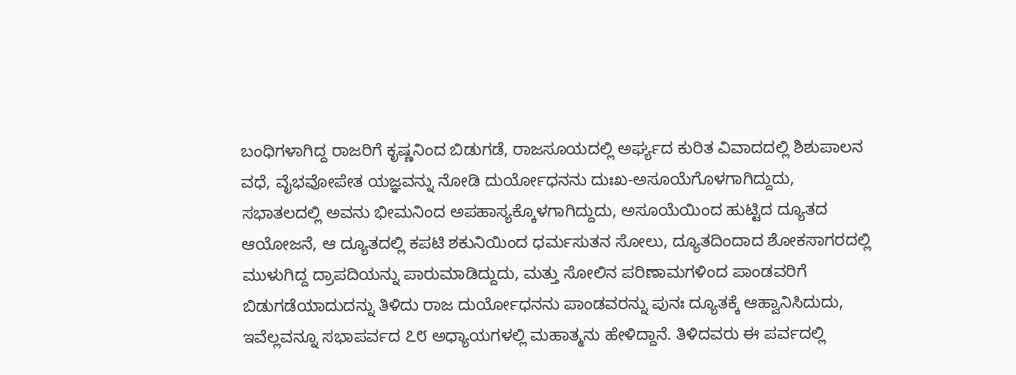ಬಂಧಿಗಳಾಗಿದ್ದ ರಾಜರಿಗೆ ಕೃಷ್ಣನಿಂದ ಬಿಡುಗಡೆ, ರಾಜಸೂಯದಲ್ಲಿ ಅರ್ಘ್ಯದ ಕುರಿತ ವಿವಾದದಲ್ಲಿ ಶಿಶುಪಾಲನ ವಧೆ, ವೈಭವೋಪೇತ ಯಜ್ಞವನ್ನು ನೋಡಿ ದುರ್ಯೋಧನನು ದುಃಖ-ಅಸೂಯೆಗೊಳಗಾಗಿದ್ದುದು, ಸಭಾತಲದಲ್ಲಿ ಅವನು ಭೀಮನಿಂದ ಅಪಹಾಸ್ಯಕ್ಕೊಳಗಾಗಿದ್ದುದು, ಅಸೂಯೆಯಿಂದ ಹುಟ್ಟಿದ ದ್ಯೂತದ ಆಯೋಜನೆ, ಆ ದ್ಯೂತದಲ್ಲಿ ಕಪಟಿ ಶಕುನಿಯಿಂದ ಧರ್ಮಸುತನ ಸೋಲು, ದ್ಯೂತದಿಂದಾದ ಶೋಕಸಾಗರದಲ್ಲಿ ಮುಳುಗಿದ್ದ ದ್ರಾಪದಿಯನ್ನು ಪಾರುಮಾಡಿದ್ದುದು, ಮತ್ತು ಸೋಲಿನ ಪರಿಣಾಮಗಳಿಂದ ಪಾಂಡವರಿಗೆ ಬಿಡುಗಡೆಯಾದುದನ್ನು ತಿಳಿದು ರಾಜ ದುರ್ಯೋಧನನು ಪಾಂಡವರನ್ನು ಪುನಃ ದ್ಯೂತಕ್ಕೆ ಆಹ್ವಾನಿಸಿದುದು, ಇವೆಲ್ಲವನ್ನೂ ಸಭಾಪರ್ವದ ೭೮ ಅಧ್ಯಾಯಗಳಲ್ಲಿ ಮಹಾತ್ಮನು ಹೇಳಿದ್ದಾನೆ. ತಿಳಿದವರು ಈ ಪರ್ವದಲ್ಲಿ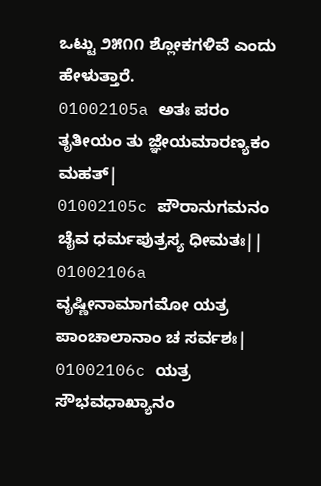ಒಟ್ಟು ೨೫೧೧ ಶ್ಲೋಕಗಳಿವೆ ಎಂದು ಹೇಳುತ್ತಾರೆ.
01002105a ಅತಃ ಪರಂ ತೃತೀಯಂ ತು ಜ್ಞೇಯಮಾರಣ್ಯಕಂ ಮಹತ್|
01002105c ಪೌರಾನುಗಮನಂ ಚೈವ ಧರ್ಮಪುತ್ರಸ್ಯ ಧೀಮತಃ||
01002106a ವೃಷ್ಣೀನಾಮಾಗಮೋ ಯತ್ರ ಪಾಂಚಾಲಾನಾಂ ಚ ಸರ್ವಶಃ|
01002106c ಯತ್ರ ಸೌಭವಧಾಖ್ಯಾನಂ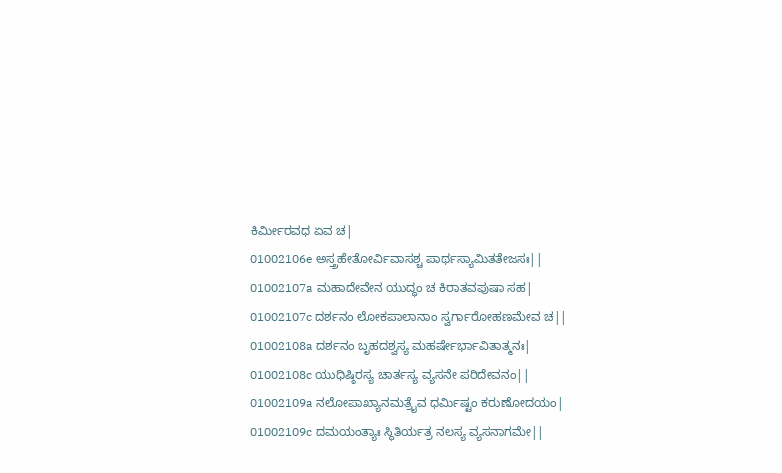ಕಿರ್ಮೀರವಧ ಏವ ಚ|
01002106e ಅಸ್ತ್ರಹೇತೋರ್ವಿವಾಸಶ್ಚ ಪಾರ್ಥಸ್ಯಾಮಿತತೇಜಸಃ||
01002107a ಮಹಾದೇವೇನ ಯುದ್ಧಂ ಚ ಕಿರಾತವಪುಷಾ ಸಹ|
01002107c ದರ್ಶನಂ ಲೋಕಪಾಲಾನಾಂ ಸ್ವರ್ಗಾರೋಹಣಮೇವ ಚ||
01002108a ದರ್ಶನಂ ಬೃಹದಶ್ವಸ್ಯ ಮಹರ್ಷೇರ್ಭಾವಿತಾತ್ಮನಃ|
01002108c ಯುಧಿಷ್ಠಿರಸ್ಯ ಚಾರ್ತಸ್ಯ ವ್ಯಸನೇ ಪರಿದೇವನಂ||
01002109a ನಲೋಪಾಖ್ಯಾನಮತ್ರೈವ ಧರ್ಮಿಷ್ಟಂ ಕರುಣೋದಯಂ|
01002109c ದಮಯಂತ್ಯಾಃ ಸ್ಥಿತಿರ್ಯತ್ರ ನಲಸ್ಯ ವ್ಯಸನಾಗಮೇ||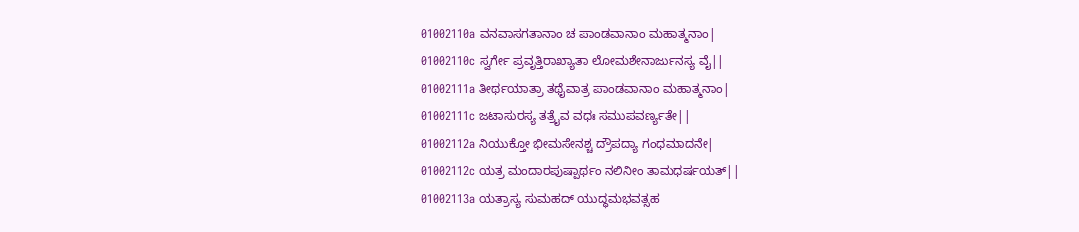01002110a ವನವಾಸಗತಾನಾಂ ಚ ಪಾಂಡವಾನಾಂ ಮಹಾತ್ಮನಾಂ|
01002110c ಸ್ವರ್ಗೇ ಪ್ರವೃತ್ತಿರಾಖ್ಯಾತಾ ಲೋಮಶೇನಾರ್ಜುನಸ್ಯ ವೈ||
01002111a ತೀರ್ಥಯಾತ್ರಾ ತಥೈವಾತ್ರ ಪಾಂಡವಾನಾಂ ಮಹಾತ್ಮನಾಂ|
01002111c ಜಟಾಸುರಸ್ಯ ತತ್ರೈವ ವಧಃ ಸಮುಪವರ್ಣ್ಯತೇ||
01002112a ನಿಯುಕ್ತೋ ಭೀಮಸೇನಶ್ಚ ದ್ರೌಪದ್ಯಾ ಗಂಧಮಾದನೇ|
01002112c ಯತ್ರ ಮಂದಾರಪುಷ್ಪಾರ್ಥಂ ನಲಿನೀಂ ತಾಮಧರ್ಷಯತ್||
01002113a ಯತ್ರಾಸ್ಯ ಸುಮಹದ್ ಯುದ್ಧಮಭವತ್ಸಹ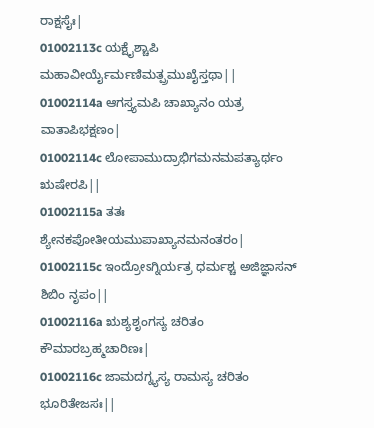ರಾಕ್ಷಸೈಃ|
01002113c ಯಕ್ಷೈಶ್ಚಾಪಿ ಮಹಾವೀರ್ಯೈರ್ಮಣಿಮತ್ಪ್ರಮುಖೈಸ್ತಥಾ||
01002114a ಆಗಸ್ತ್ಯಮಪಿ ಚಾಖ್ಯಾನಂ ಯತ್ರ ವಾತಾಪಿಭಕ್ಷಣಂ|
01002114c ಲೋಪಾಮುದ್ರಾಭಿಗಮನಮಪತ್ಯಾರ್ಥಂ ಋಷೇರಪಿ||
01002115a ತತಃ ಶ್ಯೇನಕಪೋತೀಯಮುಪಾಖ್ಯಾನಮನಂತರಂ|
01002115c ಇಂದ್ರೋಽಗ್ನಿರ್ಯತ್ರ ಧರ್ಮಶ್ಚ ಅಜಿಜ್ಞಾಸನ್ ಶಿಬಿಂ ನೃಪಂ||
01002116a ಋಶ್ಯಶೃಂಗಸ್ಯ ಚರಿತಂ ಕೌಮಾರಬ್ರಹ್ಮಚಾರಿಣಃ|
01002116c ಜಾಮದಗ್ನ್ಯಸ್ಯ ರಾಮಸ್ಯ ಚರಿತಂ ಭೂರಿತೇಜಸಃ||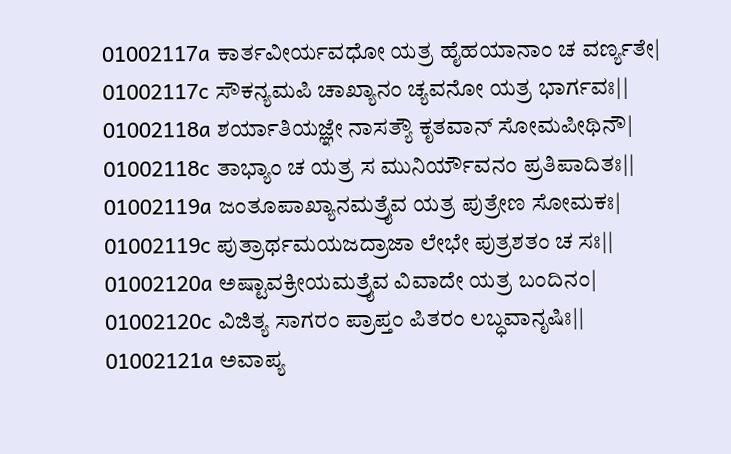01002117a ಕಾರ್ತವೀರ್ಯವಧೋ ಯತ್ರ ಹೈಹಯಾನಾಂ ಚ ವರ್ಣ್ಯತೇ|
01002117c ಸೌಕನ್ಯಮಪಿ ಚಾಖ್ಯಾನಂ ಚ್ಯವನೋ ಯತ್ರ ಭಾರ್ಗವಃ||
01002118a ಶರ್ಯಾತಿಯಜ್ಞೇ ನಾಸತ್ಯೌ ಕೃತವಾನ್ ಸೋಮಪೀಥಿನೌ|
01002118c ತಾಭ್ಯಾಂ ಚ ಯತ್ರ ಸ ಮುನಿರ್ಯೌವನಂ ಪ್ರತಿಪಾದಿತಃ||
01002119a ಜಂತೂಪಾಖ್ಯಾನಮತ್ರೈವ ಯತ್ರ ಪುತ್ರೇಣ ಸೋಮಕಃ|
01002119c ಪುತ್ರಾರ್ಥಮಯಜದ್ರಾಜಾ ಲೇಭೇ ಪುತ್ರಶತಂ ಚ ಸಃ||
01002120a ಅಷ್ಟಾವಕ್ರೀಯಮತ್ರೈವ ವಿವಾದೇ ಯತ್ರ ಬಂದಿನಂ|
01002120c ವಿಜಿತ್ಯ ಸಾಗರಂ ಪ್ರಾಪ್ತಂ ಪಿತರಂ ಲಬ್ಧವಾನೃಷಿಃ||
01002121a ಅವಾಪ್ಯ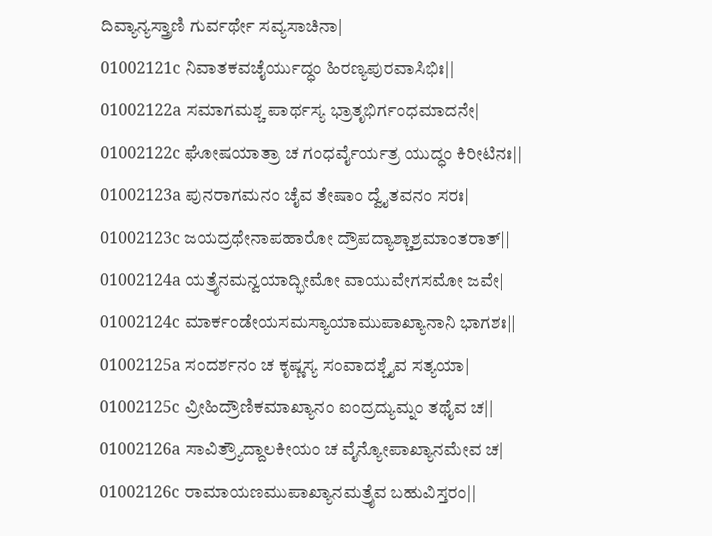ದಿವ್ಯಾನ್ಯಸ್ತ್ರಾಣಿ ಗುರ್ವರ್ಥೇ ಸವ್ಯಸಾಚಿನಾ|
01002121c ನಿವಾತಕವಚೈರ್ಯುದ್ಧಂ ಹಿರಣ್ಯಪುರವಾಸಿಭಿಃ||
01002122a ಸಮಾಗಮಶ್ಚ ಪಾರ್ಥಸ್ಯ ಭ್ರಾತೃಭಿರ್ಗಂಧಮಾದನೇ|
01002122c ಘೋಷಯಾತ್ರಾ ಚ ಗಂಧರ್ವೈರ್ಯತ್ರ ಯುದ್ಧಂ ಕಿರೀಟಿನಃ||
01002123a ಪುನರಾಗಮನಂ ಚೈವ ತೇಷಾಂ ದ್ವೈತವನಂ ಸರಃ|
01002123c ಜಯದ್ರಥೇನಾಪಹಾರೋ ದ್ರೌಪದ್ಯಾಶ್ಚಾಶ್ರಮಾಂತರಾತ್||
01002124a ಯತ್ರೈನಮನ್ವಯಾದ್ಭೀಮೋ ವಾಯುವೇಗಸಮೋ ಜವೇ|
01002124c ಮಾರ್ಕಂಡೇಯಸಮಸ್ಯಾಯಾಮುಪಾಖ್ಯಾನಾನಿ ಭಾಗಶಃ||
01002125a ಸಂದರ್ಶನಂ ಚ ಕೃಷ್ಣಸ್ಯ ಸಂವಾದಶ್ಚೈವ ಸತ್ಯಯಾ|
01002125c ವ್ರೀಹಿದ್ರೌಣಿಕಮಾಖ್ಯಾನಂ ಐಂದ್ರದ್ಯುಮ್ನಂ ತಥೈವ ಚ||
01002126a ಸಾವಿತ್ರ್ಯೌದ್ದಾಲಕೀಯಂ ಚ ವೈನ್ಯೋಪಾಖ್ಯಾನಮೇವ ಚ|
01002126c ರಾಮಾಯಣಮುಪಾಖ್ಯಾನಮತ್ರೈವ ಬಹುವಿಸ್ತರಂ||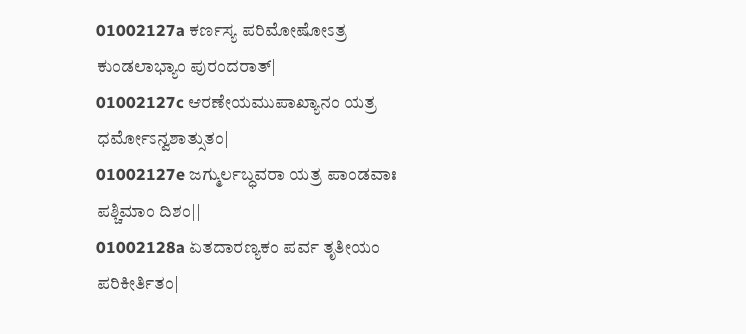01002127a ಕರ್ಣಸ್ಯ ಪರಿಮೋಷೋಽತ್ರ ಕುಂಡಲಾಭ್ಯಾಂ ಪುರಂದರಾತ್|
01002127c ಆರಣೇಯಮುಪಾಖ್ಯಾನಂ ಯತ್ರ ಧರ್ಮೋಽನ್ವಶಾತ್ಸುತಂ|
01002127e ಜಗ್ಮುರ್ಲಬ್ಧವರಾ ಯತ್ರ ಪಾಂಡವಾಃ ಪಶ್ಚಿಮಾಂ ದಿಶಂ||
01002128a ಏತದಾರಣ್ಯಕಂ ಪರ್ವ ತೃತೀಯಂ ಪರಿಕೀರ್ತಿತಂ|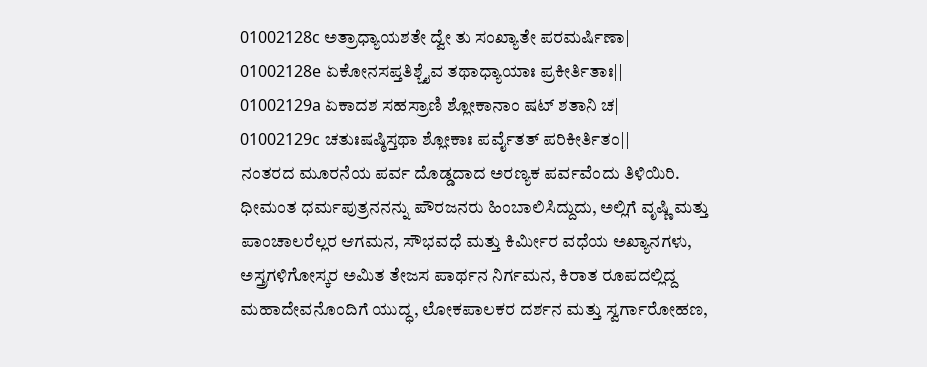01002128c ಅತ್ರಾಧ್ಯಾಯಶತೇ ದ್ವೇ ತು ಸಂಖ್ಯಾತೇ ಪರಮರ್ಷಿಣಾ|
01002128e ಏಕೋನಸಪ್ತತಿಶ್ಚೈವ ತಥಾಧ್ಯಾಯಾಃ ಪ್ರಕೀರ್ತಿತಾಃ||
01002129a ಏಕಾದಶ ಸಹಸ್ರಾಣಿ ಶ್ಲೋಕಾನಾಂ ಷಟ್ ಶತಾನಿ ಚ|
01002129c ಚತುಃಷಷ್ಠಿಸ್ತಥಾ ಶ್ಲೋಕಾಃ ಪರ್ವೈತತ್ ಪರಿಕೀರ್ತಿತಂ||
ನಂತರದ ಮೂರನೆಯ ಪರ್ವ ದೊಡ್ಡದಾದ ಅರಣ್ಯಕ ಪರ್ವವೆಂದು ತಿಳಿಯಿರಿ. ಧೀಮಂತ ಧರ್ಮಪುತ್ರನನನ್ನು ಪೌರಜನರು ಹಿಂಬಾಲಿಸಿದ್ದುದು, ಅಲ್ಲಿಗೆ ವೃಷ್ಣಿ ಮತ್ತು ಪಾಂಚಾಲರೆಲ್ಲರ ಆಗಮನ, ಸೌಭವಧೆ ಮತ್ತು ಕಿರ್ಮೀರ ವಧೆಯ ಅಖ್ಯಾನಗಳು, ಅಸ್ತ್ರಗಳಿಗೋಸ್ಕರ ಅಮಿತ ತೇಜಸ ಪಾರ್ಥನ ನಿರ್ಗಮನ, ಕಿರಾತ ರೂಪದಲ್ಲಿದ್ದ ಮಹಾದೇವನೊಂದಿಗೆ ಯುದ್ಧ, ಲೋಕಪಾಲಕರ ದರ್ಶನ ಮತ್ತು ಸ್ವರ್ಗಾರೋಹಣ,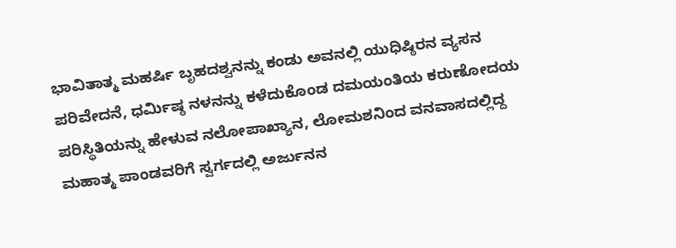ಭಾವಿತಾತ್ಮ ಮಹರ್ಷಿ ಬೃಹದಶ್ವನನ್ನು ಕಂಡು ಅವನಲ್ಲಿ ಯುಧಿಷ್ಠಿರನ ವ್ಯಸನ ಪರಿವೇದನೆ, ಧರ್ಮಿಷ್ಠ ನಳನನ್ನು ಕಳೆದುಕೊಂಡ ದಮಯಂತಿಯ ಕರುಣೋದಯ ಪರಿಸ್ಥಿತಿಯನ್ನು ಹೇಳುವ ನಲೋಪಾಖ್ಯಾನ, ಲೋಮಶನಿಂದ ವನವಾಸದಲ್ಲಿದ್ದ ಮಹಾತ್ಮ ಪಾಂಡವರಿಗೆ ಸ್ವರ್ಗದಲ್ಲಿ ಅರ್ಜುನನ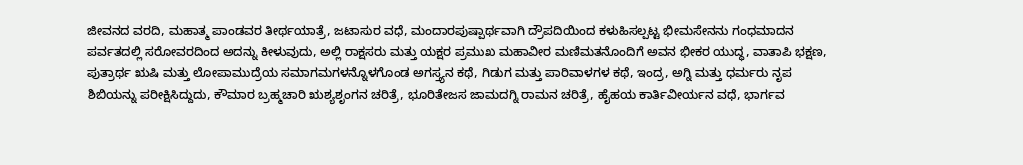ಜೀವನದ ವರದಿ, ಮಹಾತ್ಮ ಪಾಂಡವರ ತೀರ್ಥಯಾತ್ರೆ, ಜಟಾಸುರ ವಧೆ, ಮಂದಾರಪುಷ್ಪಾರ್ಥವಾಗಿ ದ್ರೌಪದಿಯಿಂದ ಕಳುಹಿಸಲ್ಪಟ್ಟ ಭೀಮಸೇನನು ಗಂಧಮಾದನ ಪರ್ವತದಲ್ಲಿ ಸರೋವರದಿಂದ ಅದನ್ನು ಕೀಳುವುದು, ಅಲ್ಲಿ ರಾಕ್ಷಸರು ಮತ್ತು ಯಕ್ಷರ ಪ್ರಮುಖ ಮಹಾವೀರ ಮಣಿಮತನೊಂದಿಗೆ ಅವನ ಭೀಕರ ಯುದ್ಧ, ವಾತಾಪಿ ಭಕ್ಷಣ, ಪುತ್ರಾರ್ಥ ಋಷಿ ಮತ್ತು ಲೋಪಾಮುದ್ರೆಯ ಸಮಾಗಮಗಳನ್ನೊಳಗೊಂಡ ಅಗಸ್ತ್ಯನ ಕಥೆ, ಗಿಡುಗ ಮತ್ತು ಪಾರಿವಾಳಗಳ ಕಥೆ, ಇಂದ್ರ, ಅಗ್ನಿ ಮತ್ತು ಧರ್ಮರು ನೃಪ ಶಿಬಿಯನ್ನು ಪರೀಕ್ಷಿಸಿದ್ದುದು, ಕೌಮಾರ ಬ್ರಹ್ಮಚಾರಿ ಋಶ್ಯಶೃಂಗನ ಚರಿತ್ರೆ, ಭೂರಿತೇಜಸ ಜಾಮದಗ್ನಿ ರಾಮನ ಚರಿತ್ರೆ, ಹೈಹಯ ಕಾರ್ತಿವೀರ್ಯನ ವಧೆ, ಭಾರ್ಗವ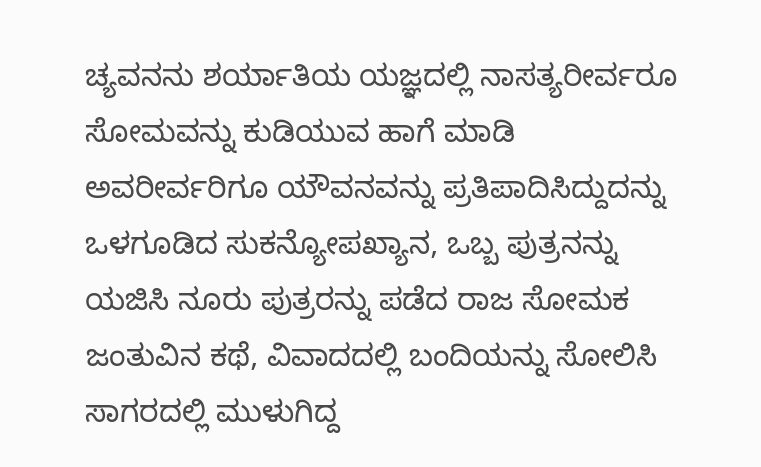ಚ್ಯವನನು ಶರ್ಯಾತಿಯ ಯಜ್ಞದಲ್ಲಿ ನಾಸತ್ಯರೀರ್ವರೂ ಸೋಮವನ್ನು ಕುಡಿಯುವ ಹಾಗೆ ಮಾಡಿ ಅವರೀರ್ವರಿಗೂ ಯೌವನವನ್ನು ಪ್ರತಿಪಾದಿಸಿದ್ದುದನ್ನು ಒಳಗೂಡಿದ ಸುಕನ್ಯೋಪಖ್ಯಾನ, ಒಬ್ಬ ಪುತ್ರನನ್ನು ಯಜಿಸಿ ನೂರು ಪುತ್ರರನ್ನು ಪಡೆದ ರಾಜ ಸೋಮಕ ಜಂತುವಿನ ಕಥೆ, ವಿವಾದದಲ್ಲಿ ಬಂದಿಯನ್ನು ಸೋಲಿಸಿ ಸಾಗರದಲ್ಲಿ ಮುಳುಗಿದ್ದ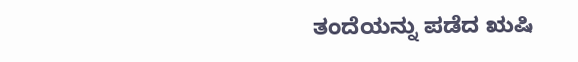ತಂದೆಯನ್ನು ಪಡೆದ ಋಷಿ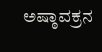ಅಷ್ಠಾವಕ್ರನ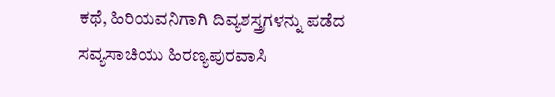ಕಥೆ, ಹಿರಿಯವನಿಗಾಗಿ ದಿವ್ಯಶಸ್ತ್ರಗಳನ್ನು ಪಡೆದ ಸವ್ಯಸಾಚಿಯು ಹಿರಣ್ಯಪುರವಾಸಿ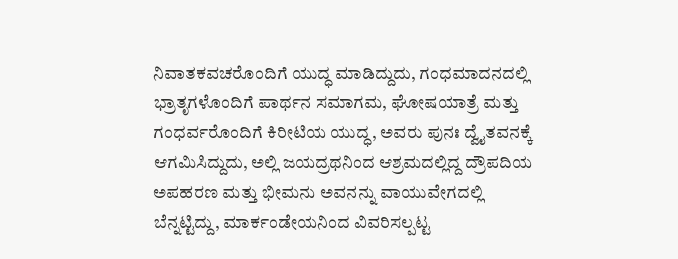ನಿವಾತಕವಚರೊಂದಿಗೆ ಯುದ್ಧ ಮಾಡಿದ್ದುದು, ಗಂಧಮಾದನದಲ್ಲಿ ಭ್ರಾತೃಗಳೊಂದಿಗೆ ಪಾರ್ಥನ ಸಮಾಗಮ, ಘೋಷಯಾತ್ರೆ ಮತ್ತು ಗಂಧರ್ವರೊಂದಿಗೆ ಕಿರೀಟಿಯ ಯುದ್ಧ, ಅವರು ಪುನಃ ದ್ವೈತವನಕ್ಕೆ ಆಗಮಿಸಿದ್ದುದು, ಅಲ್ಲಿ ಜಯದ್ರಥನಿಂದ ಆಶ್ರಮದಲ್ಲಿದ್ದ ದ್ರೌಪದಿಯ ಅಪಹರಣ ಮತ್ತು ಭೀಮನು ಅವನನ್ನು ವಾಯುವೇಗದಲ್ಲಿ ಬೆನ್ನಟ್ಟಿದ್ದು, ಮಾರ್ಕಂಡೇಯನಿಂದ ವಿವರಿಸಲ್ಪಟ್ಟ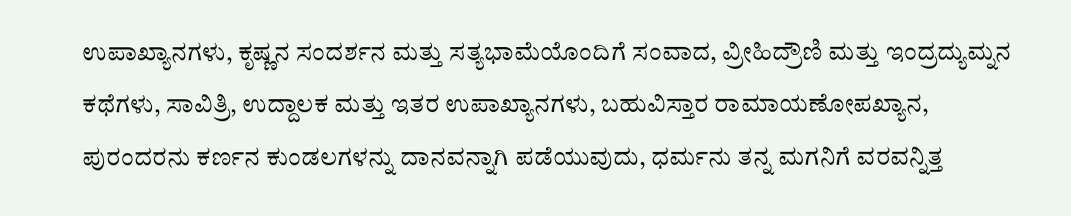ಉಪಾಖ್ಯಾನಗಳು, ಕೃಷ್ಣನ ಸಂದರ್ಶನ ಮತ್ತು ಸತ್ಯಭಾಮೆಯೊಂದಿಗೆ ಸಂವಾದ, ವ್ರೀಹಿದ್ರೌಣಿ ಮತ್ತು ಇಂದ್ರದ್ಯುಮ್ನನ ಕಥೆಗಳು, ಸಾವಿತ್ರಿ, ಉದ್ದಾಲಕ ಮತ್ತು ಇತರ ಉಪಾಖ್ಯಾನಗಳು, ಬಹುವಿಸ್ತಾರ ರಾಮಾಯಣೋಪಖ್ಯಾನ, ಪುರಂದರನು ಕರ್ಣನ ಕುಂಡಲಗಳನ್ನು ದಾನವನ್ನಾಗಿ ಪಡೆಯುವುದು, ಧರ್ಮನು ತನ್ನ ಮಗನಿಗೆ ವರವನ್ನಿತ್ತ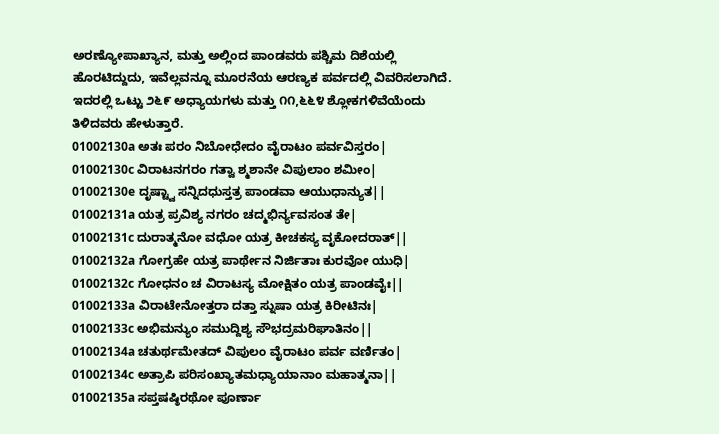ಅರಣ್ಯೋಪಾಖ್ಯಾನ, ಮತ್ತು ಅಲ್ಲಿಂದ ಪಾಂಡವರು ಪಶ್ಚಿಮ ದಿಶೆಯಲ್ಲಿ ಹೊರಟಿದ್ದುದು, ಇವೆಲ್ಲವನ್ನೂ ಮೂರನೆಯ ಆರಣ್ಯಕ ಪರ್ವದಲ್ಲಿ ವಿವರಿಸಲಾಗಿದೆ. ಇದರಲ್ಲಿ ಒಟ್ಟು ೨೬೯ ಅಧ್ಯಾಯಗಳು ಮತ್ತು ೧೧,೬೬೪ ಶ್ಲೋಕಗಳಿವೆಯೆಂದು ತಿಳಿದವರು ಹೇಳುತ್ತಾರೆ.
01002130a ಅತಃ ಪರಂ ನಿಬೋಧೇದಂ ವೈರಾಟಂ ಪರ್ವವಿಸ್ತರಂ|
01002130c ವಿರಾಟನಗರಂ ಗತ್ವಾ ಶ್ಮಶಾನೇ ವಿಪುಲಾಂ ಶಮೀಂ|
01002130e ದೃಷ್ಟ್ವಾ ಸನ್ನಿದಧುಸ್ತತ್ರ ಪಾಂಡವಾ ಆಯುಧಾನ್ಯುತ||
01002131a ಯತ್ರ ಪ್ರವಿಶ್ಯ ನಗರಂ ಚದ್ಮಭಿರ್ನ್ಯವಸಂತ ತೇ|
01002131c ದುರಾತ್ಮನೋ ವಧೋ ಯತ್ರ ಕೀಚಕಸ್ಯ ವೃಕೋದರಾತ್||
01002132a ಗೋಗ್ರಹೇ ಯತ್ರ ಪಾರ್ಥೇನ ನಿರ್ಜಿತಾಃ ಕುರವೋ ಯುಧಿ|
01002132c ಗೋಧನಂ ಚ ವಿರಾಟಸ್ಯ ಮೋಕ್ಷಿತಂ ಯತ್ರ ಪಾಂಡವೈಃ||
01002133a ವಿರಾಟೇನೋತ್ತರಾ ದತ್ತಾ ಸ್ನುಷಾ ಯತ್ರ ಕಿರೀಟಿನಃ|
01002133c ಅಭಿಮನ್ಯುಂ ಸಮುದ್ದಿಶ್ಯ ಸೌಭದ್ರಮರಿಘಾತಿನಂ||
01002134a ಚತುರ್ಥಮೇತದ್ ವಿಪುಲಂ ವೈರಾಟಂ ಪರ್ವ ವರ್ಣಿತಂ|
01002134c ಅತ್ರಾಪಿ ಪರಿಸಂಖ್ಯಾತಮಧ್ಯಾಯಾನಾಂ ಮಹಾತ್ಮನಾ||
01002135a ಸಪ್ತಷಷ್ಠಿರಥೋ ಪೂರ್ಣಾ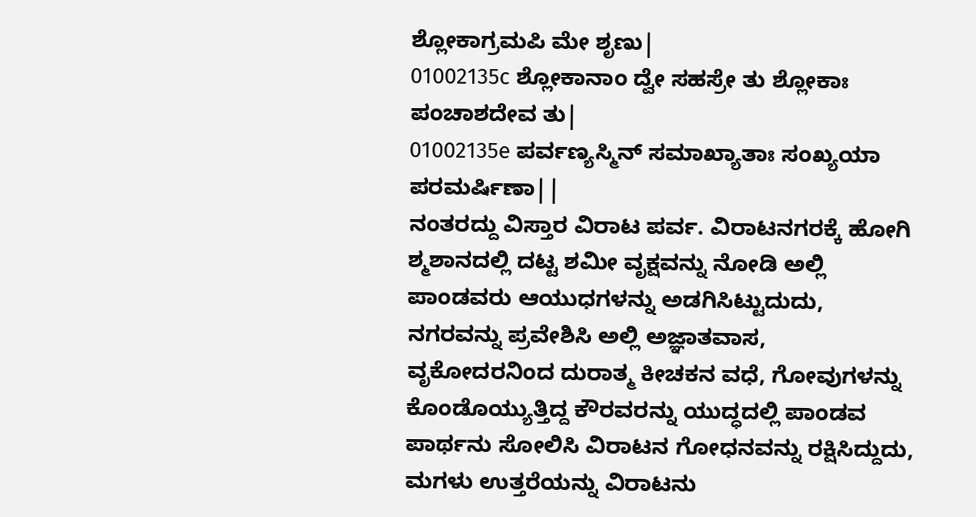ಶ್ಲೋಕಾಗ್ರಮಪಿ ಮೇ ಶೃಣು|
01002135c ಶ್ಲೋಕಾನಾಂ ದ್ವೇ ಸಹಸ್ರೇ ತು ಶ್ಲೋಕಾಃ ಪಂಚಾಶದೇವ ತು|
01002135e ಪರ್ವಣ್ಯಸ್ಮಿನ್ ಸಮಾಖ್ಯಾತಾಃ ಸಂಖ್ಯಯಾ ಪರಮರ್ಷಿಣಾ||
ನಂತರದ್ದು ವಿಸ್ತಾರ ವಿರಾಟ ಪರ್ವ. ವಿರಾಟನಗರಕ್ಕೆ ಹೋಗಿ ಶ್ಮಶಾನದಲ್ಲಿ ದಟ್ಟ ಶಮೀ ವೃಕ್ಷವನ್ನು ನೋಡಿ ಅಲ್ಲಿ ಪಾಂಡವರು ಆಯುಧಗಳನ್ನು ಅಡಗಿಸಿಟ್ಟುದುದು, ನಗರವನ್ನು ಪ್ರವೇಶಿಸಿ ಅಲ್ಲಿ ಅಜ್ಞಾತವಾಸ, ವೃಕೋದರನಿಂದ ದುರಾತ್ಮ ಕೀಚಕನ ವಧೆ, ಗೋವುಗಳನ್ನು ಕೊಂಡೊಯ್ಯುತ್ತಿದ್ದ ಕೌರವರನ್ನು ಯುದ್ಧದಲ್ಲಿ ಪಾಂಡವ ಪಾರ್ಥನು ಸೋಲಿಸಿ ವಿರಾಟನ ಗೋಧನವನ್ನು ರಕ್ಷಿಸಿದ್ದುದು, ಮಗಳು ಉತ್ತರೆಯನ್ನು ವಿರಾಟನು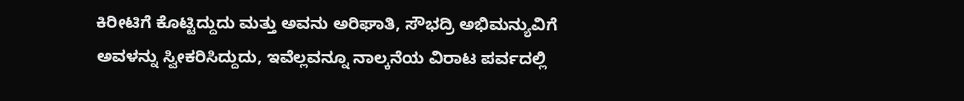ಕಿರೀಟಿಗೆ ಕೊಟ್ಟಿದ್ದುದು ಮತ್ತು ಅವನು ಅರಿಘಾತಿ, ಸೌಭದ್ರಿ ಅಭಿಮನ್ಯುವಿಗೆ ಅವಳನ್ನು ಸ್ವೀಕರಿಸಿದ್ದುದು, ಇವೆಲ್ಲವನ್ನೂ ನಾಲ್ಕನೆಯ ವಿರಾಟ ಪರ್ವದಲ್ಲಿ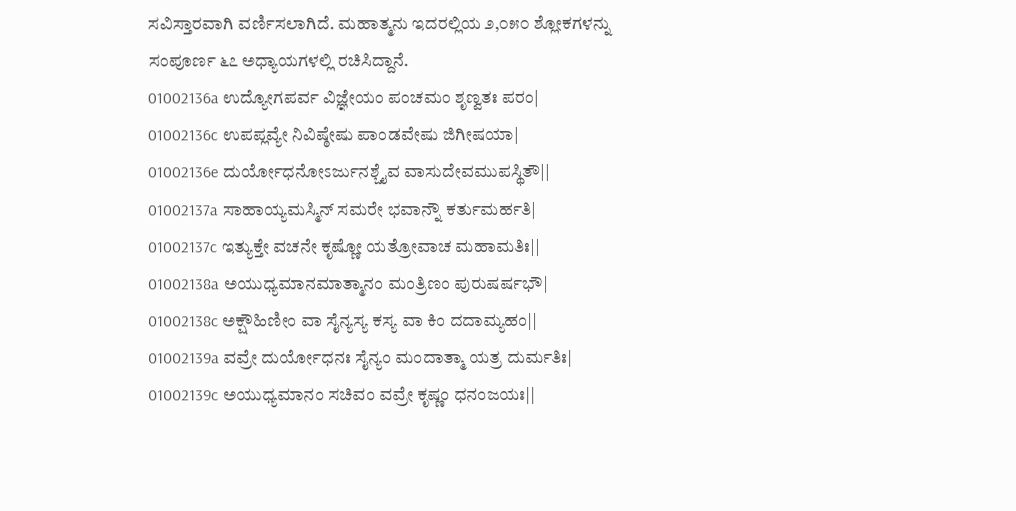ಸವಿಸ್ತಾರವಾಗಿ ವರ್ಣಿಸಲಾಗಿದೆ. ಮಹಾತ್ಮನು ಇದರಲ್ಲಿಯ ೨,೦೫೦ ಶ್ಲೋಕಗಳನ್ನು ಸಂಪೂರ್ಣ ೬೭ ಅಧ್ಯಾಯಗಳಲ್ಲಿ ರಚಿಸಿದ್ದಾನೆ.
01002136a ಉದ್ಯೋಗಪರ್ವ ವಿಜ್ಞೇಯಂ ಪಂಚಮಂ ಶೃಣ್ವತಃ ಪರಂ|
01002136c ಉಪಪ್ಲವ್ಯೇ ನಿವಿಷ್ಠೇಷು ಪಾಂಡವೇಷು ಜಿಗೀಷಯಾ|
01002136e ದುರ್ಯೋಧನೋಽರ್ಜುನಶ್ಚೈವ ವಾಸುದೇವಮುಪಸ್ಥಿತೌ||
01002137a ಸಾಹಾಯ್ಯಮಸ್ಮಿನ್ ಸಮರೇ ಭವಾನ್ನೌ ಕರ್ತುಮರ್ಹತಿ|
01002137c ಇತ್ಯುಕ್ತೇ ವಚನೇ ಕೃಷ್ಣೋ ಯತ್ರೋವಾಚ ಮಹಾಮತಿಃ||
01002138a ಅಯುಧ್ಯಮಾನಮಾತ್ಮಾನಂ ಮಂತ್ರಿಣಂ ಪುರುಷರ್ಷಭೌ|
01002138c ಅಕ್ಷೌಹಿಣೀಂ ವಾ ಸೈನ್ಯಸ್ಯ ಕಸ್ಯ ವಾ ಕಿಂ ದದಾಮ್ಯಹಂ||
01002139a ವವ್ರೇ ದುರ್ಯೋಧನಃ ಸೈನ್ಯಂ ಮಂದಾತ್ಮಾ ಯತ್ರ ದುರ್ಮತಿಃ|
01002139c ಅಯುಧ್ಯಮಾನಂ ಸಚಿವಂ ವವ್ರೇ ಕೃಷ್ಣಂ ಧನಂಜಯಃ||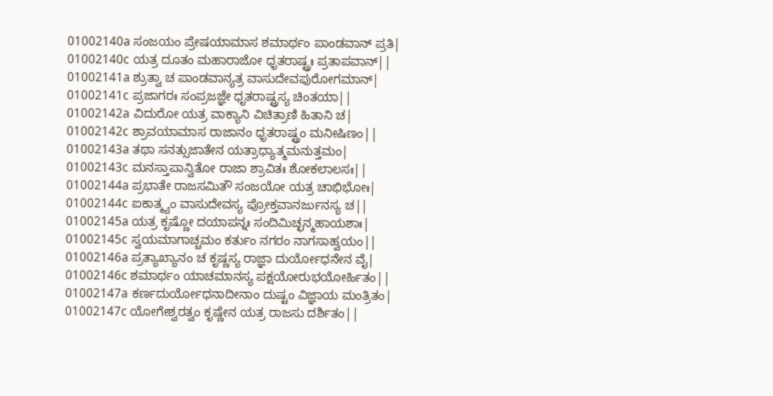01002140a ಸಂಜಯಂ ಪ್ರೇಷಯಾಮಾಸ ಶಮಾರ್ಥಂ ಪಾಂಡವಾನ್ ಪ್ರತಿ|
01002140c ಯತ್ರ ದೂತಂ ಮಹಾರಾಜೋ ಧೃತರಾಷ್ಟ್ರಃ ಪ್ರತಾಪವಾನ್||
01002141a ಶ್ರುತ್ವಾ ಚ ಪಾಂಡವಾನ್ಯತ್ರ ವಾಸುದೇವಪುರೋಗಮಾನ್|
01002141c ಪ್ರಜಾಗರಃ ಸಂಪ್ರಜಜ್ಞೇ ಧೃತರಾಷ್ಟ್ರಸ್ಯ ಚಿಂತಯಾ||
01002142a ವಿದುರೋ ಯತ್ರ ವಾಕ್ಯಾನಿ ವಿಚಿತ್ರಾಣಿ ಹಿತಾನಿ ಚ|
01002142c ಶ್ರಾವಯಾಮಾಸ ರಾಜಾನಂ ಧೃತರಾಷ್ಟ್ರಂ ಮನೀಷಿಣಂ||
01002143a ತಥಾ ಸನತ್ಸುಜಾತೇನ ಯತ್ರಾಧ್ಯಾತ್ಮಮನುತ್ತಮಂ|
01002143c ಮನಸ್ತಾಪಾನ್ವಿತೋ ರಾಜಾ ಶ್ರಾವಿತಃ ಶೋಕಲಾಲಸಃ||
01002144a ಪ್ರಭಾತೇ ರಾಜಸಮಿತೌ ಸಂಜಯೋ ಯತ್ರ ಚಾಭಿಭೋಃ|
01002144c ಐಕಾತ್ಮ್ಯಂ ವಾಸುದೇವಸ್ಯ ಪ್ರೋಕ್ತವಾನರ್ಜುನಸ್ಯ ಚ||
01002145a ಯತ್ರ ಕೃಷ್ಣೋ ದಯಾಪನ್ನಃ ಸಂದಿಮಿಚ್ಛನ್ಮಹಾಯಶಾಃ|
01002145c ಸ್ವಯಮಾಗಾಚ್ಚಮಂ ಕರ್ತುಂ ನಗರಂ ನಾಗಸಾಹ್ವಯಂ||
01002146a ಪ್ರತ್ಯಾಖ್ಯಾನಂ ಚ ಕೃಷ್ಣಸ್ಯ ರಾಜ್ಞಾ ದುರ್ಯೋಧನೇನ ವೈ|
01002146c ಶಮಾರ್ಥಂ ಯಾಚಮಾನಸ್ಯ ಪಕ್ಷಯೋರುಭಯೋರ್ಹಿತಂ||
01002147a ಕರ್ಣದುರ್ಯೋಧನಾದೀನಾಂ ದುಷ್ಟಂ ವಿಜ್ಞಾಯ ಮಂತ್ರಿತಂ|
01002147c ಯೋಗೇಶ್ವರತ್ವಂ ಕೃಷ್ಣೇನ ಯತ್ರ ರಾಜಸು ದರ್ಶಿತಂ||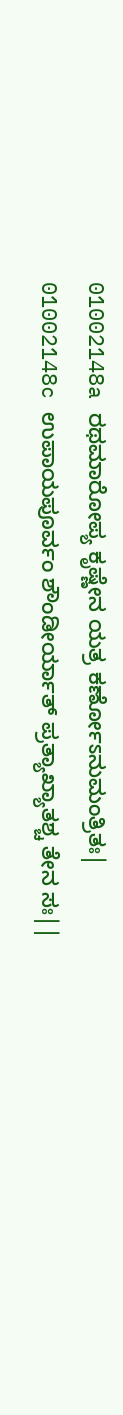01002148a ರಥಮಾರೋಪ್ಯ ಕೃಷ್ಣೇನ ಯತ್ರ ಕರ್ಣೋಽನುಮಂತ್ರಿತಃ|
01002148c ಉಪಾಯಪೂರ್ವಂ ಶೌಂಡೀರ್ಯಾತ್ ಪ್ರತ್ಯಾಖ್ಯಾತಶ್ಚ ತೇನ ಸಃ||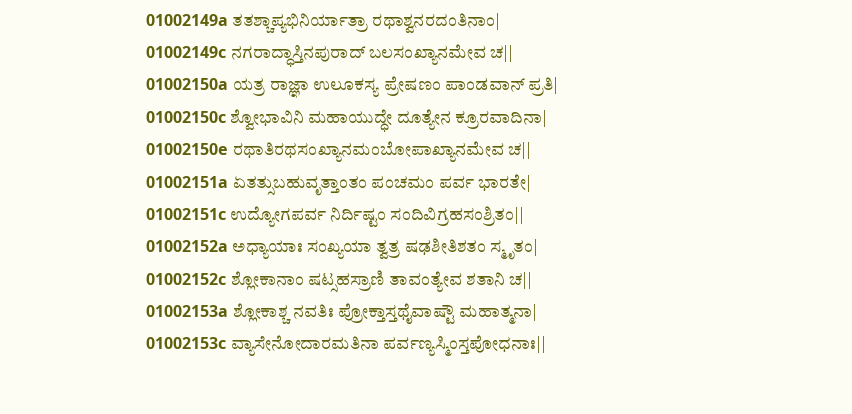01002149a ತತಶ್ಚಾಪ್ಯಭಿನಿರ್ಯಾತ್ರಾ ರಥಾಶ್ವನರದಂತಿನಾಂ|
01002149c ನಗರಾದ್ಧಾಸ್ತಿನಪುರಾದ್ ಬಲಸಂಖ್ಯಾನಮೇವ ಚ||
01002150a ಯತ್ರ ರಾಜ್ಞಾ ಉಲೂಕಸ್ಯ ಪ್ರೇಷಣಂ ಪಾಂಡವಾನ್ ಪ್ರತಿ|
01002150c ಶ್ವೋಭಾವಿನಿ ಮಹಾಯುದ್ಧೇ ದೂತ್ಯೇನ ಕ್ರೂರವಾದಿನಾ|
01002150e ರಥಾತಿರಥಸಂಖ್ಯಾನಮಂಬೋಪಾಖ್ಯಾನಮೇವ ಚ||
01002151a ಏತತ್ಸುಬಹುವೃತ್ತಾಂತಂ ಪಂಚಮಂ ಪರ್ವ ಭಾರತೇ|
01002151c ಉದ್ಯೋಗಪರ್ವ ನಿರ್ದಿಷ್ಟಂ ಸಂದಿವಿಗ್ರಹಸಂಶ್ರಿತಂ||
01002152a ಅಧ್ಯಾಯಾಃ ಸಂಖ್ಯಯಾ ತ್ವತ್ರ ಷಢಶೀತಿಶತಂ ಸ್ಮೃತಂ|
01002152c ಶ್ಲೋಕಾನಾಂ ಷಟ್ಸಹಸ್ರಾಣಿ ತಾವಂತ್ಯೇವ ಶತಾನಿ ಚ||
01002153a ಶ್ಲೋಕಾಶ್ಚ ನವತಿಃ ಪ್ರೋಕ್ತಾಸ್ತಥೈವಾಷ್ಟೌ ಮಹಾತ್ಮನಾ|
01002153c ವ್ಯಾಸೇನೋದಾರಮತಿನಾ ಪರ್ವಣ್ಯಸ್ಮಿಂಸ್ತಪೋಧನಾಃ||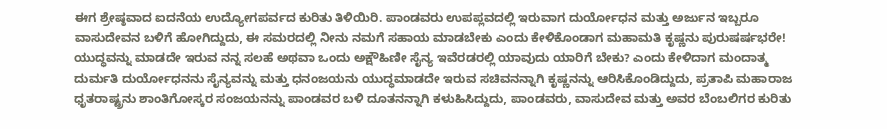ಈಗ ಶ್ರೇಷ್ಠವಾದ ಐದನೆಯ ಉದ್ಯೋಗಪರ್ವದ ಕುರಿತು ತಿಳಿಯಿರಿ. ಪಾಂಡವರು ಉಪಪ್ಲವದಲ್ಲಿ ಇರುವಾಗ ದುರ್ಯೋಧನ ಮತ್ತು ಅರ್ಜುನ ಇಬ್ಬರೂ ವಾಸುದೇವನ ಬಳಿಗೆ ಹೋಗಿದ್ದುದು, ಈ ಸಮರದಲ್ಲಿ ನೀನು ನಮಗೆ ಸಹಾಯ ಮಾಡಬೇಕು ಎಂದು ಕೇಳಿಕೊಂಡಾಗ ಮಹಾಮತಿ ಕೃಷ್ಣನು ಪುರುಷರ್ಷಭರೇ! ಯುದ್ಧವನ್ನು ಮಾಡದೇ ಇರುವ ನನ್ನ ಸಲಹೆ ಅಥವಾ ಒಂದು ಅಕ್ಷೌಹಿಣೀ ಸೈನ್ಯ ಇವೆರಡರಲ್ಲಿ ಯಾವುದು ಯಾರಿಗೆ ಬೇಕು? ಎಂದು ಕೇಳಿದಾಗ ಮಂದಾತ್ಮ ದುರ್ಮತಿ ದುರ್ಯೋಧನನು ಸೈನ್ಯವನ್ನು ಮತ್ತು ಧನಂಜಯನು ಯುದ್ಧಮಾಡದೇ ಇರುವ ಸಚಿವನನ್ನಾಗಿ ಕೃಷ್ಣನನ್ನು ಆರಿಸಿಕೊಂಡಿದ್ದುದು, ಪ್ರತಾಪಿ ಮಹಾರಾಜ ಧೃತರಾಷ್ಟ್ರನು ಶಾಂತಿಗೋಸ್ಕರ ಸಂಜಯನನ್ನು ಪಾಂಡವರ ಬಳಿ ದೂತನನ್ನಾಗಿ ಕಳುಹಿಸಿದ್ದುದು, ಪಾಂಡವರು, ವಾಸುದೇವ ಮತ್ತು ಅವರ ಬೆಂಬಲಿಗರ ಕುರಿತು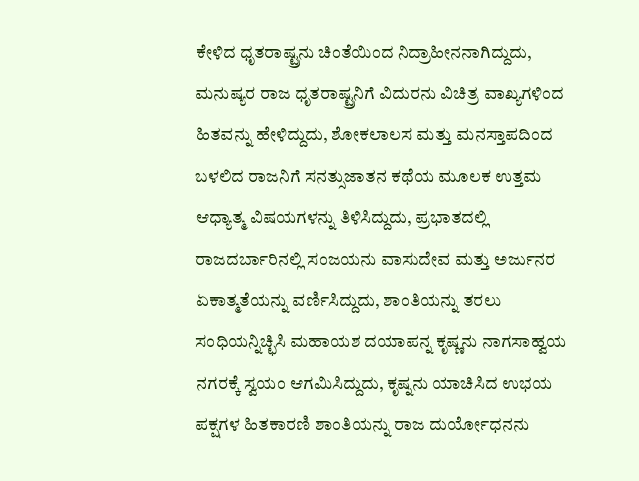ಕೇಳಿದ ಧೃತರಾಷ್ಟ್ರನು ಚಿಂತೆಯಿಂದ ನಿದ್ರಾಹೀನನಾಗಿದ್ದುದು, ಮನುಷ್ಯರ ರಾಜ ಧೃತರಾಷ್ಟ್ರನಿಗೆ ವಿದುರನು ವಿಚಿತ್ರ ವಾಖ್ಯಗಳಿಂದ ಹಿತವನ್ನು ಹೇಳಿದ್ದುದು, ಶೋಕಲಾಲಸ ಮತ್ತು ಮನಸ್ತಾಪದಿಂದ ಬಳಲಿದ ರಾಜನಿಗೆ ಸನತ್ಸುಜಾತನ ಕಥೆಯ ಮೂಲಕ ಉತ್ತಮ ಆಧ್ಯಾತ್ಮ ವಿಷಯಗಳನ್ನು ತಿಳಿಸಿದ್ದುದು, ಪ್ರಭಾತದಲ್ಲಿ ರಾಜದರ್ಬಾರಿನಲ್ಲಿ ಸಂಜಯನು ವಾಸುದೇವ ಮತ್ತು ಅರ್ಜುನರ ಏಕಾತ್ಮತೆಯನ್ನು ವರ್ಣಿಸಿದ್ದುದು, ಶಾಂತಿಯನ್ನು ತರಲು ಸಂಧಿಯನ್ನಿಚ್ಛಿಸಿ ಮಹಾಯಶ ದಯಾಪನ್ನ ಕೃಷ್ಣನು ನಾಗಸಾಹ್ವಯ ನಗರಕ್ಕೆ ಸ್ವಯಂ ಆಗಮಿಸಿದ್ದುದು, ಕೃಷ್ನನು ಯಾಚಿಸಿದ ಉಭಯ ಪಕ್ಷಗಳ ಹಿತಕಾರಣಿ ಶಾಂತಿಯನ್ನು ರಾಜ ದುರ್ಯೋಧನನು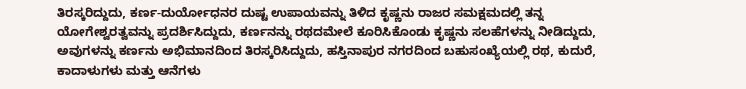ತಿರಸ್ಕರಿದ್ದುದು, ಕರ್ಣ-ದುರ್ಯೋಧನರ ದುಷ್ಟ ಉಪಾಯವನ್ನು ತಿಳಿದ ಕೃಷ್ಣನು ರಾಜರ ಸಮಕ್ಷಮದಲ್ಲಿ ತನ್ನ ಯೋಗೇಶ್ವರತ್ವವನ್ನು ಪ್ರದರ್ಶಿಸಿದ್ದುದು, ಕರ್ಣನನ್ನು ರಥದಮೇಲೆ ಕೂರಿಸಿಕೊಂಡು ಕೃಷ್ಣನು ಸಲಹೆಗಳನ್ನು ನೀಡಿದ್ದುದು, ಅವುಗಳನ್ನು ಕರ್ಣನು ಅಭಿಮಾನದಿಂದ ತಿರಸ್ಕರಿಸಿದ್ದುದು, ಹಸ್ತಿನಾಪುರ ನಗರದಿಂದ ಬಹುಸಂಖ್ಯೆಯಲ್ಲಿ ರಥ, ಕುದುರೆ, ಕಾದಾಳುಗಳು ಮತ್ತು ಆನೆಗಳು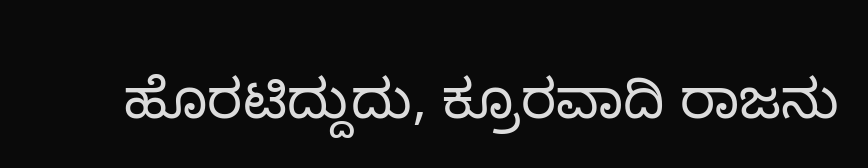ಹೊರಟಿದ್ದುದು, ಕ್ರೂರವಾದಿ ರಾಜನು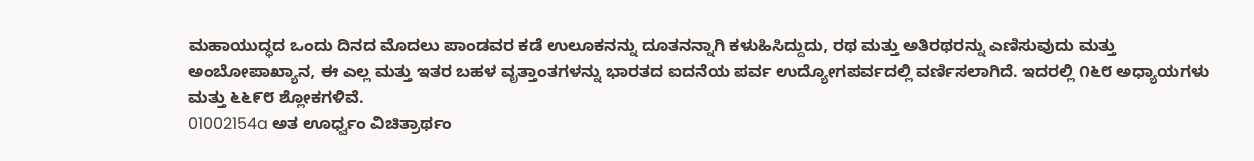ಮಹಾಯುದ್ಧದ ಒಂದು ದಿನದ ಮೊದಲು ಪಾಂಡವರ ಕಡೆ ಉಲೂಕನನ್ನು ದೂತನನ್ನಾಗಿ ಕಳುಹಿಸಿದ್ದುದು, ರಥ ಮತ್ತು ಅತಿರಥರನ್ನು ಎಣಿಸುವುದು ಮತ್ತು ಅಂಬೋಪಾಖ್ಯಾನ, ಈ ಎಲ್ಲ ಮತ್ತು ಇತರ ಬಹಳ ವೃತ್ತಾಂತಗಳನ್ನು ಭಾರತದ ಐದನೆಯ ಪರ್ವ ಉದ್ಯೋಗಪರ್ವದಲ್ಲಿ ವರ್ಣಿಸಲಾಗಿದೆ. ಇದರಲ್ಲಿ ೧೬೮ ಅಧ್ಯಾಯಗಳು ಮತ್ತು ೬೬೯೮ ಶ್ಲೋಕಗಳಿವೆ.
01002154a ಅತ ಊರ್ಧ್ವಂ ವಿಚಿತ್ರಾರ್ಥಂ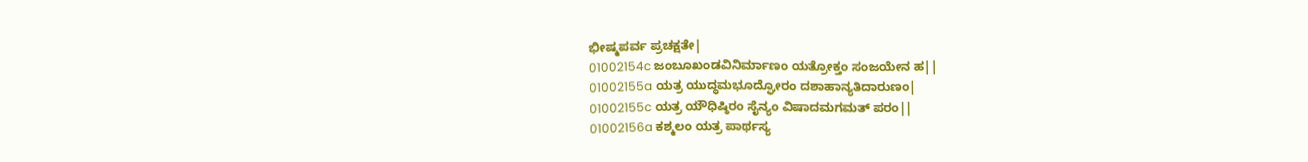ಭೀಷ್ಮಪರ್ವ ಪ್ರಚಕ್ಷತೇ|
01002154c ಜಂಬೂಖಂಡವಿನಿರ್ಮಾಣಂ ಯತ್ರೋಕ್ತಂ ಸಂಜಯೇನ ಹ||
01002155a ಯತ್ರ ಯುದ್ಧಮಭೂದ್ಘೋರಂ ದಶಾಹಾನ್ಯತಿದಾರುಣಂ|
01002155c ಯತ್ರ ಯೌಧಿಷ್ಠಿರಂ ಸೈನ್ಯಂ ವಿಷಾದಮಗಮತ್ ಪರಂ||
01002156a ಕಶ್ಮಲಂ ಯತ್ರ ಪಾರ್ಥಸ್ಯ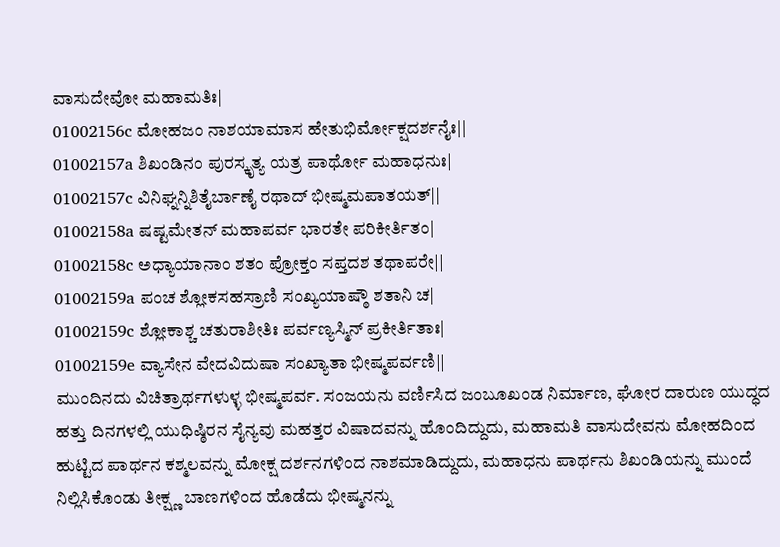ವಾಸುದೇವೋ ಮಹಾಮತಿಃ|
01002156c ಮೋಹಜಂ ನಾಶಯಾಮಾಸ ಹೇತುಭಿರ್ಮೋಕ್ಷದರ್ಶನೈಃ||
01002157a ಶಿಖಂಡಿನಂ ಪುರಸ್ಕೃತ್ಯ ಯತ್ರ ಪಾರ್ಥೋ ಮಹಾಧನುಃ|
01002157c ವಿನಿಘ್ನನ್ನಿಶಿತೈರ್ಬಾಣೈ ರಥಾದ್ ಭೀಷ್ಮಮಪಾತಯತ್||
01002158a ಷಷ್ಟಮೇತನ್ ಮಹಾಪರ್ವ ಭಾರತೇ ಪರಿಕೀರ್ತಿತಂ|
01002158c ಅಧ್ಯಾಯಾನಾಂ ಶತಂ ಪ್ರೋಕ್ತಂ ಸಪ್ತದಶ ತಥಾಪರೇ||
01002159a ಪಂಚ ಶ್ಲೋಕಸಹಸ್ರಾಣಿ ಸಂಖ್ಯಯಾಷ್ಠೌ ಶತಾನಿ ಚ|
01002159c ಶ್ಲೋಕಾಶ್ಚ ಚತುರಾಶೀತಿಃ ಪರ್ವಣ್ಯಸ್ಮಿನ್ ಪ್ರಕೀರ್ತಿತಾಃ|
01002159e ವ್ಯಾಸೇನ ವೇದವಿದುಷಾ ಸಂಖ್ಯಾತಾ ಭೀಷ್ಮಪರ್ವಣಿ||
ಮುಂದಿನದು ವಿಚಿತ್ರಾರ್ಥಗಳುಳ್ಳ ಭೀಷ್ಮಪರ್ವ. ಸಂಜಯನು ವರ್ಣಿಸಿದ ಜಂಬೂಖಂಡ ನಿರ್ಮಾಣ, ಘೋರ ದಾರುಣ ಯುದ್ಧದ ಹತ್ತು ದಿನಗಳಲ್ಲಿ ಯುಧಿಷ್ಠಿರನ ಸೈನ್ಯವು ಮಹತ್ತರ ವಿಷಾದವನ್ನು ಹೊಂದಿದ್ದುದು, ಮಹಾಮತಿ ವಾಸುದೇವನು ಮೋಹದಿಂದ ಹುಟ್ಟಿದ ಪಾರ್ಥನ ಕಶ್ಮಲವನ್ನು ಮೋಕ್ಷ ದರ್ಶನಗಳಿಂದ ನಾಶಮಾಡಿದ್ದುದು, ಮಹಾಧನು ಪಾರ್ಥನು ಶಿಖಂಡಿಯನ್ನು ಮುಂದೆ ನಿಲ್ಲಿಸಿಕೊಂಡು ತೀಕ್ಷ್ಣ ಬಾಣಗಳಿಂದ ಹೊಡೆದು ಭೀಷ್ಮನನ್ನು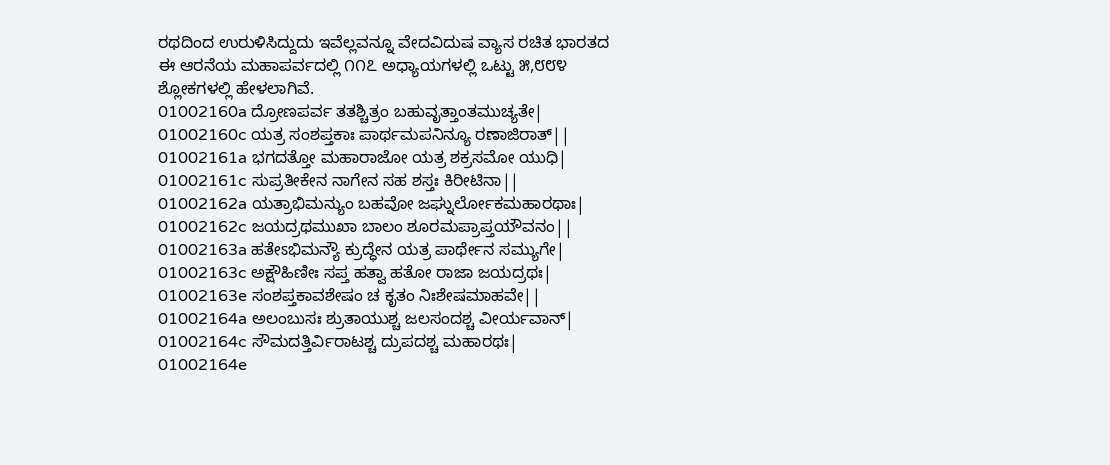ರಥದಿಂದ ಉರುಳಿಸಿದ್ದುದು ಇವೆಲ್ಲವನ್ನೂ ವೇದವಿದುಷ ವ್ಯಾಸ ರಚಿತ ಭಾರತದ ಈ ಆರನೆಯ ಮಹಾಪರ್ವದಲ್ಲಿ ೧೧೭ ಅಧ್ಯಾಯಗಳಲ್ಲಿ ಒಟ್ಟು ೫,೮೮೪ ಶ್ಲೋಕಗಳಲ್ಲಿ ಹೇಳಲಾಗಿವೆ.
01002160a ದ್ರೋಣಪರ್ವ ತತಶ್ಚಿತ್ರಂ ಬಹುವೃತ್ತಾಂತಮುಚ್ಯತೇ|
01002160c ಯತ್ರ ಸಂಶಪ್ತಕಾಃ ಪಾರ್ಥಮಪನಿನ್ಯೂ ರಣಾಜಿರಾತ್||
01002161a ಭಗದತ್ತೋ ಮಹಾರಾಜೋ ಯತ್ರ ಶಕ್ರಸಮೋ ಯುಧಿ|
01002161c ಸುಪ್ರತೀಕೇನ ನಾಗೇನ ಸಹ ಶಸ್ತಃ ಕಿರೀಟಿನಾ||
01002162a ಯತ್ರಾಭಿಮನ್ಯುಂ ಬಹವೋ ಜಘ್ನುರ್ಲೋಕಮಹಾರಥಾಃ|
01002162c ಜಯದ್ರಥಮುಖಾ ಬಾಲಂ ಶೂರಮಪ್ರಾಪ್ತಯೌವನಂ||
01002163a ಹತೇಽಭಿಮನ್ಯೌ ಕ್ರುದ್ಧೇನ ಯತ್ರ ಪಾರ್ಥೇನ ಸಮ್ಯುಗೇ|
01002163c ಅಕ್ಷೌಹಿಣೀಃ ಸಪ್ತ ಹತ್ವಾ ಹತೋ ರಾಜಾ ಜಯದ್ರಥಃ|
01002163e ಸಂಶಪ್ತಕಾವಶೇಷಂ ಚ ಕೃತಂ ನಿಃಶೇಷಮಾಹವೇ||
01002164a ಅಲಂಬುಸಃ ಶ್ರುತಾಯುಶ್ಚ ಜಲಸಂದಶ್ಚ ವೀರ್ಯವಾನ್|
01002164c ಸೌಮದತ್ತಿರ್ವಿರಾಟಶ್ಚ ದ್ರುಪದಶ್ಚ ಮಹಾರಥಃ|
01002164e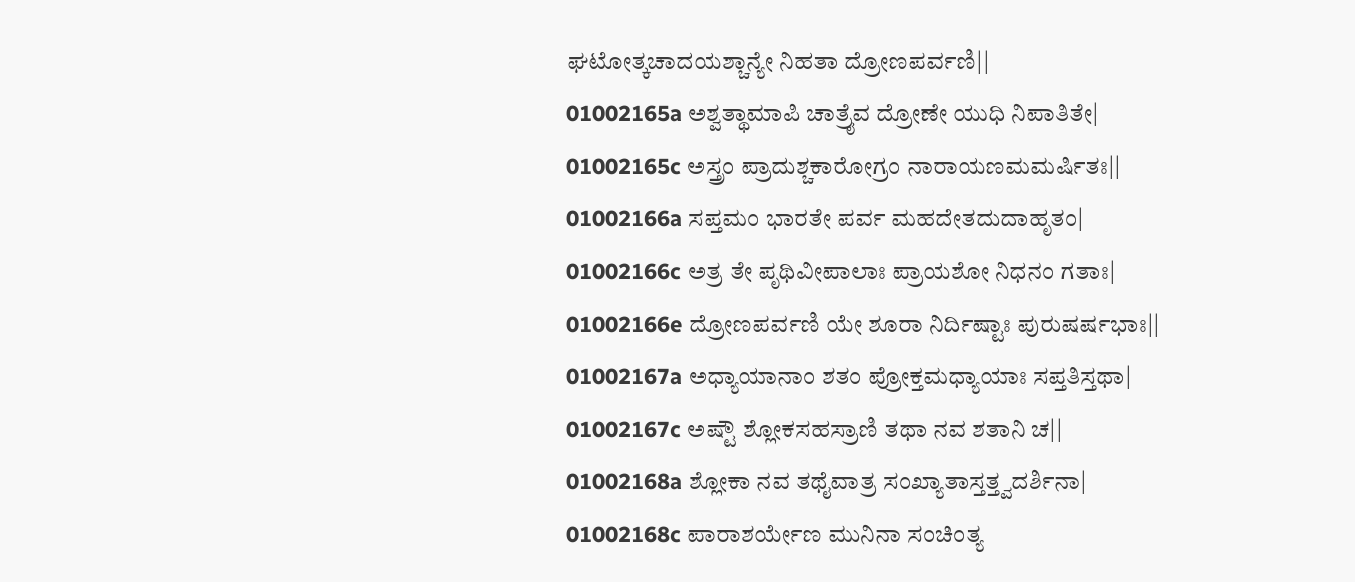ಘಟೋತ್ಕಚಾದಯಶ್ಚಾನ್ಯೇ ನಿಹತಾ ದ್ರೋಣಪರ್ವಣಿ||
01002165a ಅಶ್ವತ್ಥಾಮಾಪಿ ಚಾತ್ರೈವ ದ್ರೋಣೇ ಯುಧಿ ನಿಪಾತಿತೇ|
01002165c ಅಸ್ತ್ರಂ ಪ್ರಾದುಶ್ಚಕಾರೋಗ್ರಂ ನಾರಾಯಣಮಮರ್ಷಿತಃ||
01002166a ಸಪ್ತಮಂ ಭಾರತೇ ಪರ್ವ ಮಹದೇತದುದಾಹೃತಂ|
01002166c ಅತ್ರ ತೇ ಪೃಥಿವೀಪಾಲಾಃ ಪ್ರಾಯಶೋ ನಿಧನಂ ಗತಾಃ|
01002166e ದ್ರೋಣಪರ್ವಣಿ ಯೇ ಶೂರಾ ನಿರ್ದಿಷ್ಟಾಃ ಪುರುಷರ್ಷಭಾಃ||
01002167a ಅಧ್ಯಾಯಾನಾಂ ಶತಂ ಪ್ರೋಕ್ತಮಧ್ಯಾಯಾಃ ಸಪ್ತತಿಸ್ತಥಾ|
01002167c ಅಷ್ಟೌ ಶ್ಲೋಕಸಹಸ್ರಾಣಿ ತಥಾ ನವ ಶತಾನಿ ಚ||
01002168a ಶ್ಲೋಕಾ ನವ ತಥೈವಾತ್ರ ಸಂಖ್ಯಾತಾಸ್ತತ್ತ್ವದರ್ಶಿನಾ|
01002168c ಪಾರಾಶರ್ಯೇಣ ಮುನಿನಾ ಸಂಚಿಂತ್ಯ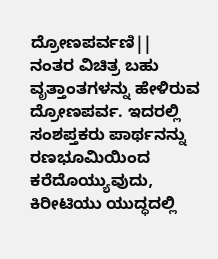ದ್ರೋಣಪರ್ವಣಿ||
ನಂತರ ವಿಚಿತ್ರ ಬಹು ವೃತ್ತಾಂತಗಳನ್ನು ಹೇಳಿರುವ ದ್ರೋಣಪರ್ವ. ಇದರಲ್ಲಿ ಸಂಶಪ್ತಕರು ಪಾರ್ಥನನ್ನು ರಣಭೂಮಿಯಿಂದ ಕರೆದೊಯ್ಯುವುದು, ಕಿರೀಟಿಯು ಯುದ್ಧದಲ್ಲಿ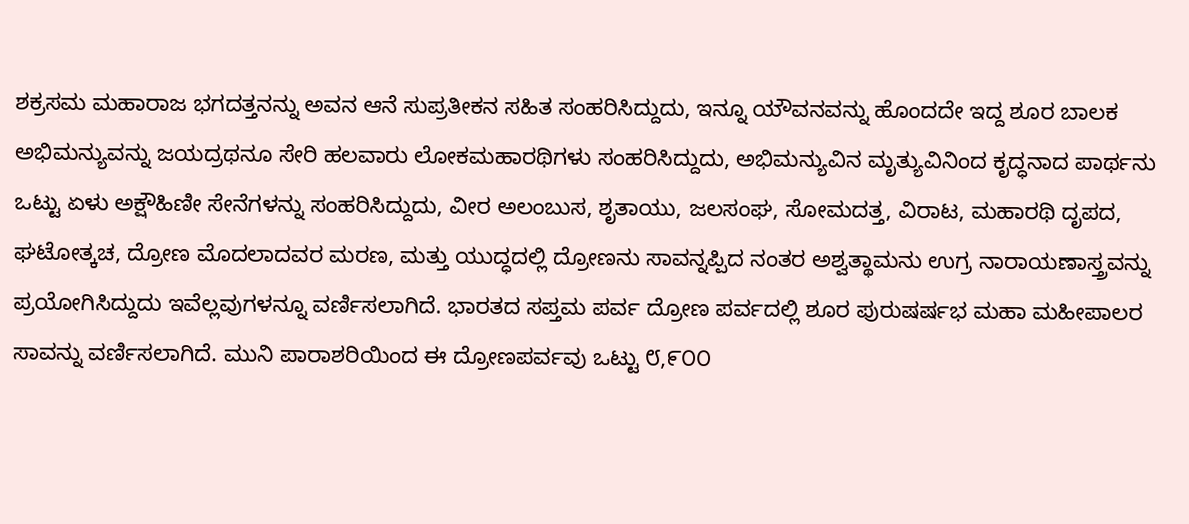ಶಕ್ರಸಮ ಮಹಾರಾಜ ಭಗದತ್ತನನ್ನು ಅವನ ಆನೆ ಸುಪ್ರತೀಕನ ಸಹಿತ ಸಂಹರಿಸಿದ್ದುದು, ಇನ್ನೂ ಯೌವನವನ್ನು ಹೊಂದದೇ ಇದ್ದ ಶೂರ ಬಾಲಕ ಅಭಿಮನ್ಯುವನ್ನು ಜಯದ್ರಥನೂ ಸೇರಿ ಹಲವಾರು ಲೋಕಮಹಾರಥಿಗಳು ಸಂಹರಿಸಿದ್ದುದು, ಅಭಿಮನ್ಯುವಿನ ಮೃತ್ಯುವಿನಿಂದ ಕೃದ್ಧನಾದ ಪಾರ್ಥನು ಒಟ್ಟು ಏಳು ಅಕ್ಷೌಹಿಣೀ ಸೇನೆಗಳನ್ನು ಸಂಹರಿಸಿದ್ದುದು, ವೀರ ಅಲಂಬುಸ, ಶೃತಾಯು, ಜಲಸಂಘ, ಸೋಮದತ್ತ, ವಿರಾಟ, ಮಹಾರಥಿ ದೃಪದ, ಘಟೋತ್ಕಚ, ದ್ರೋಣ ಮೊದಲಾದವರ ಮರಣ, ಮತ್ತು ಯುದ್ಧದಲ್ಲಿ ದ್ರೋಣನು ಸಾವನ್ನಪ್ಪಿದ ನಂತರ ಅಶ್ವತ್ಥಾಮನು ಉಗ್ರ ನಾರಾಯಣಾಸ್ತ್ರವನ್ನು ಪ್ರಯೋಗಿಸಿದ್ದುದು ಇವೆಲ್ಲವುಗಳನ್ನೂ ವರ್ಣಿಸಲಾಗಿದೆ. ಭಾರತದ ಸಪ್ತಮ ಪರ್ವ ದ್ರೋಣ ಪರ್ವದಲ್ಲಿ ಶೂರ ಪುರುಷರ್ಷಭ ಮಹಾ ಮಹೀಪಾಲರ ಸಾವನ್ನು ವರ್ಣಿಸಲಾಗಿದೆ. ಮುನಿ ಪಾರಾಶರಿಯಿಂದ ಈ ದ್ರೋಣಪರ್ವವು ಒಟ್ಟು ೮,೯೦೦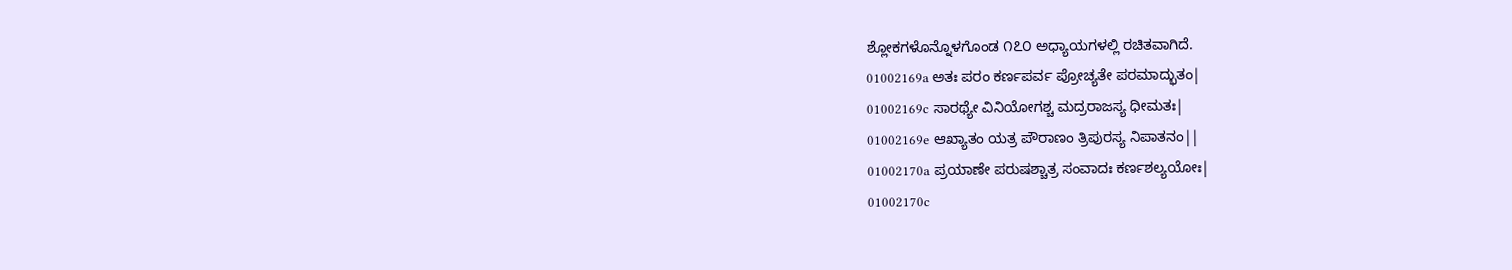ಶ್ಲೋಕಗಳೊನ್ನೊಳಗೊಂಡ ೧೭೦ ಅಧ್ಯಾಯಗಳಲ್ಲಿ ರಚಿತವಾಗಿದೆ.
01002169a ಅತಃ ಪರಂ ಕರ್ಣಪರ್ವ ಪ್ರೋಚ್ಯತೇ ಪರಮಾದ್ಭುತಂ|
01002169c ಸಾರಥ್ಯೇ ವಿನಿಯೋಗಶ್ಚ ಮದ್ರರಾಜಸ್ಯ ಧೀಮತಃ|
01002169e ಆಖ್ಯಾತಂ ಯತ್ರ ಪೌರಾಣಂ ತ್ರಿಪುರಸ್ಯ ನಿಪಾತನಂ||
01002170a ಪ್ರಯಾಣೇ ಪರುಷಶ್ಚಾತ್ರ ಸಂವಾದಃ ಕರ್ಣಶಲ್ಯಯೋಃ|
01002170c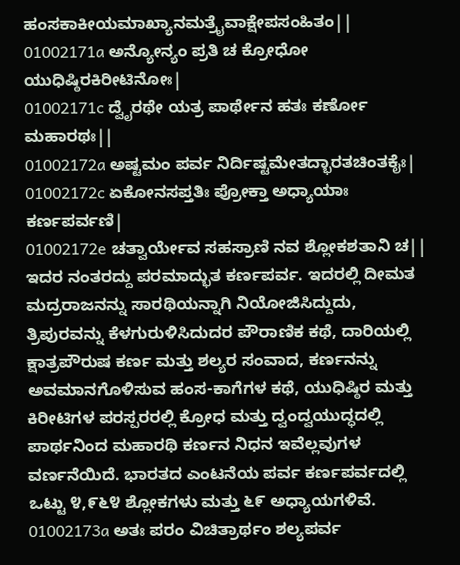ಹಂಸಕಾಕೀಯಮಾಖ್ಯಾನಮತ್ರೈವಾಕ್ಷೇಪಸಂಹಿತಂ||
01002171a ಅನ್ಯೋನ್ಯಂ ಪ್ರತಿ ಚ ಕ್ರೋಧೋ ಯುಧಿಷ್ಠಿರಕಿರೀಟಿನೋಃ|
01002171c ದ್ವೈರಥೇ ಯತ್ರ ಪಾರ್ಥೇನ ಹತಃ ಕರ್ಣೋ ಮಹಾರಥಃ||
01002172a ಅಷ್ಟಮಂ ಪರ್ವ ನಿರ್ದಿಷ್ಟಮೇತದ್ಭಾರತಚಿಂತಕೈಃ|
01002172c ಏಕೋನಸಪ್ತತಿಃ ಪ್ರೋಕ್ತಾ ಅಧ್ಯಾಯಾಃ ಕರ್ಣಪರ್ವಣಿ|
01002172e ಚತ್ವಾರ್ಯೇವ ಸಹಸ್ರಾಣಿ ನವ ಶ್ಲೋಕಶತಾನಿ ಚ||
ಇದರ ನಂತರದ್ದು ಪರಮಾದ್ಭುತ ಕರ್ಣಪರ್ವ. ಇದರಲ್ಲಿ ದೀಮತ ಮದ್ರರಾಜನನ್ನು ಸಾರಥಿಯನ್ನಾಗಿ ನಿಯೋಜಿಸಿದ್ದುದು, ತ್ರಿಪುರವನ್ನು ಕೆಳಗುರುಳಿಸಿದುದರ ಪೌರಾಣಿಕ ಕಥೆ, ದಾರಿಯಲ್ಲಿ ಕ್ಷಾತ್ರಪೌರುಷ ಕರ್ಣ ಮತ್ತು ಶಲ್ಯರ ಸಂವಾದ, ಕರ್ಣನನ್ನು ಅವಮಾನಗೊಳಿಸುವ ಹಂಸ-ಕಾಗೆಗಳ ಕಥೆ, ಯುಧಿಷ್ಠಿರ ಮತ್ತು ಕಿರೀಟಿಗಳ ಪರಸ್ಪರರಲ್ಲಿ ಕ್ರೋಧ ಮತ್ತು ದ್ವಂದ್ವಯುದ್ಧದಲ್ಲಿ ಪಾರ್ಥನಿಂದ ಮಹಾರಥಿ ಕರ್ಣನ ನಿಧನ ಇವೆಲ್ಲವುಗಳ ವರ್ಣನೆಯಿದೆ. ಭಾರತದ ಎಂಟನೆಯ ಪರ್ವ ಕರ್ಣಪರ್ವದಲ್ಲಿ ಒಟ್ಟು ೪,೯೬೪ ಶ್ಲೋಕಗಳು ಮತ್ತು ೬೯ ಅಧ್ಯಾಯಗಳಿವೆ.
01002173a ಅತಃ ಪರಂ ವಿಚಿತ್ರಾರ್ಥಂ ಶಲ್ಯಪರ್ವ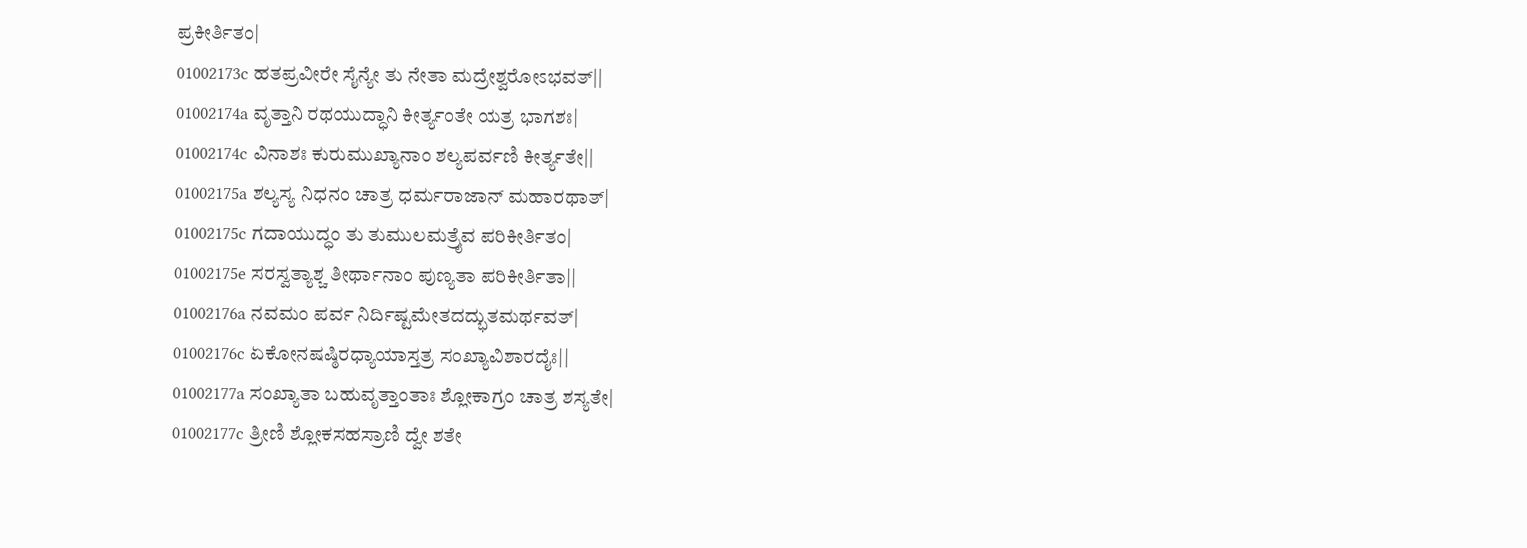ಪ್ರಕೀರ್ತಿತಂ|
01002173c ಹತಪ್ರವೀರೇ ಸೈನ್ಯೇ ತು ನೇತಾ ಮದ್ರೇಶ್ವರೋಽಭವತ್||
01002174a ವೃತ್ತಾನಿ ರಥಯುದ್ಧಾನಿ ಕೀರ್ತ್ಯಂತೇ ಯತ್ರ ಭಾಗಶಃ|
01002174c ವಿನಾಶಃ ಕುರುಮುಖ್ಯಾನಾಂ ಶಲ್ಯಪರ್ವಣಿ ಕೀರ್ತ್ಯತೇ||
01002175a ಶಲ್ಯಸ್ಯ ನಿಧನಂ ಚಾತ್ರ ಧರ್ಮರಾಜಾನ್ ಮಹಾರಥಾತ್|
01002175c ಗದಾಯುದ್ಧಂ ತು ತುಮುಲಮತ್ರೈವ ಪರಿಕೀರ್ತಿತಂ|
01002175e ಸರಸ್ವತ್ಯಾಶ್ಚ ತೀರ್ಥಾನಾಂ ಪುಣ್ಯತಾ ಪರಿಕೀರ್ತಿತಾ||
01002176a ನವಮಂ ಪರ್ವ ನಿರ್ದಿಷ್ಟಮೇತದದ್ಭುತಮರ್ಥವತ್|
01002176c ಏಕೋನಷಷ್ಠಿರಧ್ಯಾಯಾಸ್ತತ್ರ ಸಂಖ್ಯಾವಿಶಾರದೈಃ||
01002177a ಸಂಖ್ಯಾತಾ ಬಹುವೃತ್ತಾಂತಾಃ ಶ್ಲೋಕಾಗ್ರಂ ಚಾತ್ರ ಶಸ್ಯತೇ|
01002177c ತ್ರೀಣಿ ಶ್ಲೋಕಸಹಸ್ರಾಣಿ ದ್ವೇ ಶತೇ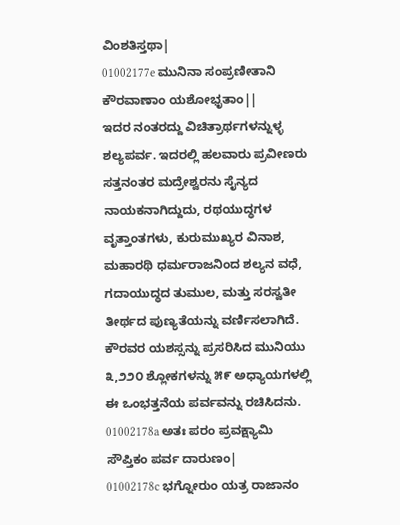ವಿಂಶತಿಸ್ತಥಾ|
01002177e ಮುನಿನಾ ಸಂಪ್ರಣೀತಾನಿ ಕೌರವಾಣಾಂ ಯಶೋಭೃತಾಂ||
ಇದರ ನಂತರದ್ದು ವಿಚಿತ್ರಾರ್ಥಗಳನ್ನುಳ್ಳ ಶಲ್ಯಪರ್ವ. ಇದರಲ್ಲಿ ಹಲವಾರು ಪ್ರವೀಣರು ಸತ್ತನಂತರ ಮದ್ರೇಶ್ವರನು ಸೈನ್ಯದ ನಾಯಕನಾಗಿದ್ದುದು, ರಥಯುದ್ಧಗಳ ವೃತ್ತಾಂತಗಳು, ಕುರುಮುಖ್ಯರ ವಿನಾಶ, ಮಹಾರಥಿ ಧರ್ಮರಾಜನಿಂದ ಶಲ್ಯನ ವಧೆ, ಗದಾಯುದ್ಧದ ತುಮುಲ, ಮತ್ತು ಸರಸ್ವತೀ ತೀರ್ಥದ ಪುಣ್ಯತೆಯನ್ನು ವರ್ಣಿಸಲಾಗಿದೆ. ಕೌರವರ ಯಶಸ್ಸನ್ನು ಪ್ರಸರಿಸಿದ ಮುನಿಯು ೩,೨೨೦ ಶ್ಲೋಕಗಳನ್ನು ೫೯ ಅಧ್ಯಾಯಗಳಲ್ಲಿ ಈ ಒಂಭತ್ತನೆಯ ಪರ್ವವನ್ನು ರಚಿಸಿದನು.
01002178a ಅತಃ ಪರಂ ಪ್ರವಕ್ಷ್ಯಾಮಿ ಸೌಪ್ತಿಕಂ ಪರ್ವ ದಾರುಣಂ|
01002178c ಭಗ್ನೋರುಂ ಯತ್ರ ರಾಜಾನಂ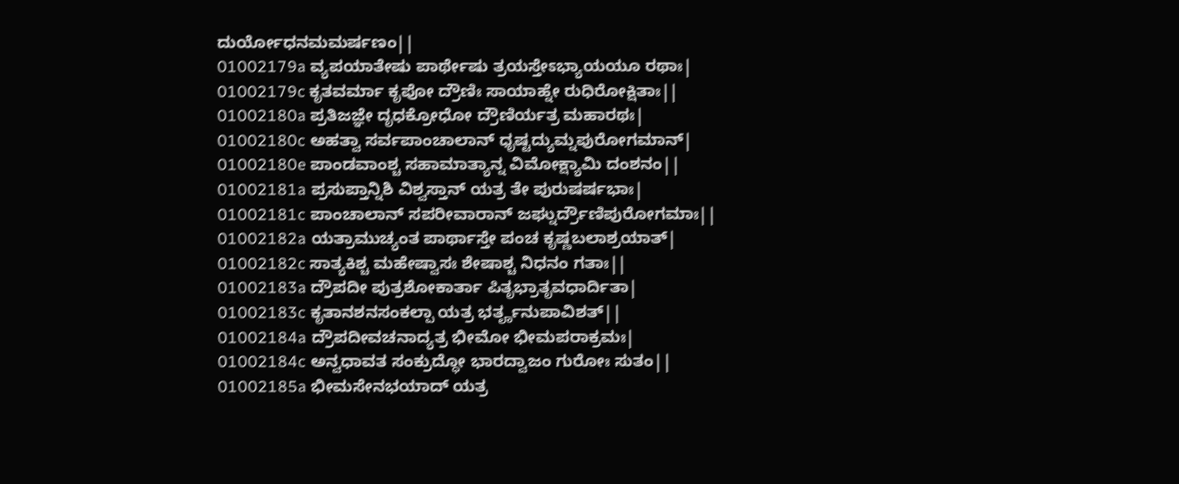ದುರ್ಯೋಧನಮಮರ್ಷಣಂ||
01002179a ವ್ಯಪಯಾತೇಷು ಪಾರ್ಥೇಷು ತ್ರಯಸ್ತೇಽಭ್ಯಾಯಯೂ ರಥಾಃ|
01002179c ಕೃತವರ್ಮಾ ಕೃಪೋ ದ್ರೌಣಿಃ ಸಾಯಾಹ್ನೇ ರುಧಿರೋಕ್ಷಿತಾಃ||
01002180a ಪ್ರತಿಜಜ್ಞೇ ದೃಧಕ್ರೋಧೋ ದ್ರೌಣಿರ್ಯತ್ರ ಮಹಾರಥಃ|
01002180c ಅಹತ್ವಾ ಸರ್ವಪಾಂಚಾಲಾನ್ ಧೃಷ್ಟದ್ಯುಮ್ನಪುರೋಗಮಾನ್|
01002180e ಪಾಂಡವಾಂಶ್ಚ ಸಹಾಮಾತ್ಯಾನ್ನ ವಿಮೋಕ್ಷ್ಯಾಮಿ ದಂಶನಂ||
01002181a ಪ್ರಸುಪ್ತಾನ್ನಿಶಿ ವಿಶ್ವಸ್ತಾನ್ ಯತ್ರ ತೇ ಪುರುಷರ್ಷಭಾಃ|
01002181c ಪಾಂಚಾಲಾನ್ ಸಪರೀವಾರಾನ್ ಜಘ್ನುರ್ದ್ರೌಣಿಪುರೋಗಮಾಃ||
01002182a ಯತ್ರಾಮುಚ್ಯಂತ ಪಾರ್ಥಾಸ್ತೇ ಪಂಚ ಕೃಷ್ಣಬಲಾಶ್ರಯಾತ್|
01002182c ಸಾತ್ಯಕಿಶ್ಚ ಮಹೇಷ್ವಾಸಃ ಶೇಷಾಶ್ಚ ನಿಧನಂ ಗತಾಃ||
01002183a ದ್ರೌಪದೀ ಪುತ್ರಶೋಕಾರ್ತಾ ಪಿತೃಭ್ರಾತೃವಧಾರ್ದಿತಾ|
01002183c ಕೃತಾನಶನಸಂಕಲ್ಪಾ ಯತ್ರ ಭರ್ತೄನುಪಾವಿಶತ್||
01002184a ದ್ರೌಪದೀವಚನಾದ್ಯತ್ರ ಭೀಮೋ ಭೀಮಪರಾಕ್ರಮಃ|
01002184c ಅನ್ವಧಾವತ ಸಂಕ್ರುದ್ಧೋ ಭಾರದ್ವಾಜಂ ಗುರೋಃ ಸುತಂ||
01002185a ಭೀಮಸೇನಭಯಾದ್ ಯತ್ರ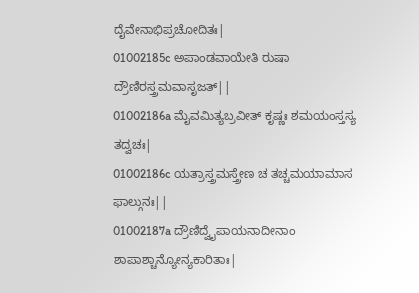ದೈವೇನಾಭಿಪ್ರಚೋದಿತಃ|
01002185c ಅಪಾಂಡವಾಯೇತಿ ರುಷಾ ದ್ರೌಣಿರಸ್ತ್ರಮವಾಸೃಜತ್||
01002186a ಮೈವಮಿತ್ಯಬ್ರವೀತ್ ಕೃಷ್ಣಃ ಶಮಯಂಸ್ತಸ್ಯ ತದ್ವಚಃ|
01002186c ಯತ್ರಾಸ್ತ್ರಮಸ್ತ್ರೇಣ ಚ ತಚ್ಚಮಯಾಮಾಸ ಫಾಲ್ಗುನಃ||
01002187a ದ್ರೌಣಿದ್ವೈಪಾಯನಾದೀನಾಂ ಶಾಪಾಶ್ಚಾನ್ಯೋನ್ಯಕಾರಿತಾಃ|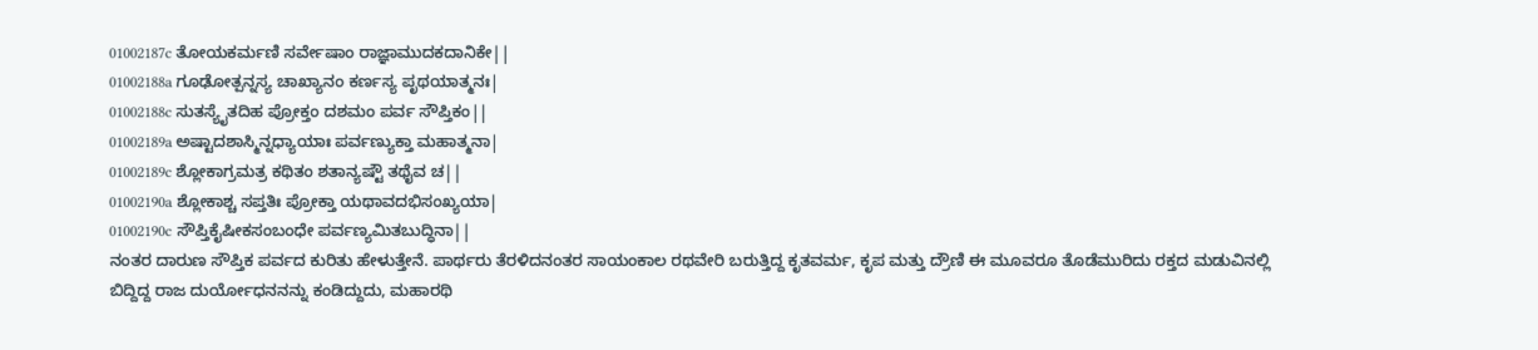01002187c ತೋಯಕರ್ಮಣಿ ಸರ್ವೇಷಾಂ ರಾಜ್ಞಾಮುದಕದಾನಿಕೇ||
01002188a ಗೂಢೋತ್ಪನ್ನಸ್ಯ ಚಾಖ್ಯಾನಂ ಕರ್ಣಸ್ಯ ಪೃಥಯಾತ್ಮನಃ|
01002188c ಸುತಸ್ಯೈತದಿಹ ಪ್ರೋಕ್ತಂ ದಶಮಂ ಪರ್ವ ಸೌಪ್ತಿಕಂ||
01002189a ಅಷ್ಟಾದಶಾಸ್ಮಿನ್ನಧ್ಯಾಯಾಃ ಪರ್ವಣ್ಯುಕ್ತಾ ಮಹಾತ್ಮನಾ|
01002189c ಶ್ಲೋಕಾಗ್ರಮತ್ರ ಕಥಿತಂ ಶತಾನ್ಯಷ್ಟೌ ತಥೈವ ಚ||
01002190a ಶ್ಲೋಕಾಶ್ಚ ಸಪ್ತತಿಃ ಪ್ರೋಕ್ತಾ ಯಥಾವದಭಿಸಂಖ್ಯಯಾ|
01002190c ಸೌಪ್ತಿಕೈಷೀಕಸಂಬಂಧೇ ಪರ್ವಣ್ಯಮಿತಬುದ್ಧಿನಾ||
ನಂತರ ದಾರುಣ ಸೌಪ್ತಿಕ ಪರ್ವದ ಕುರಿತು ಹೇಳುತ್ತೇನೆ. ಪಾರ್ಥರು ತೆರಳಿದನಂತರ ಸಾಯಂಕಾಲ ರಥವೇರಿ ಬರುತ್ತಿದ್ದ ಕೃತವರ್ಮ, ಕೃಪ ಮತ್ತು ದ್ರೌಣಿ ಈ ಮೂವರೂ ತೊಡೆಮುರಿದು ರಕ್ತದ ಮಡುವಿನಲ್ಲಿ ಬಿದ್ದಿದ್ದ ರಾಜ ದುರ್ಯೋಧನನನ್ನು ಕಂಡಿದ್ದುದು, ಮಹಾರಥಿ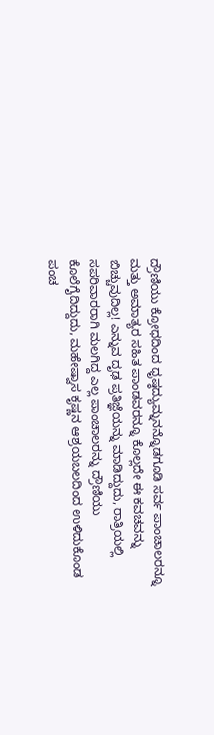ದ್ರೌಣಿಯು ಕ್ರೋಧದಿಂದ ಧೃಷ್ಠದ್ಯುಮ್ನನನ್ನೊಡಗೂಡಿ ಸರ್ವ ಪಾಂಚಾಲರನ್ನೂ ಮತ್ತು ಅಮಾತ್ಯರ ಸಹಿತ ಪಾಂಡವರನ್ನೂ ಕೊಲ್ಲದೇ ಈ ಕವಚವನ್ನು ಬಿಚ್ಚುವುದಿಲ್ಲ! ಎನ್ನುವ ದೃಢ ಪ್ರತಿಜ್ಞೆಯನ್ನು ಮಾಡಿದ್ದುದು, ರಾತ್ರಿಯಲ್ಲಿ ಸಪರಿವಾರರಾಗಿ ಮಲಗಿದ್ದ ಎಲ್ಲ ಪಾಂಚಾಲರನ್ನು ದ್ರೌಣಿಯು ಕೊಲೆಗೈದಿದ್ದುದು, ಮಹೇಷ್ವಾಸ ಕೃಷ್ಣನ ಆಶ್ರಯಬಲದಿಂದ ಉಳಿದುಕೊಂಡ ಪಂಚ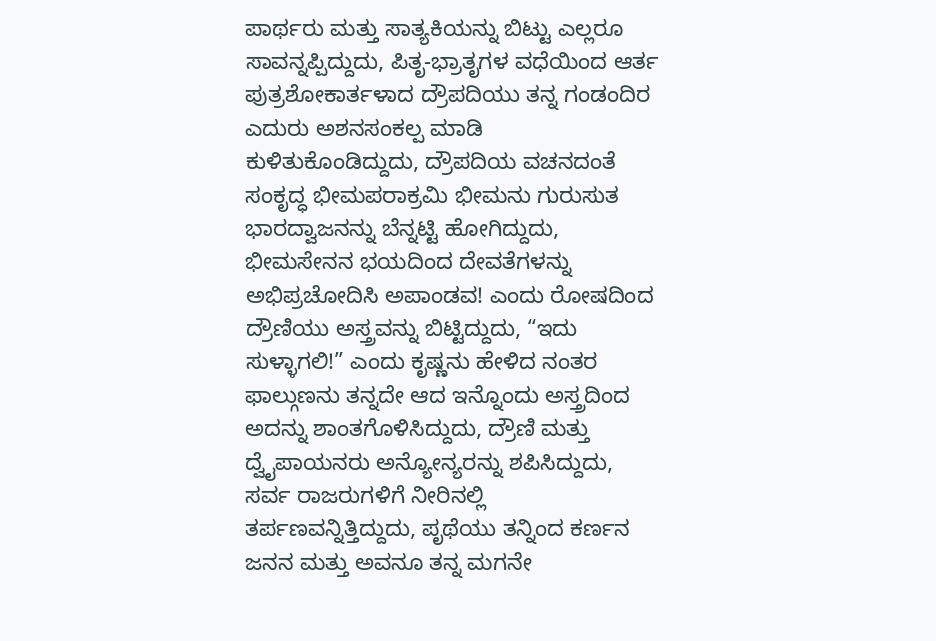ಪಾರ್ಥರು ಮತ್ತು ಸಾತ್ಯಕಿಯನ್ನು ಬಿಟ್ಟು ಎಲ್ಲರೂ ಸಾವನ್ನಪ್ಪಿದ್ದುದು, ಪಿತೃ-ಭ್ರಾತೃಗಳ ವಧೆಯಿಂದ ಆರ್ತ ಪುತ್ರಶೋಕಾರ್ತಳಾದ ದ್ರೌಪದಿಯು ತನ್ನ ಗಂಡಂದಿರ ಎದುರು ಅಶನಸಂಕಲ್ಪ ಮಾಡಿ ಕುಳಿತುಕೊಂಡಿದ್ದುದು, ದ್ರೌಪದಿಯ ವಚನದಂತೆ ಸಂಕೃದ್ಧ ಭೀಮಪರಾಕ್ರಮಿ ಭೀಮನು ಗುರುಸುತ ಭಾರದ್ವಾಜನನ್ನು ಬೆನ್ನಟ್ಟಿ ಹೋಗಿದ್ದುದು, ಭೀಮಸೇನನ ಭಯದಿಂದ ದೇವತೆಗಳನ್ನು ಅಭಿಪ್ರಚೋದಿಸಿ ಅಪಾಂಡವ! ಎಂದು ರೋಷದಿಂದ ದ್ರೌಣಿಯು ಅಸ್ತ್ರವನ್ನು ಬಿಟ್ಟಿದ್ದುದು, “ಇದು ಸುಳ್ಳಾಗಲಿ!” ಎಂದು ಕೃಷ್ಣನು ಹೇಳಿದ ನಂತರ ಫಾಲ್ಗುಣನು ತನ್ನದೇ ಆದ ಇನ್ನೊಂದು ಅಸ್ತ್ರದಿಂದ ಅದನ್ನು ಶಾಂತಗೊಳಿಸಿದ್ದುದು, ದ್ರೌಣಿ ಮತ್ತು ದ್ವೈಪಾಯನರು ಅನ್ಯೋನ್ಯರನ್ನು ಶಪಿಸಿದ್ದುದು, ಸರ್ವ ರಾಜರುಗಳಿಗೆ ನೀರಿನಲ್ಲಿ ತರ್ಪಣವನ್ನಿತ್ತಿದ್ದುದು, ಪೃಥೆಯು ತನ್ನಿಂದ ಕರ್ಣನ ಜನನ ಮತ್ತು ಅವನೂ ತನ್ನ ಮಗನೇ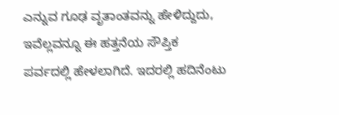ಎನ್ನುವ ಗೂಢ ವೃತಾಂತವನ್ನು ಹೇಳಿದ್ದುದು, ಇವೆಲ್ಲವನ್ನೂ ಈ ಹತ್ತನೆಯ ಸೌಪ್ತಿಕ ಪರ್ವದಲ್ಲಿ ಹೇಳಲಾಗಿದೆ. ಇದರಲ್ಲಿ ಹದಿನೆಂಟು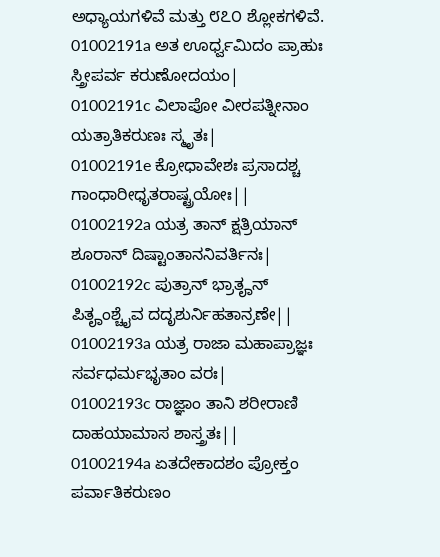ಅಧ್ಯಾಯಗಳಿವೆ ಮತ್ತು ೮೭೦ ಶ್ಲೋಕಗಳಿವೆ.
01002191a ಅತ ಊರ್ಧ್ವಮಿದಂ ಪ್ರಾಹುಃ ಸ್ತ್ರೀಪರ್ವ ಕರುಣೋದಯಂ|
01002191c ವಿಲಾಪೋ ವೀರಪತ್ನೀನಾಂ ಯತ್ರಾತಿಕರುಣಃ ಸ್ಮೃತಃ|
01002191e ಕ್ರೋಧಾವೇಶಃ ಪ್ರಸಾದಶ್ಚ ಗಾಂಧಾರೀಧೃತರಾಷ್ಟ್ರಯೋಃ||
01002192a ಯತ್ರ ತಾನ್ ಕ್ಷತ್ರಿಯಾನ್ ಶೂರಾನ್ ದಿಷ್ಟಾಂತಾನನಿವರ್ತಿನಃ|
01002192c ಪುತ್ರಾನ್ ಭ್ರಾತೄನ್ ಪಿತೄಂಶ್ಚೈವ ದದೃಶುರ್ನಿಹತಾನ್ರಣೇ||
01002193a ಯತ್ರ ರಾಜಾ ಮಹಾಪ್ರಾಜ್ಞಃ ಸರ್ವಧರ್ಮಭೃತಾಂ ವರಃ|
01002193c ರಾಜ್ಞಾಂ ತಾನಿ ಶರೀರಾಣಿ ದಾಹಯಾಮಾಸ ಶಾಸ್ತ್ರತಃ||
01002194a ಏತದೇಕಾದಶಂ ಪ್ರೋಕ್ತಂ ಪರ್ವಾತಿಕರುಣಂ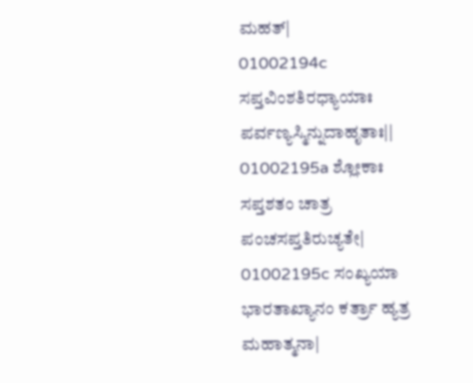ಮಹತ್|
01002194c ಸಪ್ತವಿಂಶತಿರಧ್ಯಾಯಾಃ ಪರ್ವಣ್ಯಸ್ಮಿನ್ನುದಾಹೃತಾಃ||
01002195a ಶ್ಲೋಕಾಃ ಸಪ್ತಶತಂ ಚಾತ್ರ ಪಂಚಸಪ್ತತಿರುಚ್ಯತೇ|
01002195c ಸಂಖ್ಯಯಾ ಭಾರತಾಖ್ಯಾನಂ ಕರ್ತ್ರಾ ಹ್ಯತ್ರ ಮಹಾತ್ಮನಾ|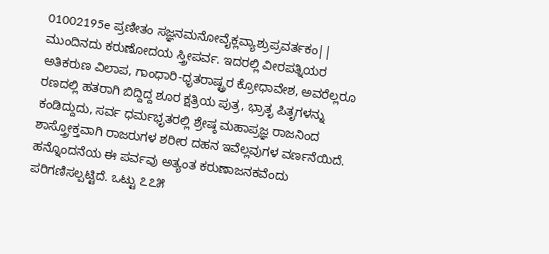01002195e ಪ್ರಣೀತಂ ಸಜ್ಞನಮನೋವೈಕ್ಲವ್ಯಾಶ್ರುಪ್ರವರ್ತಕಂ||
ಮುಂದಿನದು ಕರುಣೋದಯ ಸ್ತ್ರೀಪರ್ವ. ಇದರಲ್ಲಿ ವೀರಪತ್ನಿಯರ ಅತಿಕರುಣ ವಿಲಾಪ, ಗಾಂಧಾರಿ-ಧೃತರಾಷ್ಟ್ರರ ಕ್ರೋಧಾವೇಶ, ಅವರೆಲ್ಲರೂ ರಣದಲ್ಲಿ ಹತರಾಗಿ ಬಿದ್ದಿದ್ದ ಶೂರ ಕ್ಷತ್ರಿಯ ಪುತ್ರ, ಭ್ರಾತೃ ಪಿತೃಗಳನ್ನು ಕಂಡಿದ್ದುದು, ಸರ್ವ ಧರ್ಮಭೃತರಲ್ಲಿ ಶ್ರೇಷ್ಠ ಮಹಾಪ್ರಜ್ಞ ರಾಜನಿಂದ ಶಾಸ್ತ್ರೋಕ್ತವಾಗಿ ರಾಜರುಗಳ ಶರೀರ ದಹನ ಇವೆಲ್ಲವುಗಳ ವರ್ಣನೆಯಿದೆ. ಹನ್ನೊಂದನೆಯ ಈ ಪರ್ವವು ಅತ್ಯಂತ ಕರುಣಾಜನಕವೆಂದು ಪರಿಗಣಿಸಲ್ಪಟ್ಟಿದೆ. ಒಟ್ಟು ೭೭೫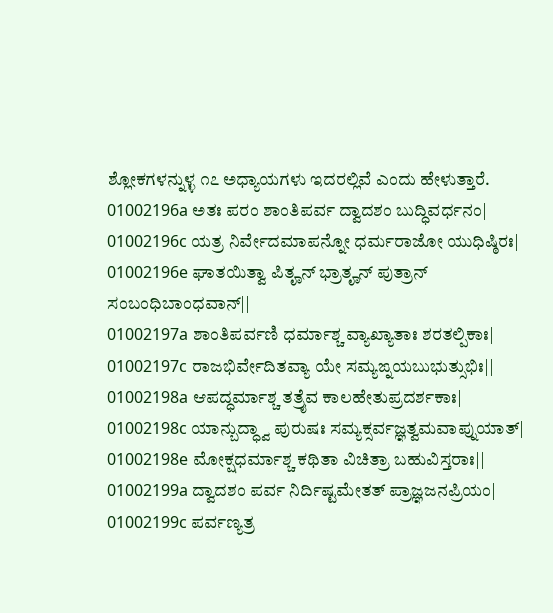ಶ್ಲೋಕಗಳನ್ನುಳ್ಳ ೧೭ ಅಧ್ಯಾಯಗಳು ಇದರಲ್ಲಿವೆ ಎಂದು ಹೇಳುತ್ತಾರೆ.
01002196a ಅತಃ ಪರಂ ಶಾಂತಿಪರ್ವ ದ್ವಾದಶಂ ಬುದ್ಧಿವರ್ಧನಂ|
01002196c ಯತ್ರ ನಿರ್ವೇದಮಾಪನ್ನೋ ಧರ್ಮರಾಜೋ ಯುಧಿಷ್ಠಿರಃ|
01002196e ಘಾತಯಿತ್ವಾ ಪಿತೄನ್ ಭ್ರಾತೄನ್ ಪುತ್ರಾನ್ ಸಂಬಂಧಿಬಾಂಧವಾನ್||
01002197a ಶಾಂತಿಪರ್ವಣಿ ಧರ್ಮಾಶ್ಚ ವ್ಯಾಖ್ಯಾತಾಃ ಶರತಲ್ಪಿಕಾಃ|
01002197c ರಾಜಭಿರ್ವೇದಿತವ್ಯಾ ಯೇ ಸಮ್ಯಙ್ನಯಬುಭುತ್ಸುಭಿಃ||
01002198a ಆಪದ್ಧರ್ಮಾಶ್ಚ ತತ್ರೈವ ಕಾಲಹೇತುಪ್ರದರ್ಶಕಾಃ|
01002198c ಯಾನ್ಬುದ್ಧ್ವಾ ಪುರುಷಃ ಸಮ್ಯಕ್ಸರ್ವಜ್ಞತ್ವಮವಾಪ್ನುಯಾತ್|
01002198e ಮೋಕ್ಷಧರ್ಮಾಶ್ಚ ಕಥಿತಾ ವಿಚಿತ್ರಾ ಬಹುವಿಸ್ತರಾಃ||
01002199a ದ್ವಾದಶಂ ಪರ್ವ ನಿರ್ದಿಷ್ಟಮೇತತ್ ಪ್ರಾಜ್ಞಜನಪ್ರಿಯಂ|
01002199c ಪರ್ವಣ್ಯತ್ರ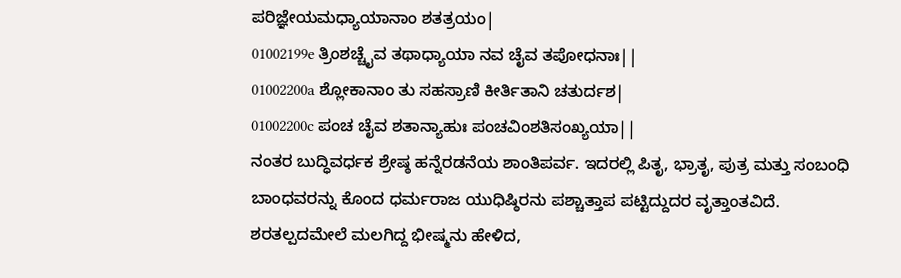ಪರಿಜ್ಞೇಯಮಧ್ಯಾಯಾನಾಂ ಶತತ್ರಯಂ|
01002199e ತ್ರಿಂಶಚ್ಚೈವ ತಥಾಧ್ಯಾಯಾ ನವ ಚೈವ ತಪೋಧನಾಃ||
01002200a ಶ್ಲೋಕಾನಾಂ ತು ಸಹಸ್ರಾಣಿ ಕೀರ್ತಿತಾನಿ ಚತುರ್ದಶ|
01002200c ಪಂಚ ಚೈವ ಶತಾನ್ಯಾಹುಃ ಪಂಚವಿಂಶತಿಸಂಖ್ಯಯಾ||
ನಂತರ ಬುದ್ಧಿವರ್ಧಕ ಶ್ರೇಷ್ಠ ಹನ್ನೆರಡನೆಯ ಶಾಂತಿಪರ್ವ. ಇದರಲ್ಲಿ ಪಿತೃ, ಭ್ರಾತೃ, ಪುತ್ರ ಮತ್ತು ಸಂಬಂಧಿ ಬಾಂಧವರನ್ನು ಕೊಂದ ಧರ್ಮರಾಜ ಯುಧಿಷ್ಠಿರನು ಪಶ್ಚಾತ್ತಾಪ ಪಟ್ಟಿದ್ದುದರ ವೃತ್ತಾಂತವಿದೆ. ಶರತಲ್ಪದಮೇಲೆ ಮಲಗಿದ್ದ ಭೀಷ್ಮನು ಹೇಳಿದ,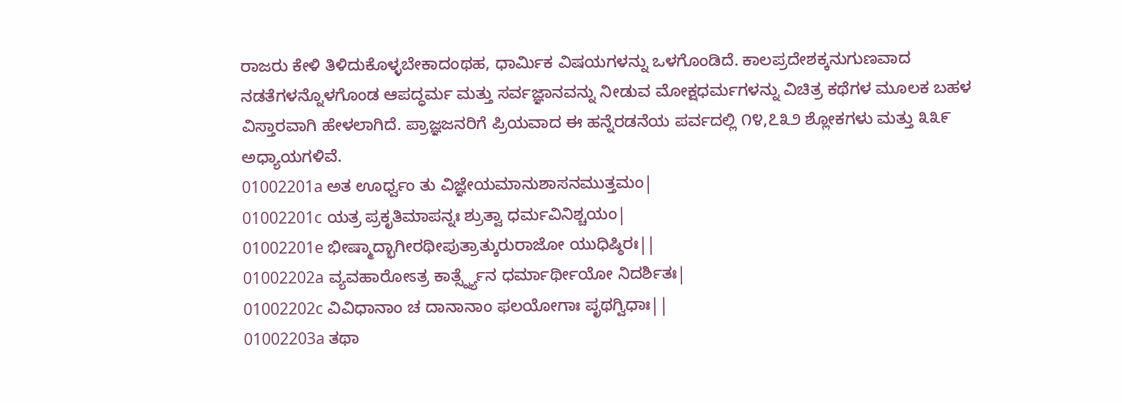ರಾಜರು ಕೇಳಿ ತಿಳಿದುಕೊಳ್ಳಬೇಕಾದಂಥಹ, ಧಾರ್ಮಿಕ ವಿಷಯಗಳನ್ನು ಒಳಗೊಂಡಿದೆ. ಕಾಲಪ್ರದೇಶಕ್ಕನುಗುಣವಾದ ನಡತೆಗಳನ್ನೊಳಗೊಂಡ ಆಪದ್ಧರ್ಮ ಮತ್ತು ಸರ್ವಜ್ಞಾನವನ್ನು ನೀಡುವ ಮೋಕ್ಷಧರ್ಮಗಳನ್ನು ವಿಚಿತ್ರ ಕಥೆಗಳ ಮೂಲಕ ಬಹಳ ವಿಸ್ತಾರವಾಗಿ ಹೇಳಲಾಗಿದೆ. ಪ್ರಾಜ್ಞಜನರಿಗೆ ಪ್ರಿಯವಾದ ಈ ಹನ್ನೆರಡನೆಯ ಪರ್ವದಲ್ಲಿ ೧೪,೭೩೨ ಶ್ಲೋಕಗಳು ಮತ್ತು ೩೩೯ ಅಧ್ಯಾಯಗಳಿವೆ.
01002201a ಅತ ಊರ್ಧ್ವಂ ತು ವಿಜ್ಞೇಯಮಾನುಶಾಸನಮುತ್ತಮಂ|
01002201c ಯತ್ರ ಪ್ರಕೃತಿಮಾಪನ್ನಃ ಶ್ರುತ್ವಾ ಧರ್ಮವಿನಿಶ್ಚಯಂ|
01002201e ಭೀಷ್ಮಾದ್ಭಾಗೀರಥೀಪುತ್ರಾತ್ಕುರುರಾಜೋ ಯುಧಿಷ್ಠಿರಃ||
01002202a ವ್ಯವಹಾರೋಽತ್ರ ಕಾರ್ತ್ಸ್ನ್ಯೆನ ಧರ್ಮಾರ್ಥೀಯೋ ನಿದರ್ಶಿತಃ|
01002202c ವಿವಿಧಾನಾಂ ಚ ದಾನಾನಾಂ ಫಲಯೋಗಾಃ ಪೃಥಗ್ವಿಧಾಃ||
01002203a ತಥಾ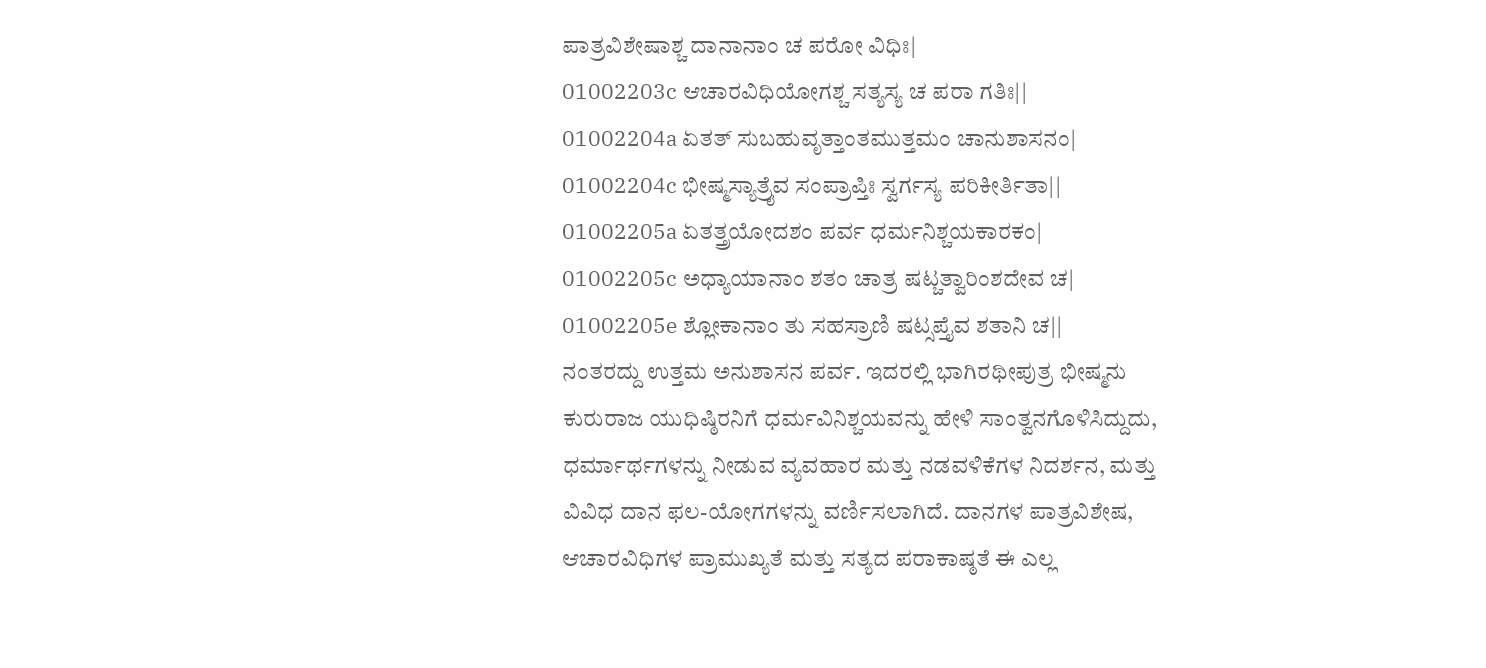ಪಾತ್ರವಿಶೇಷಾಶ್ಚ ದಾನಾನಾಂ ಚ ಪರೋ ವಿಧಿಃ|
01002203c ಆಚಾರವಿಧಿಯೋಗಶ್ಚ ಸತ್ಯಸ್ಯ ಚ ಪರಾ ಗತಿಃ||
01002204a ಏತತ್ ಸುಬಹುವೃತ್ತಾಂತಮುತ್ತಮಂ ಚಾನುಶಾಸನಂ|
01002204c ಭೀಷ್ಮಸ್ಯಾತ್ರೈವ ಸಂಪ್ರಾಪ್ತಿಃ ಸ್ವರ್ಗಸ್ಯ ಪರಿಕೀರ್ತಿತಾ||
01002205a ಏತತ್ತ್ರಯೋದಶಂ ಪರ್ವ ಧರ್ಮನಿಶ್ಚಯಕಾರಕಂ|
01002205c ಅಧ್ಯಾಯಾನಾಂ ಶತಂ ಚಾತ್ರ ಷಟ್ಚತ್ವಾರಿಂಶದೇವ ಚ|
01002205e ಶ್ಲೋಕಾನಾಂ ತು ಸಹಸ್ರಾಣಿ ಷಟ್ಸಪ್ತೈವ ಶತಾನಿ ಚ||
ನಂತರದ್ದು ಉತ್ತಮ ಅನುಶಾಸನ ಪರ್ವ. ಇದರಲ್ಲಿ ಭಾಗಿರಥೀಪುತ್ರ ಭೀಷ್ಮನು ಕುರುರಾಜ ಯುಧಿಷ್ಠಿರನಿಗೆ ಧರ್ಮವಿನಿಶ್ಚಯವನ್ನು ಹೇಳಿ ಸಾಂತ್ವನಗೊಳಿಸಿದ್ದುದು, ಧರ್ಮಾರ್ಥಗಳನ್ನು ನೀಡುವ ವ್ಯವಹಾರ ಮತ್ತು ನಡವಳಿಕೆಗಳ ನಿದರ್ಶನ, ಮತ್ತು ವಿವಿಧ ದಾನ ಫಲ-ಯೋಗಗಳನ್ನು ವರ್ಣಿಸಲಾಗಿದೆ. ದಾನಗಳ ಪಾತ್ರವಿಶೇಷ, ಆಚಾರವಿಧಿಗಳ ಪ್ರಾಮುಖ್ಯತೆ ಮತ್ತು ಸತ್ಯದ ಪರಾಕಾಷ್ಠತೆ ಈ ಎಲ್ಲ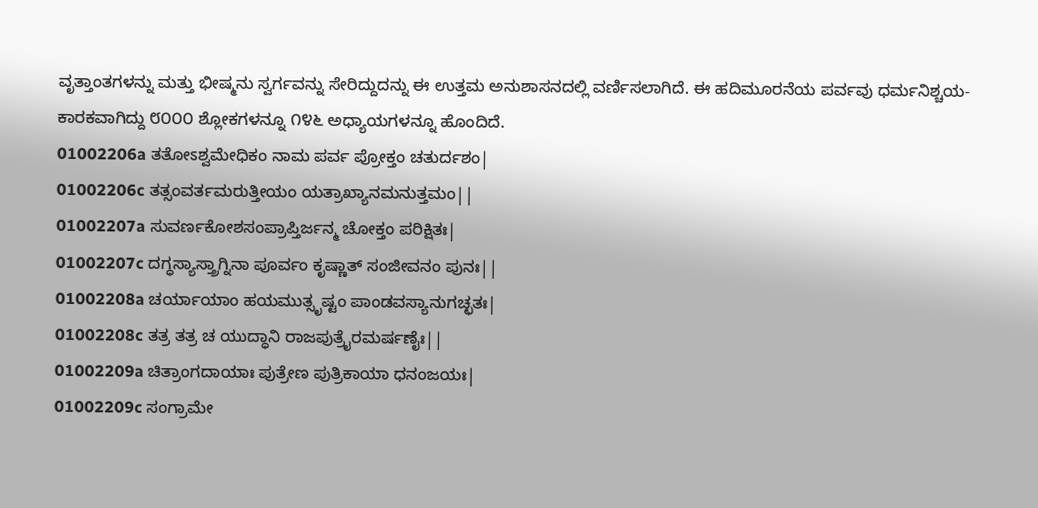ವೃತ್ತಾಂತಗಳನ್ನು ಮತ್ತು ಭೀಷ್ಮನು ಸ್ವರ್ಗವನ್ನು ಸೇರಿದ್ದುದನ್ನು ಈ ಉತ್ತಮ ಅನುಶಾಸನದಲ್ಲಿ ವರ್ಣಿಸಲಾಗಿದೆ. ಈ ಹದಿಮೂರನೆಯ ಪರ್ವವು ಧರ್ಮನಿಶ್ಚಯ-ಕಾರಕವಾಗಿದ್ದು ೮೦೦೦ ಶ್ಲೋಕಗಳನ್ನೂ ೧೪೬ ಅಧ್ಯಾಯಗಳನ್ನೂ ಹೊಂದಿದೆ.
01002206a ತತೋಽಶ್ವಮೇಧಿಕಂ ನಾಮ ಪರ್ವ ಪ್ರೋಕ್ತಂ ಚತುರ್ದಶಂ|
01002206c ತತ್ಸಂವರ್ತಮರುತ್ತೀಯಂ ಯತ್ರಾಖ್ಯಾನಮನುತ್ತಮಂ||
01002207a ಸುವರ್ಣಕೋಶಸಂಪ್ರಾಪ್ತಿರ್ಜನ್ಮ ಚೋಕ್ತಂ ಪರಿಕ್ಷಿತಃ|
01002207c ದಗ್ಧಸ್ಯಾಸ್ತ್ರಾಗ್ನಿನಾ ಪೂರ್ವಂ ಕೃಷ್ಣಾತ್ ಸಂಜೀವನಂ ಪುನಃ||
01002208a ಚರ್ಯಾಯಾಂ ಹಯಮುತ್ಸೃಷ್ಟಂ ಪಾಂಡವಸ್ಯಾನುಗಚ್ಛತಃ|
01002208c ತತ್ರ ತತ್ರ ಚ ಯುದ್ಧಾನಿ ರಾಜಪುತ್ರೈರಮರ್ಷಣೈಃ||
01002209a ಚಿತ್ರಾಂಗದಾಯಾಃ ಪುತ್ರೇಣ ಪುತ್ರಿಕಾಯಾ ಧನಂಜಯಃ|
01002209c ಸಂಗ್ರಾಮೇ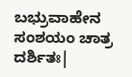ಬಭ್ರುವಾಹೇನ ಸಂಶಯಂ ಚಾತ್ರ ದರ್ಶಿತಃ|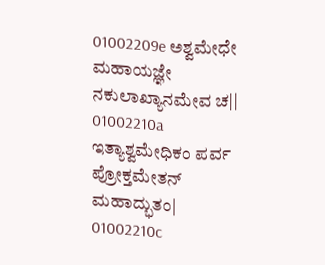01002209e ಅಶ್ವಮೇಧೇ ಮಹಾಯಜ್ಞೇ ನಕುಲಾಖ್ಯಾನಮೇವ ಚ||
01002210a ಇತ್ಯಾಶ್ವಮೇಧಿಕಂ ಪರ್ವ ಪ್ರೋಕ್ತಮೇತನ್ ಮಹಾದ್ಭುತಂ|
01002210c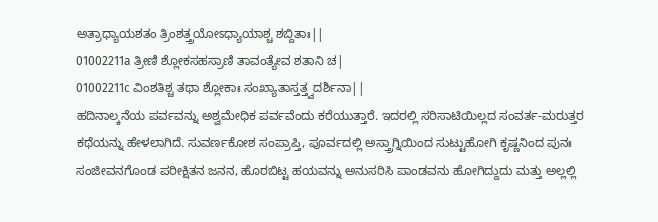ಅತ್ರಾಧ್ಯಾಯಶತಂ ತ್ರಿಂಶತ್ತ್ರಯೋಽಧ್ಯಾಯಾಶ್ಚ ಶಬ್ದಿತಾಃ||
01002211a ತ್ರೀಣಿ ಶ್ಲೋಕಸಹಸ್ರಾಣಿ ತಾವಂತ್ಯೇವ ಶತಾನಿ ಚ|
01002211c ವಿಂಶತಿಶ್ಚ ತಥಾ ಶ್ಲೋಕಾಃ ಸಂಖ್ಯಾತಾಸ್ತತ್ತ್ವದರ್ಶಿನಾ||
ಹದಿನಾಲ್ಕನೆಯ ಪರ್ವವನ್ನು ಅಶ್ವಮೇಧಿಕ ಪರ್ವವೆಂದು ಕರೆಯುತ್ತಾರೆ. ಇದರಲ್ಲಿ ಸರಿಸಾಟಿಯಿಲ್ಲದ ಸಂವರ್ತ-ಮರುತ್ತರ ಕಥೆಯನ್ನು ಹೇಳಲಾಗಿದೆ. ಸುವರ್ಣಕೋಶ ಸಂಪ್ರಾಪ್ತಿ, ಪೂರ್ವದಲ್ಲಿ ಅಸ್ತ್ರಾಗ್ನಿಯಿಂದ ಸುಟ್ಟುಹೋಗಿ ಕೃಷ್ಣನಿಂದ ಪುನಃ ಸಂಜೀವನಗೊಂಡ ಪರೀಕ್ಷಿತನ ಜನನ, ಹೊರಬಿಟ್ಟ ಹಯವನ್ನು ಅನುಸರಿಸಿ ಪಾಂಡವನು ಹೋಗಿದ್ದುದು ಮತ್ತು ಅಲ್ಲಲ್ಲಿ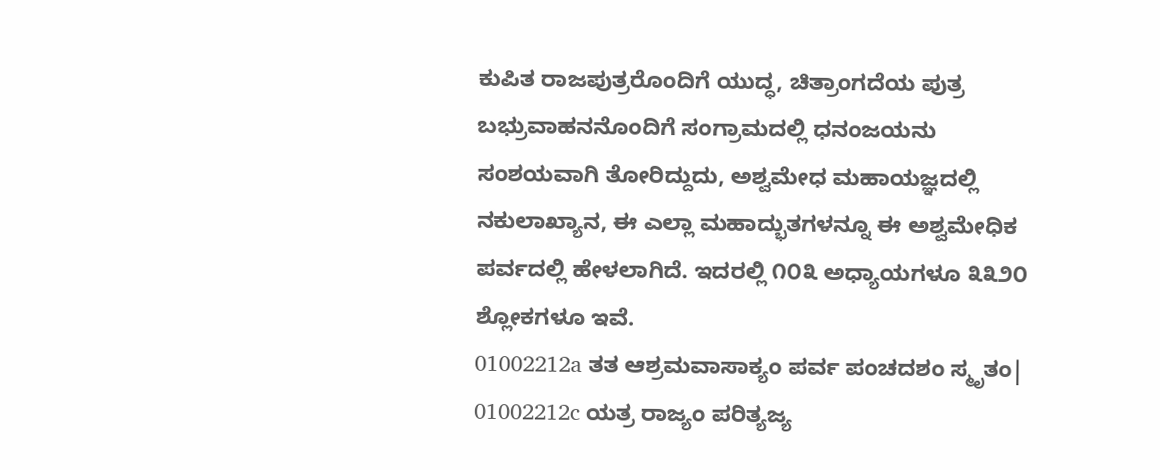ಕುಪಿತ ರಾಜಪುತ್ರರೊಂದಿಗೆ ಯುದ್ಧ, ಚಿತ್ರಾಂಗದೆಯ ಪುತ್ರ ಬಭ್ರುವಾಹನನೊಂದಿಗೆ ಸಂಗ್ರಾಮದಲ್ಲಿ ಧನಂಜಯನು ಸಂಶಯವಾಗಿ ತೋರಿದ್ದುದು, ಅಶ್ವಮೇಧ ಮಹಾಯಜ್ಞದಲ್ಲಿ ನಕುಲಾಖ್ಯಾನ, ಈ ಎಲ್ಲಾ ಮಹಾದ್ಭುತಗಳನ್ನೂ ಈ ಅಶ್ವಮೇಧಿಕ ಪರ್ವದಲ್ಲಿ ಹೇಳಲಾಗಿದೆ. ಇದರಲ್ಲಿ ೧೦೩ ಅಧ್ಯಾಯಗಳೂ ೩೩೨೦ ಶ್ಲೋಕಗಳೂ ಇವೆ.
01002212a ತತ ಆಶ್ರಮವಾಸಾಕ್ಯಂ ಪರ್ವ ಪಂಚದಶಂ ಸ್ಮೃತಂ|
01002212c ಯತ್ರ ರಾಜ್ಯಂ ಪರಿತ್ಯಜ್ಯ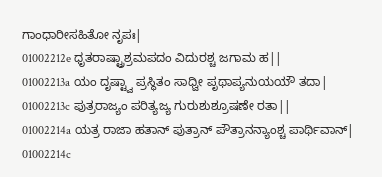ಗಾಂಧಾರೀಸಹಿತೋ ನೃಪಃ|
01002212e ಧೃತರಾಷ್ಟ್ರಾಶ್ರಮಪದಂ ವಿದುರಶ್ಚ ಜಗಾಮ ಹ||
01002213a ಯಂ ದೃಷ್ಟ್ವಾ ಪ್ರಸ್ಥಿತಂ ಸಾಧ್ವೀ ಪೃಥಾಪ್ಯನುಯಯೌ ತದಾ|
01002213c ಪುತ್ರರಾಜ್ಯಂ ಪರಿತ್ಯಜ್ಯ ಗುರುಶುಶ್ರೂಷಣೇ ರತಾ||
01002214a ಯತ್ರ ರಾಜಾ ಹತಾನ್ ಪುತ್ರಾನ್ ಪೌತ್ರಾನನ್ಯಾಂಶ್ಚ ಪಾರ್ಥಿವಾನ್|
01002214c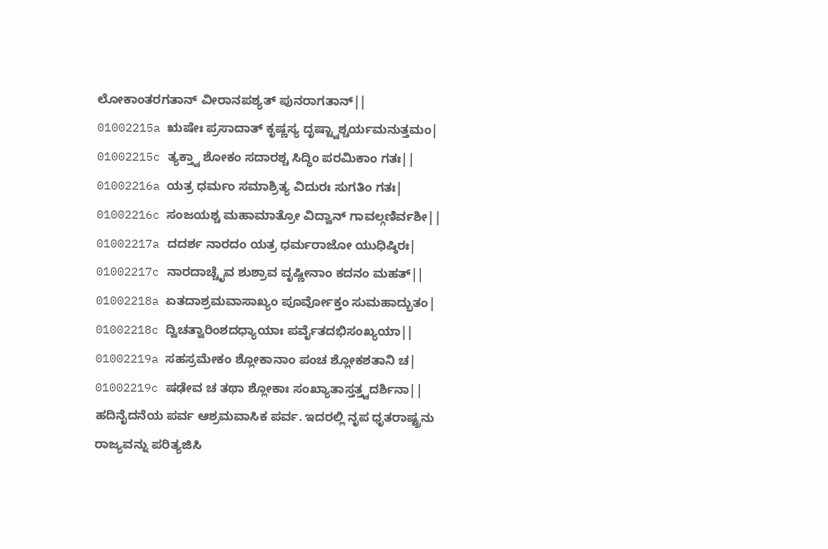ಲೋಕಾಂತರಗತಾನ್ ವೀರಾನಪಶ್ಯತ್ ಪುನರಾಗತಾನ್||
01002215a ಋಷೇಃ ಪ್ರಸಾದಾತ್ ಕೃಷ್ಣಸ್ಯ ದೃಷ್ಟ್ವಾಶ್ಚರ್ಯಮನುತ್ತಮಂ|
01002215c ತ್ಯಕ್ತ್ವಾ ಶೋಕಂ ಸದಾರಶ್ಚ ಸಿದ್ಧಿಂ ಪರಮಿಕಾಂ ಗತಃ||
01002216a ಯತ್ರ ಧರ್ಮಂ ಸಮಾಶ್ರಿತ್ಯ ವಿದುರಃ ಸುಗತಿಂ ಗತಃ|
01002216c ಸಂಜಯಶ್ಚ ಮಹಾಮಾತ್ರೋ ವಿದ್ವಾನ್ ಗಾವಲ್ಗಣಿರ್ವಶೀ||
01002217a ದದರ್ಶ ನಾರದಂ ಯತ್ರ ಧರ್ಮರಾಜೋ ಯುಧಿಷ್ಠಿರಃ|
01002217c ನಾರದಾಚ್ಚೈವ ಶುಶ್ರಾವ ವೃಷ್ಣೀನಾಂ ಕದನಂ ಮಹತ್||
01002218a ಏತದಾಶ್ರಮವಾಸಾಖ್ಯಂ ಪೂರ್ವೋಕ್ತಂ ಸುಮಹಾದ್ಭುತಂ|
01002218c ದ್ವಿಚತ್ವಾರಿಂಶದಧ್ಯಾಯಾಃ ಪರ್ವೈತದಭಿಸಂಖ್ಯಯಾ||
01002219a ಸಹಸ್ರಮೇಕಂ ಶ್ಲೋಕಾನಾಂ ಪಂಚ ಶ್ಲೋಕಶತಾನಿ ಚ|
01002219c ಷಢೇವ ಚ ತಥಾ ಶ್ಲೋಕಾಃ ಸಂಖ್ಯಾತಾಸ್ತತ್ತ್ವದರ್ಶಿನಾ||
ಹದಿನೈದನೆಯ ಪರ್ವ ಆಶ್ರಮವಾಸಿಕ ಪರ್ವ. ಇದರಲ್ಲಿ ನೃಪ ಧೃತರಾಷ್ಟ್ರನು ರಾಜ್ಯವನ್ನು ಪರಿತ್ಯಜಿಸಿ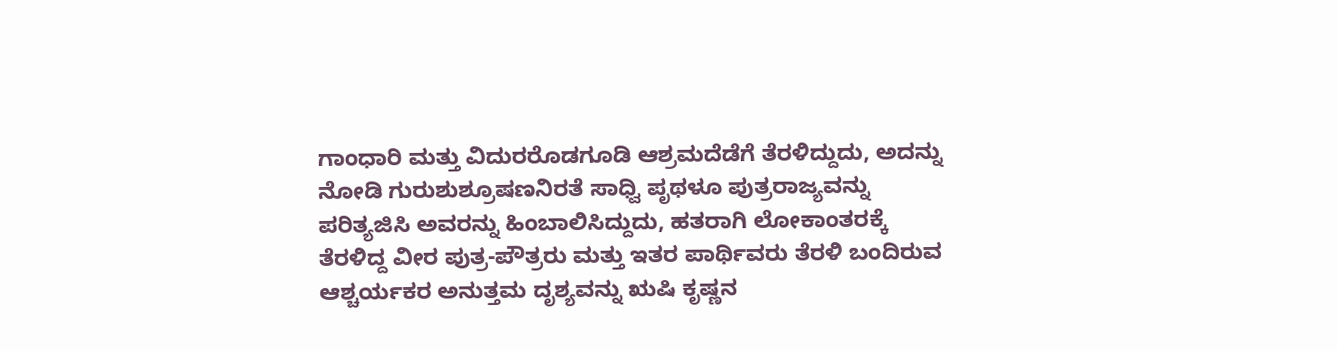ಗಾಂಧಾರಿ ಮತ್ತು ವಿದುರರೊಡಗೂಡಿ ಆಶ್ರಮದೆಡೆಗೆ ತೆರಳಿದ್ದುದು, ಅದನ್ನು ನೋಡಿ ಗುರುಶುಶ್ರೂಷಣನಿರತೆ ಸಾಧ್ವಿ ಪೃಥಳೂ ಪುತ್ರರಾಜ್ಯವನ್ನು ಪರಿತ್ಯಜಿಸಿ ಅವರನ್ನು ಹಿಂಬಾಲಿಸಿದ್ದುದು, ಹತರಾಗಿ ಲೋಕಾಂತರಕ್ಕೆ ತೆರಳಿದ್ದ ವೀರ ಪುತ್ರ-ಪೌತ್ರರು ಮತ್ತು ಇತರ ಪಾರ್ಥಿವರು ತೆರಳಿ ಬಂದಿರುವ ಆಶ್ಚರ್ಯಕರ ಅನುತ್ತಮ ದೃಶ್ಯವನ್ನು ಋಷಿ ಕೃಷ್ಣನ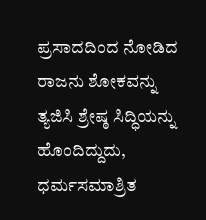ಪ್ರಸಾದದಿಂದ ನೋಡಿದ ರಾಜನು ಶೋಕವನ್ನು ತ್ಯಜಿಸಿ ಶ್ರೇಷ್ಠ ಸಿದ್ಧಿಯನ್ನು ಹೊಂದಿದ್ದುದು, ಧರ್ಮಸಮಾಶ್ರಿತ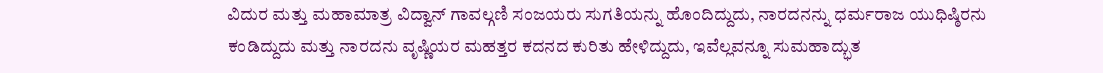ವಿದುರ ಮತ್ತು ಮಹಾಮಾತ್ರ ವಿದ್ವಾನ್ ಗಾವಲ್ಗಣಿ ಸಂಜಯರು ಸುಗತಿಯನ್ನು ಹೊಂದಿದ್ದುದು, ನಾರದನನ್ನು ಧರ್ಮರಾಜ ಯುಧಿಷ್ಠಿರನು ಕಂಡಿದ್ದುದು ಮತ್ತು ನಾರದನು ವೃಷ್ಣಿಯರ ಮಹತ್ತರ ಕದನದ ಕುರಿತು ಹೇಳಿದ್ದುದು, ಇವೆಲ್ಲವನ್ನೂ ಸುಮಹಾದ್ಭುತ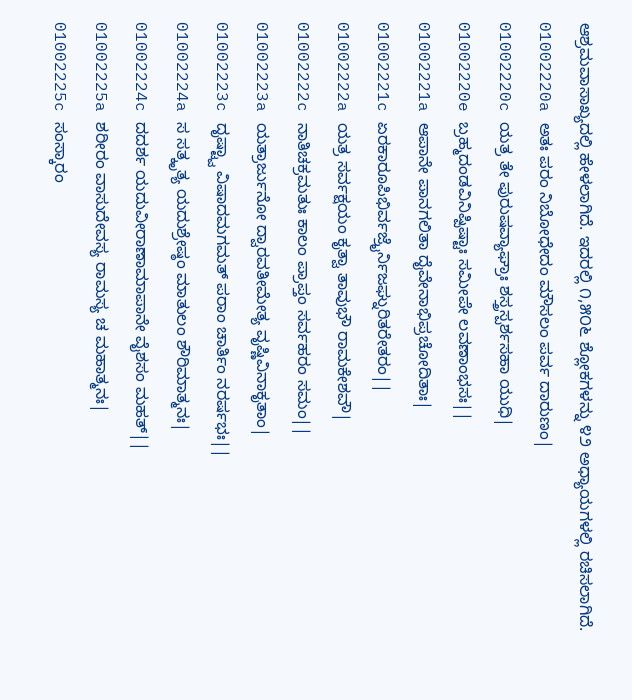ಆಶ್ರಮವಾಸಾಖ್ಯದಲ್ಲಿ ಹೇಳಲಾಗಿದೆ. ಇದರಲ್ಲಿ ೧,೫೦೬ ಶ್ಲೋಕಗಳನ್ನು ೪೨ ಅಧ್ಯಾಯಗಳಲ್ಲಿ ರಚಿಸಲಾಗಿದೆ.
01002220a ಅತಃ ಪರಂ ನಿಬೋಧೇದಂ ಮೌಸಲಂ ಪರ್ವ ದಾರುಣಂ|
01002220c ಯತ್ರ ತೇ ಪುರುಷವ್ಯಾಘ್ರಾಃ ಶಸ್ತ್ರಸ್ಪರ್ಶಸಹಾ ಯುಧಿ|
01002220e ಬ್ರಹ್ಮದಂಡವಿನಿಷ್ಪಿಷ್ಟಾಃ ಸಮೀಪೇ ಲವಣಾಂಭಸಃ||
01002221a ಆಪಾನೇ ಪಾನಗಲಿತಾ ದೈವೇನಾಭಿಪ್ರಚೋದಿತಾಃ|
01002221c ಏರಕಾರೂಪಿಭಿರ್ವಜ್ರೈರ್ನಿಜಘ್ನುರಿತರೇತರಂ||
01002222a ಯತ್ರ ಸರ್ವಕ್ಷಯಂ ಕೃತ್ವಾ ತಾವುಭೌ ರಾಮಕೇಶವೌ|
01002222c ನಾತಿಚಕ್ರಮತುಃ ಕಾಲಂ ಪ್ರಾಪ್ತಂ ಸರ್ವಹರಂ ಸಮಂ||
01002223a ಯತ್ರಾರ್ಜುನೋ ದ್ವಾರವತೀಮೇತ್ಯ ವೃಷ್ಣಿವಿನಾಕೃತಾಂ|
01002223c ದೃಷ್ಟ್ವಾ ವಿಷಾದಮಗಮತ್ ಪರಾಂ ಚಾರ್ತಿಂ ನರರ್ಷಭಃ||
01002224a ಸ ಸತ್ಕೃತ್ಯ ಯದುಶ್ರೇಷ್ಠಂ ಮಾತುಲಂ ಶೌರಿಮಾತ್ಮನಃ|
01002224c ದದರ್ಶ ಯದುವೀರಾಣಾಮಾಪಾನೇ ವೈಶಸಂ ಮಹತ್||
01002225a ಶರೀರಂ ವಾಸುದೇವಸ್ಯ ರಾಮಸ್ಯ ಚ ಮಹಾತ್ಮನಃ|
01002225c ಸಂಸ್ಕಾರಂ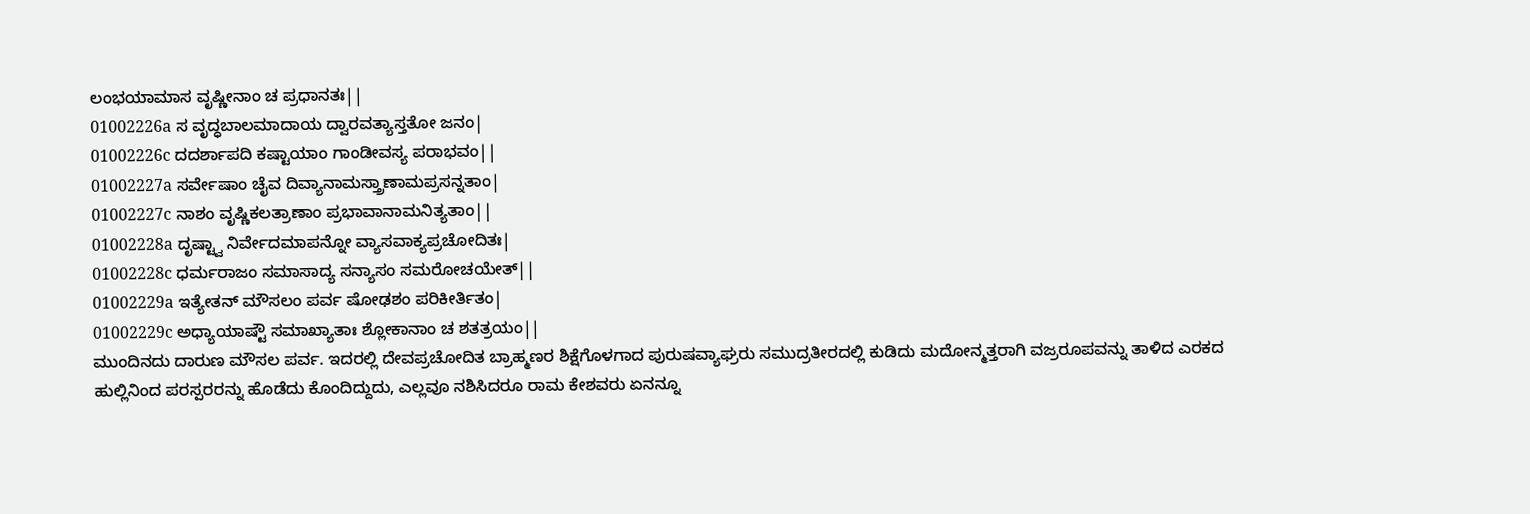ಲಂಭಯಾಮಾಸ ವೃಷ್ಣೀನಾಂ ಚ ಪ್ರಧಾನತಃ||
01002226a ಸ ವೃದ್ಧಬಾಲಮಾದಾಯ ದ್ವಾರವತ್ಯಾಸ್ತತೋ ಜನಂ|
01002226c ದದರ್ಶಾಪದಿ ಕಷ್ಟಾಯಾಂ ಗಾಂಡೀವಸ್ಯ ಪರಾಭವಂ||
01002227a ಸರ್ವೇಷಾಂ ಚೈವ ದಿವ್ಯಾನಾಮಸ್ತ್ರಾಣಾಮಪ್ರಸನ್ನತಾಂ|
01002227c ನಾಶಂ ವೃಷ್ಣಿಕಲತ್ರಾಣಾಂ ಪ್ರಭಾವಾನಾಮನಿತ್ಯತಾಂ||
01002228a ದೃಷ್ಟ್ವಾ ನಿರ್ವೇದಮಾಪನ್ನೋ ವ್ಯಾಸವಾಕ್ಯಪ್ರಚೋದಿತಃ|
01002228c ಧರ್ಮರಾಜಂ ಸಮಾಸಾದ್ಯ ಸನ್ಯಾಸಂ ಸಮರೋಚಯೇತ್||
01002229a ಇತ್ಯೇತನ್ ಮೌಸಲಂ ಪರ್ವ ಷೋಢಶಂ ಪರಿಕೀರ್ತಿತಂ|
01002229c ಅಧ್ಯಾಯಾಷ್ಟೌ ಸಮಾಖ್ಯಾತಾಃ ಶ್ಲೋಕಾನಾಂ ಚ ಶತತ್ರಯಂ||
ಮುಂದಿನದು ದಾರುಣ ಮೌಸಲ ಪರ್ವ. ಇದರಲ್ಲಿ ದೇವಪ್ರಚೋದಿತ ಬ್ರಾಹ್ಮಣರ ಶಿಕ್ಷೆಗೊಳಗಾದ ಪುರುಷವ್ಯಾಘ್ರರು ಸಮುದ್ರತೀರದಲ್ಲಿ ಕುಡಿದು ಮದೋನ್ಮತ್ತರಾಗಿ ವಜ್ರರೂಪವನ್ನು ತಾಳಿದ ಎರಕದ ಹುಲ್ಲಿನಿಂದ ಪರಸ್ಪರರನ್ನು ಹೊಡೆದು ಕೊಂದಿದ್ದುದು, ಎಲ್ಲವೂ ನಶಿಸಿದರೂ ರಾಮ ಕೇಶವರು ಏನನ್ನೂ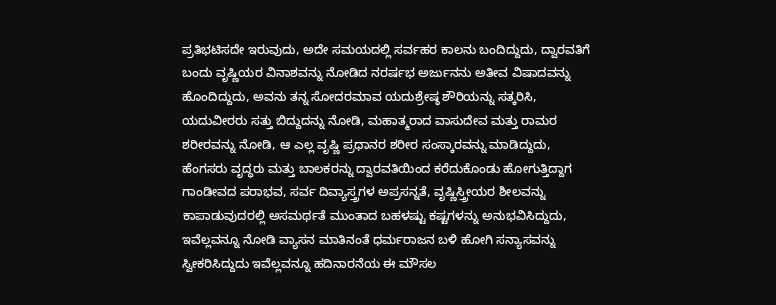ಪ್ರತಿಭಟಿಸದೇ ಇರುವುದು, ಅದೇ ಸಮಯದಲ್ಲಿ ಸರ್ವಹರ ಕಾಲನು ಬಂದಿದ್ದುದು, ದ್ವಾರವತಿಗೆ ಬಂದು ವೃಷ್ಣಿಯರ ವಿನಾಶವನ್ನು ನೋಡಿದ ನರರ್ಷಭ ಅರ್ಜುನನು ಅತೀವ ವಿಷಾದವನ್ನು ಹೊಂದಿದ್ದುದು, ಅವನು ತನ್ನ ಸೋದರಮಾವ ಯದುಶ್ರೇಷ್ಠ ಶೌರಿಯನ್ನು ಸತ್ಕರಿಸಿ, ಯದುವೀರರು ಸತ್ತು ಬಿದ್ದುದನ್ನು ನೋಡಿ, ಮಹಾತ್ಮರಾದ ವಾಸುದೇವ ಮತ್ತು ರಾಮರ ಶರೀರವನ್ನು ನೋಡಿ, ಆ ಎಲ್ಲ ವೃಷ್ಣಿ ಪ್ರಧಾನರ ಶರೀರ ಸಂಸ್ಕಾರವನ್ನು ಮಾಡಿದ್ದುದು, ಹೆಂಗಸರು ವೃದ್ಧರು ಮತ್ತು ಬಾಲಕರನ್ನು ದ್ವಾರವತಿಯಿಂದ ಕರೆದುಕೊಂಡು ಹೋಗುತ್ತಿದ್ದಾಗ ಗಾಂಡೀವದ ಪರಾಭವ, ಸರ್ವ ದಿವ್ಯಾಸ್ತ್ರಗಳ ಅಪ್ರಸನ್ನತೆ, ವೃಷ್ಣಿಸ್ತ್ರೀಯರ ಶೀಲವನ್ನು ಕಾಪಾಡುವುದರಲ್ಲಿ ಅಸಮರ್ಥತೆ ಮುಂತಾದ ಬಹಳಷ್ಟು ಕಷ್ಟಗಳನ್ನು ಅನುಭವಿಸಿದ್ದುದು, ಇವೆಲ್ಲವನ್ನೂ ನೋಡಿ ವ್ಯಾಸನ ಮಾತಿನಂತೆ ಧರ್ಮರಾಜನ ಬಳಿ ಹೋಗಿ ಸನ್ಯಾಸವನ್ನು ಸ್ವೀಕರಿಸಿದ್ದುದು ಇವೆಲ್ಲವನ್ನೂ ಹದಿನಾರನೆಯ ಈ ಮೌಸಲ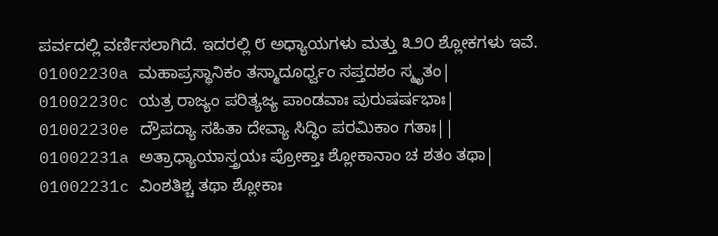ಪರ್ವದಲ್ಲಿ ವರ್ಣಿಸಲಾಗಿದೆ. ಇದರಲ್ಲಿ ೮ ಅಧ್ಯಾಯಗಳು ಮತ್ತು ೩೨೦ ಶ್ಲೋಕಗಳು ಇವೆ.
01002230a ಮಹಾಪ್ರಸ್ಥಾನಿಕಂ ತಸ್ಮಾದೂರ್ಧ್ವಂ ಸಪ್ತದಶಂ ಸ್ಮೃತಂ|
01002230c ಯತ್ರ ರಾಜ್ಯಂ ಪರಿತ್ಯಜ್ಯ ಪಾಂಡವಾಃ ಪುರುಷರ್ಷಭಾಃ|
01002230e ದ್ರೌಪದ್ಯಾ ಸಹಿತಾ ದೇವ್ಯಾ ಸಿದ್ಧಿಂ ಪರಮಿಕಾಂ ಗತಾಃ||
01002231a ಅತ್ರಾಧ್ಯಾಯಾಸ್ತ್ರಯಃ ಪ್ರೋಕ್ತಾಃ ಶ್ಲೋಕಾನಾಂ ಚ ಶತಂ ತಥಾ|
01002231c ವಿಂಶತಿಶ್ಚ ತಥಾ ಶ್ಲೋಕಾಃ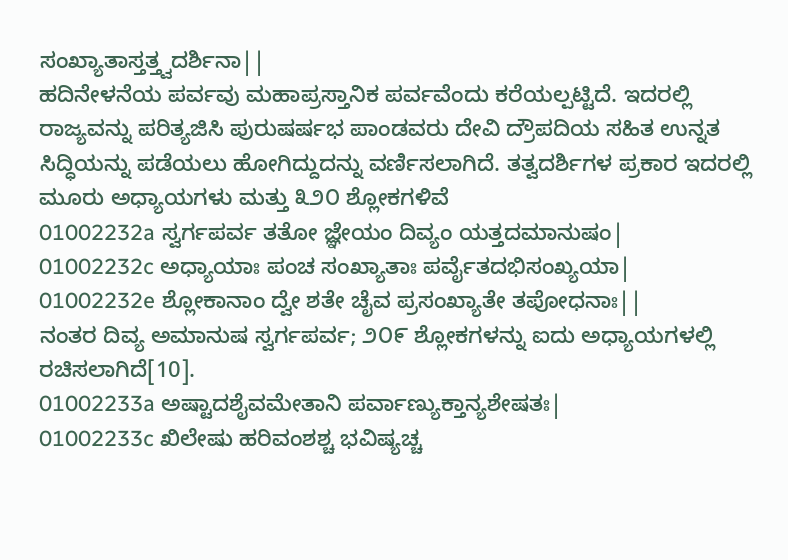ಸಂಖ್ಯಾತಾಸ್ತತ್ತ್ವದರ್ಶಿನಾ||
ಹದಿನೇಳನೆಯ ಪರ್ವವು ಮಹಾಪ್ರಸ್ತಾನಿಕ ಪರ್ವವೆಂದು ಕರೆಯಲ್ಪಟ್ಟಿದೆ. ಇದರಲ್ಲಿ ರಾಜ್ಯವನ್ನು ಪರಿತ್ಯಜಿಸಿ ಪುರುಷರ್ಷಭ ಪಾಂಡವರು ದೇವಿ ದ್ರೌಪದಿಯ ಸಹಿತ ಉನ್ನತ ಸಿದ್ಧಿಯನ್ನು ಪಡೆಯಲು ಹೋಗಿದ್ದುದನ್ನು ವರ್ಣಿಸಲಾಗಿದೆ. ತತ್ವದರ್ಶಿಗಳ ಪ್ರಕಾರ ಇದರಲ್ಲಿ ಮೂರು ಅಧ್ಯಾಯಗಳು ಮತ್ತು ೩೨೦ ಶ್ಲೋಕಗಳಿವೆ
01002232a ಸ್ವರ್ಗಪರ್ವ ತತೋ ಜ್ಞೇಯಂ ದಿವ್ಯಂ ಯತ್ತದಮಾನುಷಂ|
01002232c ಅಧ್ಯಾಯಾಃ ಪಂಚ ಸಂಖ್ಯಾತಾಃ ಪರ್ವೈತದಭಿಸಂಖ್ಯಯಾ|
01002232e ಶ್ಲೋಕಾನಾಂ ದ್ವೇ ಶತೇ ಚೈವ ಪ್ರಸಂಖ್ಯಾತೇ ತಪೋಧನಾಃ||
ನಂತರ ದಿವ್ಯ ಅಮಾನುಷ ಸ್ವರ್ಗಪರ್ವ; ೨೦೯ ಶ್ಲೋಕಗಳನ್ನು ಐದು ಅಧ್ಯಾಯಗಳಲ್ಲಿ ರಚಿಸಲಾಗಿದೆ[10].
01002233a ಅಷ್ಟಾದಶೈವಮೇತಾನಿ ಪರ್ವಾಣ್ಯುಕ್ತಾನ್ಯಶೇಷತಃ|
01002233c ಖಿಲೇಷು ಹರಿವಂಶಶ್ಚ ಭವಿಷ್ಯಚ್ಚ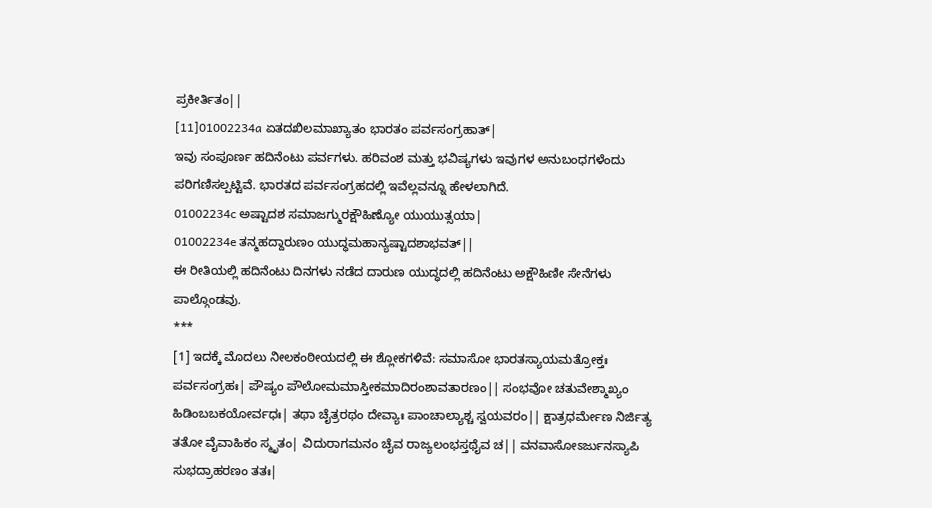ಪ್ರಕೀರ್ತಿತಂ||
[11]01002234a ಏತದಖಿಲಮಾಖ್ಯಾತಂ ಭಾರತಂ ಪರ್ವಸಂಗ್ರಹಾತ್|
ಇವು ಸಂಪೂರ್ಣ ಹದಿನೆಂಟು ಪರ್ವಗಳು. ಹರಿವಂಶ ಮತ್ತು ಭವಿಷ್ಯಗಳು ಇವುಗಳ ಅನುಬಂಧಗಳೆಂದು ಪರಿಗಣಿಸಲ್ಪಟ್ಟಿವೆ. ಭಾರತದ ಪರ್ವಸಂಗ್ರಹದಲ್ಲಿ ಇವೆಲ್ಲವನ್ನೂ ಹೇಳಲಾಗಿದೆ.
01002234c ಅಷ್ಟಾದಶ ಸಮಾಜಗ್ಮುರಕ್ಷೌಹಿಣ್ಯೋ ಯುಯುತ್ಸಯಾ|
01002234e ತನ್ಮಹದ್ದಾರುಣಂ ಯುದ್ಧಮಹಾನ್ಯಷ್ಟಾದಶಾಭವತ್||
ಈ ರೀತಿಯಲ್ಲಿ ಹದಿನೆಂಟು ದಿನಗಳು ನಡೆದ ದಾರುಣ ಯುದ್ಧದಲ್ಲಿ ಹದಿನೆಂಟು ಅಕ್ಷೌಹಿಣೀ ಸೇನೆಗಳು ಪಾಲ್ಗೊಂಡವು.
***
[1] ಇದಕ್ಕೆ ಮೊದಲು ನೀಲಕಂಠೀಯದಲ್ಲಿ ಈ ಶ್ಲೋಕಗಳಿವೆ: ಸಮಾಸೋ ಭಾರತಸ್ಯಾಯಮತ್ರೋಕ್ತಃ ಪರ್ವಸಂಗ್ರಹಃ| ಪೌಷ್ಯಂ ಪೌಲೋಮಮಾಸ್ತೀಕಮಾದಿರಂಶಾವತಾರಣಂ|| ಸಂಭವೋ ಚತುವೇಶ್ಮಾಖ್ಯಂ ಹಿಡಿಂಬಬಕಯೋರ್ವಧಃ| ತಥಾ ಚೈತ್ರರಥಂ ದೇವ್ಯಾಃ ಪಾಂಚಾಲ್ಯಾಶ್ಚ ಸ್ವಯವರಂ|| ಕ್ಷಾತ್ರಧರ್ಮೇಣ ನಿರ್ಜಿತ್ಯ ತತೋ ವೈವಾಹಿಕಂ ಸ್ಮೃತಂ| ವಿದುರಾಗಮನಂ ಚೈವ ರಾಜ್ಯಲಂಭಸ್ತಥೈವ ಚ|| ವನವಾಸೋಽರ್ಜುನಸ್ಯಾಪಿ ಸುಭದ್ರಾಹರಣಂ ತತಃ|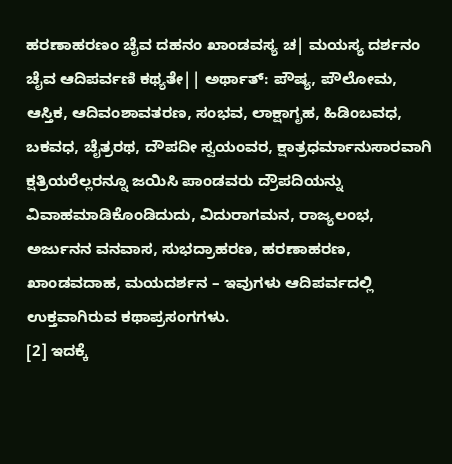ಹರಣಾಹರಣಂ ಚೈವ ದಹನಂ ಖಾಂಡವಸ್ಯ ಚ| ಮಯಸ್ಯ ದರ್ಶನಂ ಚೈವ ಆದಿಪರ್ವಣಿ ಕಥ್ಯತೇ|| ಅರ್ಥಾತ್: ಪೌಷ್ಯ, ಪೌಲೋಮ, ಆಸ್ತಿಕ, ಆದಿವಂಶಾವತರಣ, ಸಂಭವ, ಲಾಕ್ಷಾಗೃಹ, ಹಿಡಿಂಬವಧ, ಬಕವಧ, ಚೈತ್ರರಥ, ದೌಪದೀ ಸ್ವಯಂವರ, ಕ್ಷಾತ್ರಧರ್ಮಾನುಸಾರವಾಗಿ ಕ್ಷತ್ರಿಯರೆಲ್ಲರನ್ನೂ ಜಯಿಸಿ ಪಾಂಡವರು ದ್ರೌಪದಿಯನ್ನು ವಿವಾಹಮಾಡಿಕೊಂಡಿದುದು, ವಿದುರಾಗಮನ, ರಾಜ್ಯಲಂಭ, ಅರ್ಜುನನ ವನವಾಸ, ಸುಭದ್ರಾಹರಣ, ಹರಣಾಹರಣ, ಖಾಂಡವದಾಹ, ಮಯದರ್ಶನ – ಇವುಗಳು ಆದಿಪರ್ವದಲ್ಲಿ ಉಕ್ತವಾಗಿರುವ ಕಥಾಪ್ರಸಂಗಗಳು.
[2] ಇದಕ್ಕೆ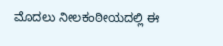ಮೊದಲು ನೀಲಕಂಠೀಯದಲ್ಲಿ ಈ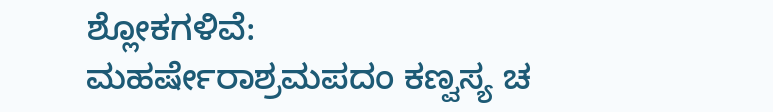ಶ್ಲೋಕಗಳಿವೆ: ಮಹರ್ಷೇರಾಶ್ರಮಪದಂ ಕಣ್ವಸ್ಯ ಚ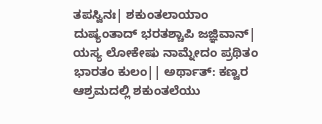ತಪಸ್ವಿನಃ| ಶಕುಂತಲಾಯಾಂ ದುಷ್ಯಂತಾದ್ ಭರತಶ್ಚಾಪಿ ಜಜ್ಞಿವಾನ್| ಯಸ್ಯ ಲೋಕೇಷು ನಾಮ್ನೇದಂ ಪ್ರಥಿತಂ ಭಾರತಂ ಕುಲಂ|| ಅರ್ಥಾತ್: ಕಣ್ವರ ಆಶ್ರಮದಲ್ಲಿ ಶಕುಂತಲೆಯು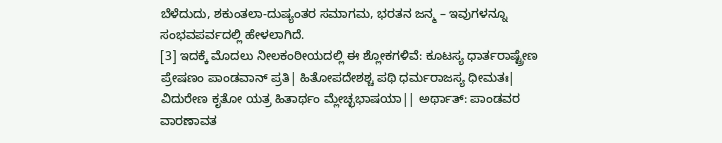ಬೆಳೆದುದು, ಶಕುಂತಲಾ-ದುಷ್ಯಂತರ ಸಮಾಗಮ, ಭರತನ ಜನ್ಮ – ಇವುಗಳನ್ನೂ ಸಂಭವಪರ್ವದಲ್ಲಿ ಹೇಳಲಾಗಿದೆ.
[3] ಇದಕ್ಕೆ ಮೊದಲು ನೀಲಕಂಠೀಯದಲ್ಲಿ ಈ ಶ್ಲೋಕಗಳಿವೆ: ಕೂಟಸ್ಯ ಧಾರ್ತರಾಷ್ಟ್ರೇಣ ಪ್ರೇಷಣಂ ಪಾಂಡವಾನ್ ಪ್ರತಿ| ಹಿತೋಪದೇಶಶ್ಚ ಪಥಿ ಧರ್ಮರಾಜಸ್ಯ ಧೀಮತಃ| ವಿದುರೇಣ ಕೃತೋ ಯತ್ರ ಹಿತಾರ್ಥಂ ಮ್ಲೇಚ್ಛಭಾಷಯಾ|| ಅರ್ಥಾತ್: ಪಾಂಡವರ ವಾರಣಾವತ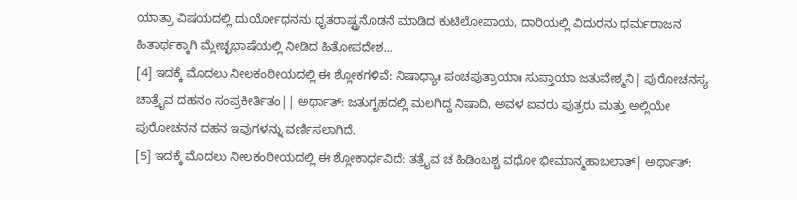ಯಾತ್ರಾ ವಿಷಯದಲ್ಲಿ ದುರ್ಯೋಧನನು ಧೃತರಾಷ್ಟ್ರನೊಡನೆ ಮಾಡಿದ ಕುಟಿಲೋಪಾಯ, ದಾರಿಯಲ್ಲಿ ವಿದುರನು ಧರ್ಮರಾಜನ ಹಿತಾರ್ಥಕ್ಕಾಗಿ ಮ್ಲೇಚ್ಛಭಾಷೆಯಲ್ಲಿ ನೀಡಿದ ಹಿತೋಪದೇಶ...
[4] ಇದಕ್ಕೆ ಮೊದಲು ನೀಲಕಂಠೀಯದಲ್ಲಿ ಈ ಶ್ಲೋಕಗಳಿವೆ: ನಿಷಾಧ್ಯಾಃ ಪಂಚಪುತ್ರಾಯಾಃ ಸುಪ್ತಾಯಾ ಜತುವೇಶ್ಮನಿ| ಪುರೋಚನಸ್ಯ ಚಾತ್ರೈವ ದಹನಂ ಸಂಪ್ರಕೀರ್ತಿತಂ|| ಅರ್ಥಾತ್: ಜತುಗೃಹದಲ್ಲಿ ಮಲಗಿದ್ದ ನಿಷಾದಿ, ಅವಳ ಐವರು ಪುತ್ರರು ಮತ್ತು ಅಲ್ಲಿಯೇ ಪುರೋಚನನ ದಹನ ಇವುಗಳನ್ನು ವರ್ಣಿಸಲಾಗಿದೆ.
[5] ಇದಕ್ಕೆ ಮೊದಲು ನೀಲಕಂಠೀಯದಲ್ಲಿ ಈ ಶ್ಲೋಕಾರ್ಧವಿದೆ: ತತ್ರೈವ ಚ ಹಿಡಿಂಬಶ್ಚ ವಧೋ ಭೀಮಾನ್ಮಹಾಬಲಾತ್| ಅರ್ಥಾತ್: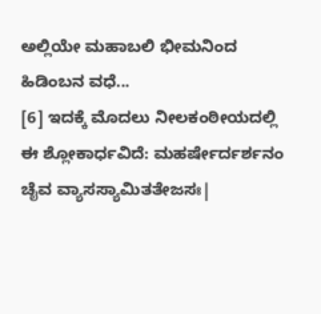ಅಲ್ಲಿಯೇ ಮಹಾಬಲಿ ಭೀಮನಿಂದ ಹಿಡಿಂಬನ ವಧೆ...
[6] ಇದಕ್ಕೆ ಮೊದಲು ನೀಲಕಂಠೀಯದಲ್ಲಿ ಈ ಶ್ಲೋಕಾರ್ಧವಿದೆ: ಮಹರ್ಷೇರ್ದರ್ಶನಂ ಚೈವ ವ್ಯಾಸಸ್ಯಾಮಿತತೇಜಸಃ|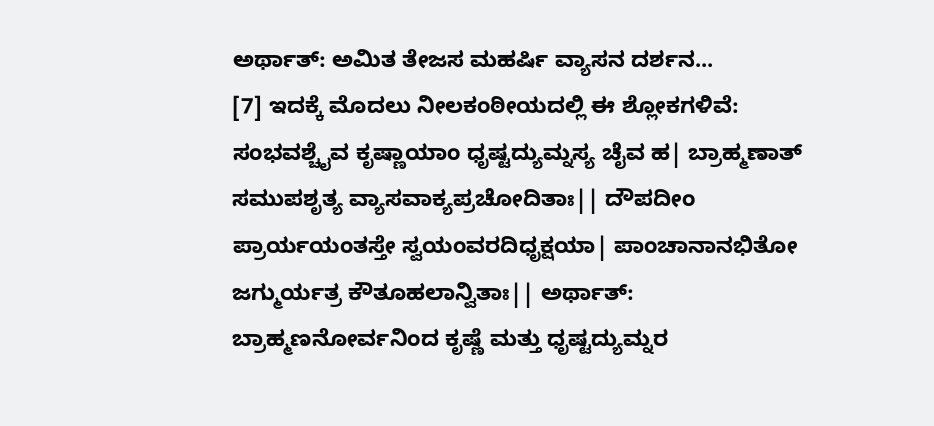ಅರ್ಥಾತ್: ಅಮಿತ ತೇಜಸ ಮಹರ್ಷಿ ವ್ಯಾಸನ ದರ್ಶನ...
[7] ಇದಕ್ಕೆ ಮೊದಲು ನೀಲಕಂಠೀಯದಲ್ಲಿ ಈ ಶ್ಲೋಕಗಳಿವೆ: ಸಂಭವಶ್ಚೈವ ಕೃಷ್ಣಾಯಾಂ ಧೃಷ್ಟದ್ಯುಮ್ನಸ್ಯ ಚೈವ ಹ| ಬ್ರಾಹ್ಮಣಾತ್ ಸಮುಪಶೃತ್ಯ ವ್ಯಾಸವಾಕ್ಯಪ್ರಚೋದಿತಾಃ|| ದೌಪದೀಂ ಪ್ರಾರ್ಯಯಂತಸ್ತೇ ಸ್ವಯಂವರದಿಧೃಕ್ಷಯಾ| ಪಾಂಚಾನಾನಭಿತೋ ಜಗ್ಮುರ್ಯತ್ರ ಕೌತೂಹಲಾನ್ವಿತಾಃ|| ಅರ್ಥಾತ್: ಬ್ರಾಹ್ಮಣನೋರ್ವನಿಂದ ಕೃಷ್ಣೆ ಮತ್ತು ಧೃಷ್ಟದ್ಯುಮ್ನರ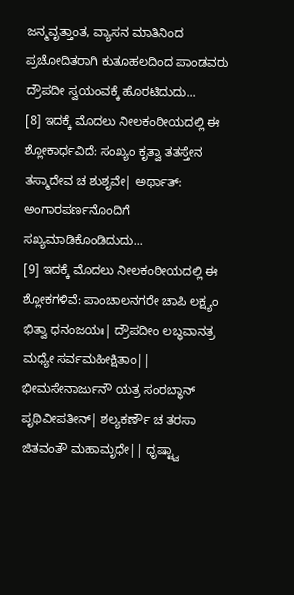ಜನ್ಮವೃತ್ತಾಂತ, ವ್ಯಾಸನ ಮಾತಿನಿಂದ ಪ್ರಚೋದಿತರಾಗಿ ಕುತೂಹಲದಿಂದ ಪಾಂಡವರು ದ್ರೌಪದೀ ಸ್ವಯಂವಕ್ಕೆ ಹೊರಟಿದುದು...
[8] ಇದಕ್ಕೆ ಮೊದಲು ನೀಲಕಂಠೀಯದಲ್ಲಿ ಈ ಶ್ಲೋಕಾರ್ಧವಿದೆ: ಸಂಖ್ಯಂ ಕೃತ್ವಾ ತತಸ್ತೇನ ತಸ್ಮಾದೇವ ಚ ಶುಶೃವೇ| ಅರ್ಥಾತ್: ಅಂಗಾರಪರ್ಣನೊಂದಿಗೆ ಸಖ್ಯಮಾಡಿಕೊಂಡಿದುದು...
[9] ಇದಕ್ಕೆ ಮೊದಲು ನೀಲಕಂಠೀಯದಲ್ಲಿ ಈ ಶ್ಲೋಕಗಳಿವೆ: ಪಾಂಚಾಲನಗರೇ ಚಾಪಿ ಲಕ್ಷ್ಯಂ ಭಿತ್ವಾ ಧನಂಜಯಃ| ದ್ರೌಪದೀಂ ಲಬ್ಧವಾನತ್ರ ಮಧ್ಯೇ ಸರ್ವಮಹೀಕ್ಷಿತಾಂ|| ಭೀಮಸೇನಾರ್ಜುನೌ ಯತ್ರ ಸಂರಬ್ಧಾನ್ ಪೃಥಿವೀಪತೀನ್| ಶಲ್ಯಕರ್ಣೌ ಚ ತರಸಾ ಜಿತವಂತೌ ಮಹಾಮೃಧೇ|| ಧೃಷ್ಟ್ವಾ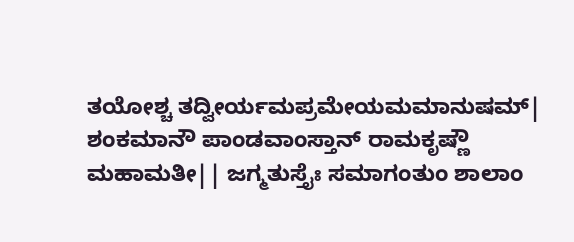ತಯೋಶ್ಚ ತದ್ವೀರ್ಯಮಪ್ರಮೇಯಮಮಾನುಷಮ್| ಶಂಕಮಾನೌ ಪಾಂಡವಾಂಸ್ತಾನ್ ರಾಮಕೃಷ್ಣೌ ಮಹಾಮತೀ|| ಜಗ್ಮತುಸ್ತೈಃ ಸಮಾಗಂತುಂ ಶಾಲಾಂ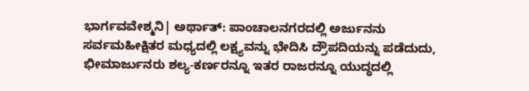ಭಾರ್ಗವವೇಶ್ಮನಿ| ಅರ್ಥಾತ್: ಪಾಂಚಾಲನಗರದಲ್ಲಿ ಅರ್ಜುನನು ಸರ್ವಮಹೀಕ್ಷಿತರ ಮಧ್ಯದಲ್ಲಿ ಲಕ್ಷ್ಯವನ್ನು ಭೇದಿಸಿ ದ್ರೌಪದಿಯನ್ನು ಪಡೆದುದು, ಭೀಮಾರ್ಜುನರು ಶಲ್ಯ-ಕರ್ಣರನ್ನೂ ಇತರ ರಾಜರನ್ನೂ ಯುದ್ಧದಲ್ಲಿ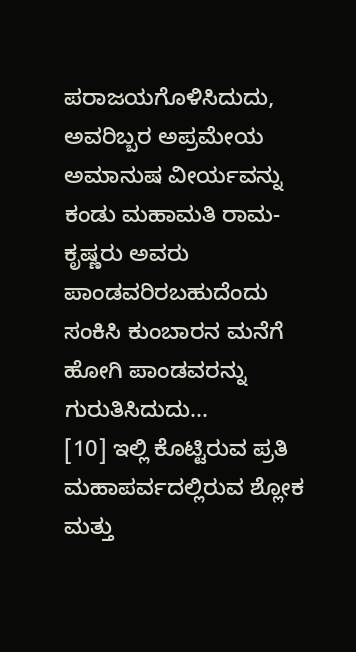ಪರಾಜಯಗೊಳಿಸಿದುದು, ಅವರಿಬ್ಬರ ಅಪ್ರಮೇಯ ಅಮಾನುಷ ವೀರ್ಯವನ್ನು ಕಂಡು ಮಹಾಮತಿ ರಾಮ-ಕೃಷ್ಣರು ಅವರು ಪಾಂಡವರಿರಬಹುದೆಂದು ಸಂಕಿಸಿ ಕುಂಬಾರನ ಮನೆಗೆ ಹೋಗಿ ಪಾಂಡವರನ್ನು ಗುರುತಿಸಿದುದು...
[10] ಇಲ್ಲಿ ಕೊಟ್ಟಿರುವ ಪ್ರತಿ ಮಹಾಪರ್ವದಲ್ಲಿರುವ ಶ್ಲೋಕ ಮತ್ತು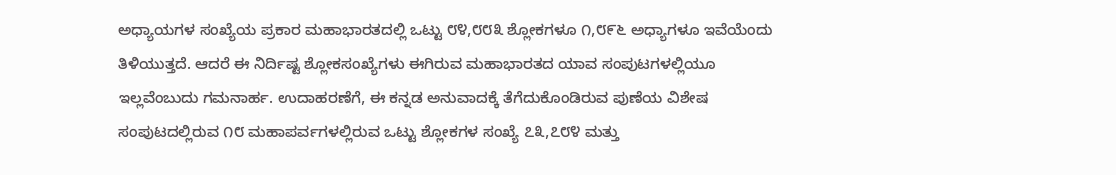ಅಧ್ಯಾಯಗಳ ಸಂಖ್ಯೆಯ ಪ್ರಕಾರ ಮಹಾಭಾರತದಲ್ಲಿ ಒಟ್ಟು ೮೪,೮೮೩ ಶ್ಲೋಕಗಳೂ ೧,೮೯೬ ಅಧ್ಯಾಗಳೂ ಇವೆಯೆಂದು ತಿಳಿಯುತ್ತದೆ. ಆದರೆ ಈ ನಿರ್ದಿಷ್ಟ ಶ್ಲೋಕಸಂಖ್ಯೆಗಳು ಈಗಿರುವ ಮಹಾಭಾರತದ ಯಾವ ಸಂಪುಟಗಳಲ್ಲಿಯೂ ಇಲ್ಲವೆಂಬುದು ಗಮನಾರ್ಹ. ಉದಾಹರಣೆಗೆ, ಈ ಕನ್ನಡ ಅನುವಾದಕ್ಕೆ ತೆಗೆದುಕೊಂಡಿರುವ ಪುಣೆಯ ವಿಶೇಷ ಸಂಪುಟದಲ್ಲಿರುವ ೧೮ ಮಹಾಪರ್ವಗಳಲ್ಲಿರುವ ಒಟ್ಟು ಶ್ಲೋಕಗಳ ಸಂಖ್ಯೆ ೭೩,೭೮೪ ಮತ್ತು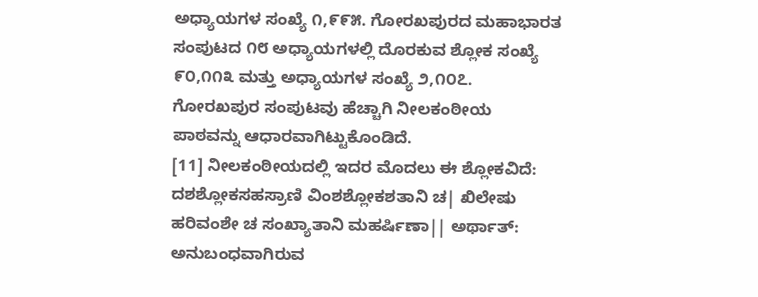ಅಧ್ಯಾಯಗಳ ಸಂಖ್ಯೆ ೧,೯೯೫. ಗೋರಖಪುರದ ಮಹಾಭಾರತ ಸಂಪುಟದ ೧೮ ಅಧ್ಯಾಯಗಳಲ್ಲಿ ದೊರಕುವ ಶ್ಲೋಕ ಸಂಖ್ಯೆ ೯೦,೧೧೩ ಮತ್ತು ಅಧ್ಯಾಯಗಳ ಸಂಖ್ಯೆ ೨,೧೦೭. ಗೋರಖಪುರ ಸಂಪುಟವು ಹೆಚ್ಚಾಗಿ ನೀಲಕಂಠೀಯ ಪಾಠವನ್ನು ಆಧಾರವಾಗಿಟ್ಟುಕೊಂಡಿದೆ.
[11] ನೀಲಕಂಠೀಯದಲ್ಲಿ ಇದರ ಮೊದಲು ಈ ಶ್ಲೋಕವಿದೆ: ದಶಶ್ಲೋಕಸಹಸ್ರಾಣಿ ವಿಂಶಶ್ಲೋಕಶತಾನಿ ಚ| ಖಿಲೇಷು ಹರಿವಂಶೇ ಚ ಸಂಖ್ಯಾತಾನಿ ಮಹರ್ಷಿಣಾ|| ಅರ್ಥಾತ್: ಅನುಬಂಧವಾಗಿರುವ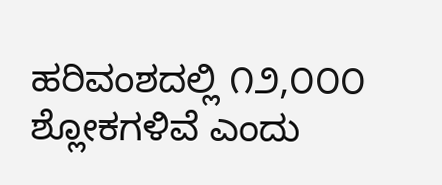ಹರಿವಂಶದಲ್ಲಿ ೧೨,೦೦೦ ಶ್ಲೋಕಗಳಿವೆ ಎಂದು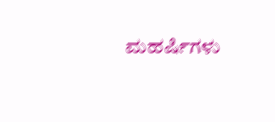ಮಹರ್ಷಿಗಳು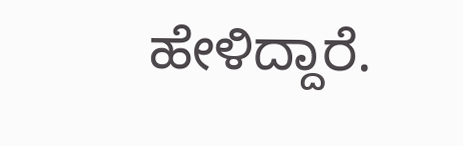ಹೇಳಿದ್ದಾರೆ.